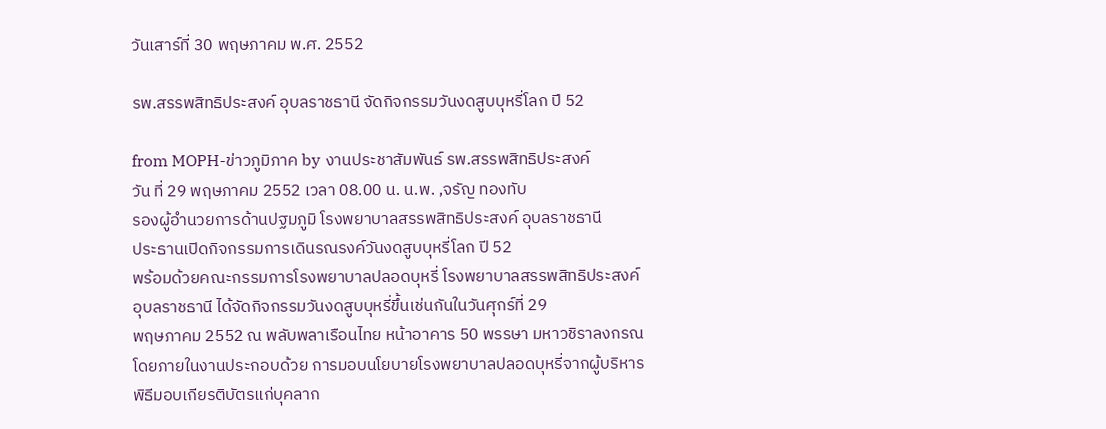วันเสาร์ที่ 30 พฤษภาคม พ.ศ. 2552

รพ.สรรพสิทธิประสงค์ อุบลราชธานี จัดกิจกรรมวันงดสูบบุหรี่โลก ปี 52

from MOPH-ข่าวภูมิภาค by งานประชาสัมพันธ์ รพ.สรรพสิทธิประสงค์
วัน ที่ 29 พฤษภาคม 2552 เวลา 08.00 น. น.พ. ,จรัญ ทองทับ
รองผู้อำนวยการด้านปฐมภูมิ โรงพยาบาลสรรพสิทธิประสงค์ อุบลราชธานี
ประธานเปิดกิจกรรมการเดินรณรงค์วันงดสูบบุหรี่โลก ปี 52
พร้อมด้วยคณะกรรมการโรงพยาบาลปลอดบุหรี่ โรงพยาบาลสรรพสิทธิประสงค์
อุบลราชธานี ได้จัดกิจกรรมวันงดสูบบุหรี่ขึ้นเช่นกันในวันศุกร์ที่ 29
พฤษภาคม 2552 ณ พลับพลาเรือนไทย หน้าอาคาร 50 พรรษา มหาวชิราลงกรณ
โดยภายในงานประกอบด้วย การมอบนโยบายโรงพยาบาลปลอดบุหรี่จากผู้บริหาร
พิธีมอบเกียรติบัตรแก่บุคลาก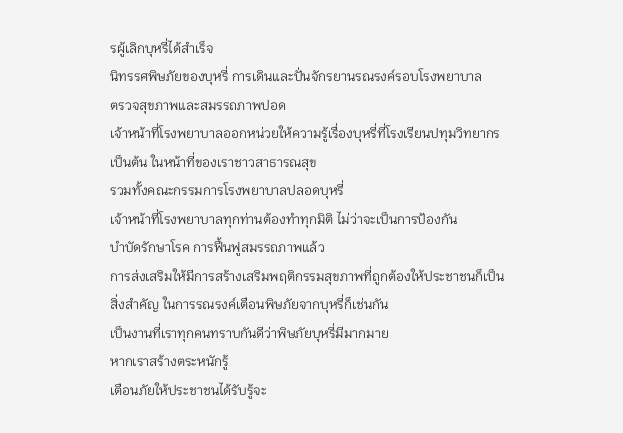รผู้เลิกบุหรี่ได้สำเร็จ
นิทรรศพิษภัยของบุหรี่ การเดินและปั่นจักรยานรณรงค์รอบโรงพยาบาล
ตรวจสุขภาพและสมรรถภาพปอด
เจ้าหน้าที่โรงพยาบาลออกหน่วยให้ความรู้เรื่องบุหรี่ที่โรงเรียนปทุมวิทยากร
เป็นต้น ในหน้าที่ของเราชาวสาธารณสุข
รวมทั้งคณะกรรมการโรงพยาบาลปลอดบุหรี่
เจ้าหน้าที่โรงพยาบาลทุกท่านต้องทำทุกมิติ ไม่ว่าจะเป็นการป้องกัน
บำบัดรักษาโรค การฟื้นฟูสมรรถภาพแล้ว
การส่งเสริมให้มีการสร้างเสริมพฤติกรรมสุขภาพที่ถูกต้องให้ประชาชนก็เป็น
สิ่งสำคัญ ในการรณรงค์เตือนพิษภัยจากบุหรี่ก็เช่นกัน
เป็นงานที่เราทุกคนทราบกันดีว่าพิษภัยบุหรี่มีมากมาย
หากเราสร้างตระหนักรู้
เตือนภัยให้ประชาชนได้รับรู้จะ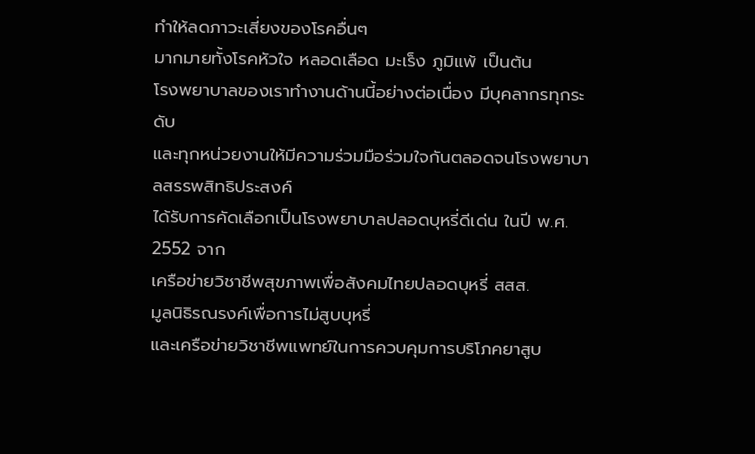ทำให้ลดภาวะเสี่ยงของโรคอื่นๆ
มากมายทั้งโรคหัวใจ หลอดเลือด มะเร็ง ภูมิแพ้ เป็นต้น
โรงพยาบาลของเราทำงานด้านนี้อย่างต่อเนื่อง มีบุคลากรทุกระดับ
และทุกหน่วยงานให้มีความร่วมมือร่วมใจกันตลอดจนโรงพยาบาลสรรพสิทธิประสงค์
ได้รับการคัดเลือกเป็นโรงพยาบาลปลอดบุหรี่ดีเด่น ในปี พ.ศ. 2552 จาก
เครือข่ายวิชาชีพสุขภาพเพื่อสังคมไทยปลอดบุหรี่ สสส.
มูลนิธิรณรงค์เพื่อการไม่สูบบุหรี่
และเครือข่ายวิชาชีพแพทย์ในการควบคุมการบริโภคยาสูบ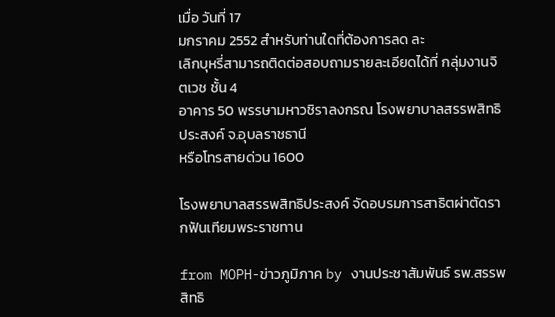เมื่อ วันที่ 17
มกราคม 2552 สำหรับท่านใดที่ต้องการลด ละ
เลิกบุหรี่สามารถติดต่อสอบถามรายละเอียดได้ที่ กลุ่มงานจิตเวช ชั้น 4
อาคาร 50 พรรษามหาวชิราลงกรณ โรงพยาบาลสรรพสิทธิประสงค์ จ.อุบลราชธานี
หรือโทรสายด่วน 1600

โรงพยาบาลสรรพสิทธิประสงค์ จัดอบรมการสาธิตผ่าตัดรากฟันเทียมพระราชทาน

from MOPH-ข่าวภูมิภาค by งานประชาสัมพันธ์ รพ.สรรพสิทธิ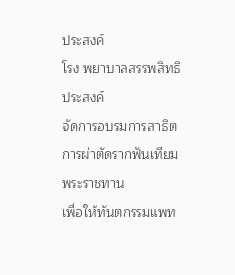ประสงค์
โรง พยาบาลสรรพสิทธิประสงค์
จัดการอบรมการสาธิตการผ่าตัดรากฟันเทียมพระราชทาน
เพื่อให้ทันตกรรมแพท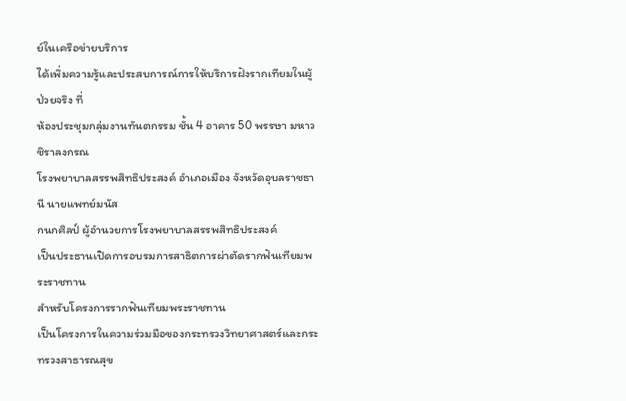ย์ในเครือข่ายบริการ
ได้เพิ่มความรู้และประสบการณ์การให้บริการฝังรากเทียมในผู้ป่วยจริง ที่
ห้องประชุมกลุ่มงานทันตกรรม ชั้น 4 อาคาร 50 พรรษา มหาวชิราลงกรณ
โรงพยาบาลสรรพสิทธิประสงค์ อำเภอเมือง จังหวัดอุบลราชธานี นายแพทย์มนัส
กนกศิลป์ ผู้อำนวยการโรงพยาบาลสรรพสิทธิประสงค์
เป็นประธานเปิดการอบรมการสาธิตการผ่าตัดรากฟันเทียมพระราชทาน
สำหรับโครงการรากฟันเทียมพระราชทาน
เป็นโครงการในความร่วมมือของกระทรวงวิทยาศาสตร์และกระทรวงสาธารณสุข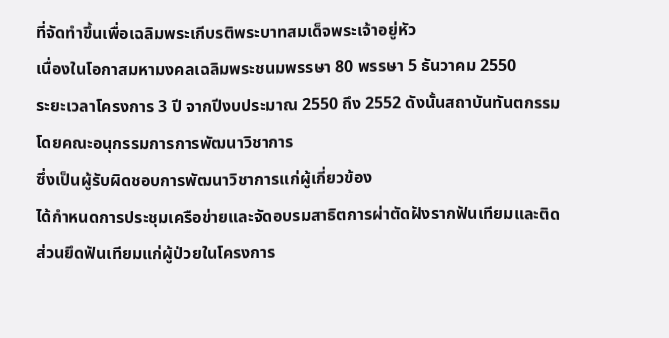ที่จัดทำขึ้นเพื่อเฉลิมพระเกีบรติพระบาทสมเด็จพระเจ้าอยู่หัว
เนื่องในโอกาสมหามงคลเฉลิมพระชนมพรรษา 80 พรรษา 5 ธันวาคม 2550
ระยะเวลาโครงการ 3 ปี จากปีงบประมาณ 2550 ถึง 2552 ดังนั้นสถาบันทันตกรรม
โดยคณะอนุกรรมการการพัฒนาวิชาการ
ซึ่งเป็นผู้รับผิดชอบการพัฒนาวิชาการแก่ผู้เกี่ยวข้อง
ได้กำหนดการประชุมเครือข่ายและจัดอบรมสาธิตการผ่าตัดฝังรากฟันเทียมและติด
ส่วนยึดฟันเทียมแก่ผู้ป่วยในโครงการ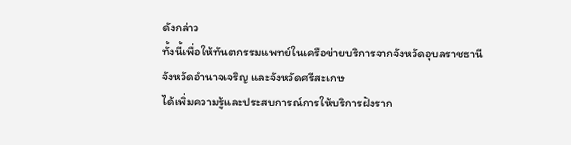ดังกล่าว
ทั้งนี้เพื่อให้ทันตกรรมแพทย์ในเครือข่ายบริการจากจังหวัดอุบลราชธานี
จังหวัดอำนาจเจริญ และจังหวัดศรีสะเกษ
ได้เพิ่มความรู้และประสบการณ์การให้บริการฝังราก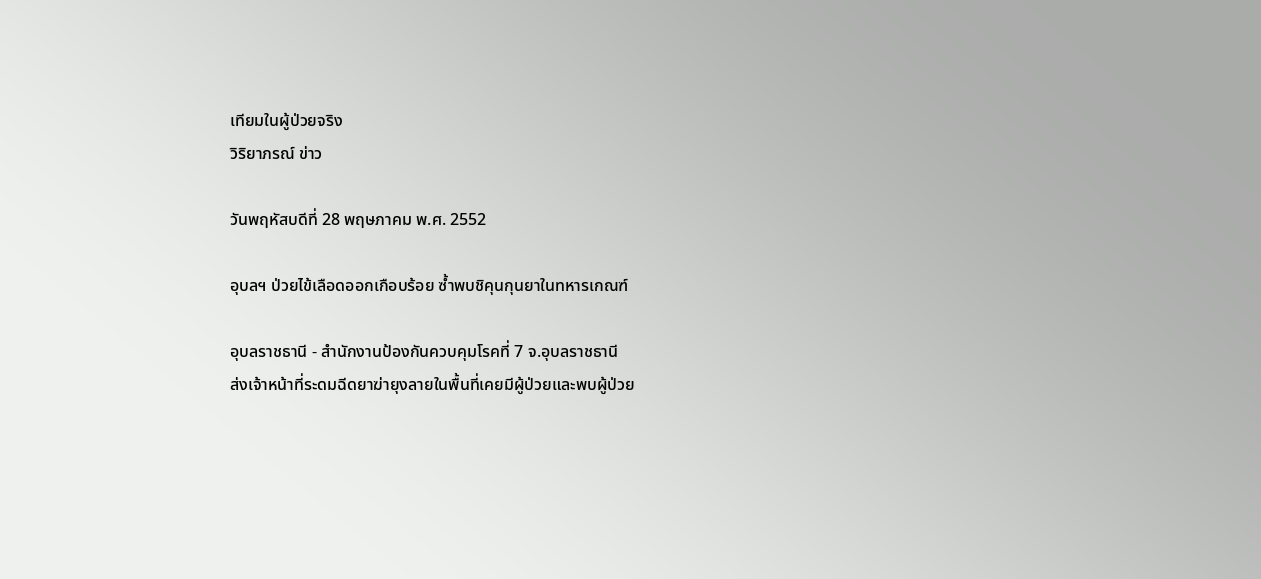เทียมในผู้ป่วยจริง
วิริยาภรณ์ ข่าว

วันพฤหัสบดีที่ 28 พฤษภาคม พ.ศ. 2552

อุบลฯ ป่วยไข้เลือดออกเกือบร้อย ซ้ำพบชิคุนกุนยาในทหารเกณฑ์

อุบลราชธานี - สำนักงานป้องกันควบคุมโรคที่ 7 จ.อุบลราชธานี
ส่งเจ้าหน้าที่ระดมฉีดยาฆ่ายุงลายในพื้นที่เคยมีผู้ป่วยและพบผู้ป่วย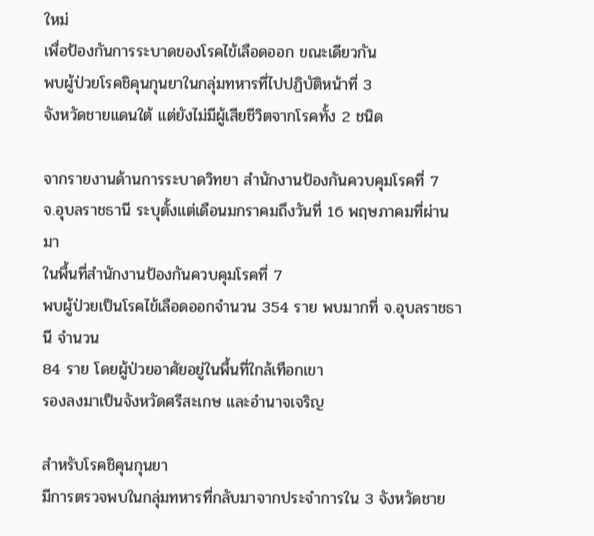ใหม่
เพื่อป้องกันการระบาดของโรคไข้เลือดออก ขณะเดียวกัน
พบผู้ป่วยโรคชิคุนกุนยาในกลุ่มทหารที่ไปปฏิบัติหน้าที่ 3
จังหวัดชายแดนใต้ แต่ยังไม่มีผู้เสียชีวิตจากโรคทั้ง 2 ชนิด

จากรายงานด้านการระบาดวิทยา สำนักงานป้องกันควบคุมโรคที่ 7
จ.อุบลราชธานี ระบุตั้งแต่เดือนมกราคมถึงวันที่ 16 พฤษภาคมที่ผ่านมา
ในพื้นที่สำนักงานป้องกันควบคุมโรคที่ 7
พบผู้ป่วยเป็นโรคไข้เลือดออกจำนวน 354 ราย พบมากที่ จ.อุบลราชธานี จำนวน
84 ราย โดยผู้ป่วยอาศัยอยู่ในพื้นที่ใกล้เทือกเขา
รองลงมาเป็นจังหวัดศรีสะเกษ และอำนาจเจริญ

สำหรับโรคชิคุนกุนยา
มีการตรวจพบในกลุ่มทหารที่กลับมาจากประจำการใน 3 จังหวัดชาย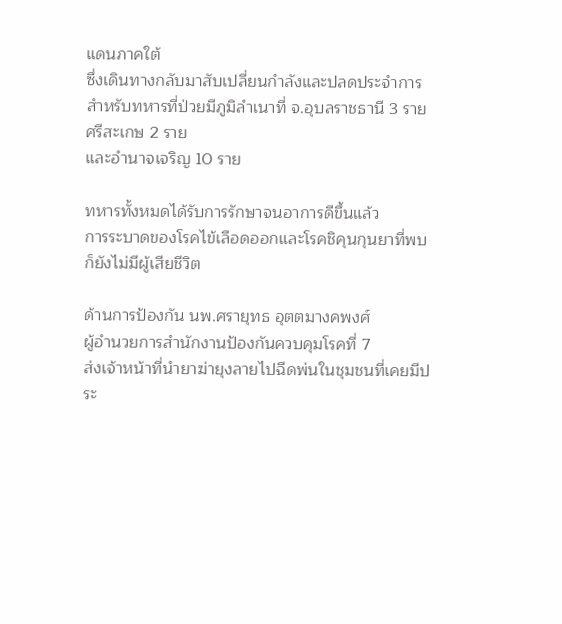แดนภาคใต้
ซึ่งเดินทางกลับมาสับเปลี่ยนกำลังและปลดประจำการ
สำหรับทหารที่ป่วยมีภูมิลำเนาที่ จ.อุบลราชธานี 3 ราย ศรีสะเกษ 2 ราย
และอำนาจเจริญ 10 ราย

ทหารทั้งหมดได้รับการรักษาจนอาการดีขึ้นแล้ว
การระบาดของโรคไข้เลือดออกและโรคชิคุนกุนยาที่พบก็ยังไม่มีผู้เสียชีวิต

ด้านการป้องกัน นพ.ศรายุทธ อุตตมางคพงศ์
ผู้อำนวยการสำนักงานป้องกันควบคุมโรคที่ 7
ส่งเจ้าหน้าที่นำยาฆ่ายุงลายไปฉีดพ่นในชุมชนที่เคยมีประ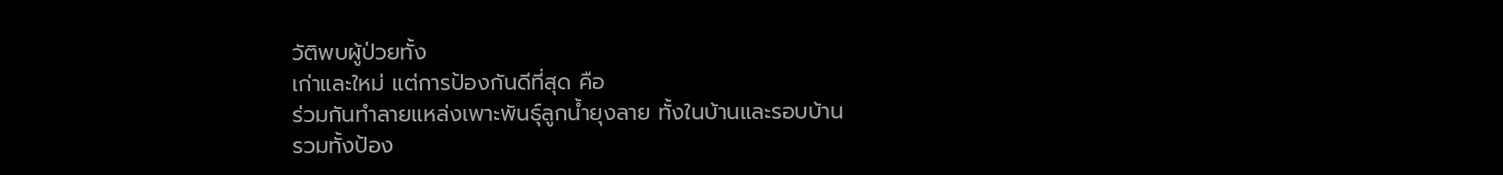วัติพบผู้ป่วยทั้ง
เก่าและใหม่ แต่การป้องกันดีที่สุด คือ
ร่วมกันทำลายแหล่งเพาะพันธุ์ลูกน้ำยุงลาย ทั้งในบ้านและรอบบ้าน
รวมทั้งป้อง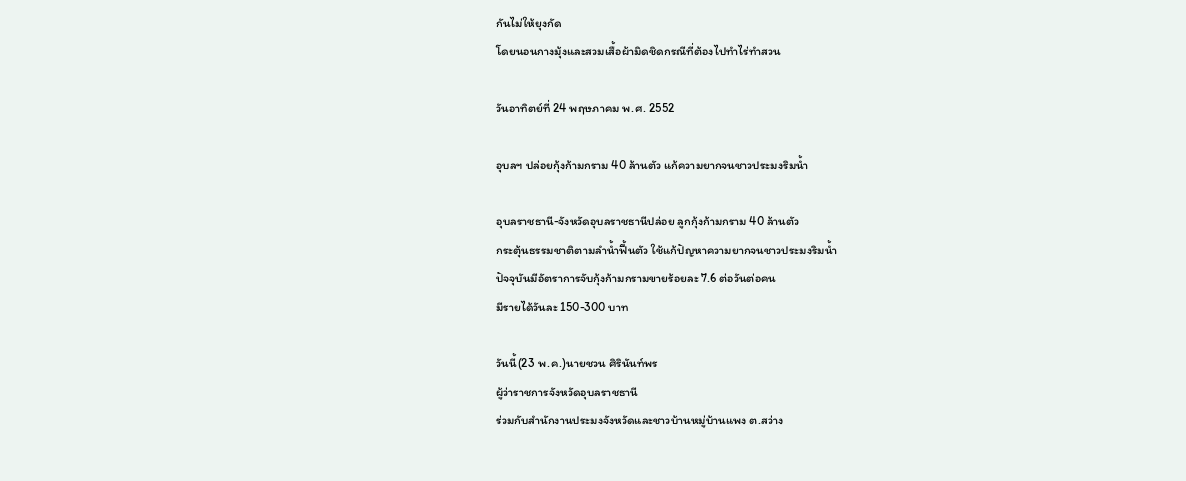กันไม่ให้ยุงกัด
โดยนอนกางมุ้งและสวมเสื้อผ้ามิดชิดกรณีที่ต้องไปทำไร่ทำสวน

วันอาทิตย์ที่ 24 พฤษภาคม พ.ศ. 2552

อุบลฯ ปล่อยกุ้งก้ามกราม 40 ล้านตัว แก้ความยากจนชาวประมงริมน้ำ

อุบลราชธานี-จังหวัดอุบลราชธานีปล่อย ลูกกุ้งก้ามกราม 40 ล้านตัว
กระตุ้นธรรมชาติตามลำน้ำฟื้นตัว ใช้แก้ปัญหาความยากจนชาวประมงริมน้ำ
ปัจจุบันมีอัตราการจับกุ้งก้ามกรามขายร้อยละ 7.6 ต่อวันต่อคน
มีรายได้วันละ 150-300 บาท

วันนี้(23 พ.ค.)นายชวน ศิรินันท์พร
ผู้ว่าราชการจังหวัดอุบลราชธานี
ร่วมกับสำนักงานประมงจังหวัดและชาวบ้านหมู่บ้านแพง ต.สว่าง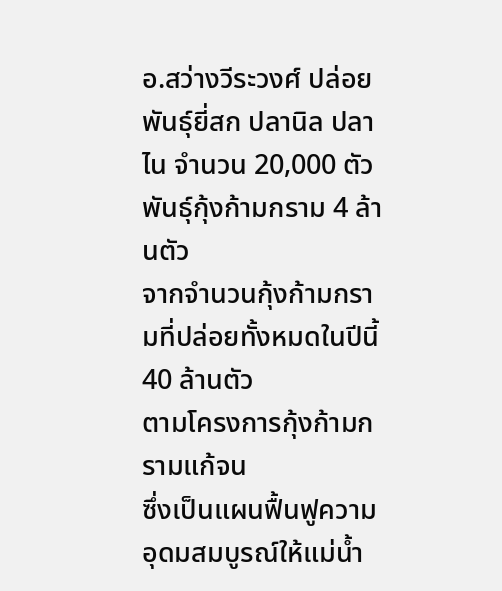อ.สว่างวีระวงศ์ ปล่อยพันธุ์ยี่สก ปลานิล ปลาไน จำนวน 20,000 ตัว
พันธุ์กุ้งก้ามกราม 4 ล้านตัว
จากจำนวนกุ้งก้ามกรามที่ปล่อยทั้งหมดในปีนี้ 40 ล้านตัว
ตามโครงการกุ้งก้ามกรามแก้จน
ซึ่งเป็นแผนฟื้นฟูความอุดมสมบูรณ์ให้แม่น้ำ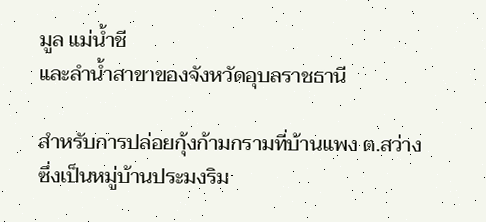มูล แม่น้ำชี
และลำน้ำสาขาของจังหวัดอุบลราชธานี

สำหรับการปล่อยกุ้งก้ามกรามที่บ้านแพง ต.สว่าง
ซึ่งเป็นหมู่บ้านประมงริม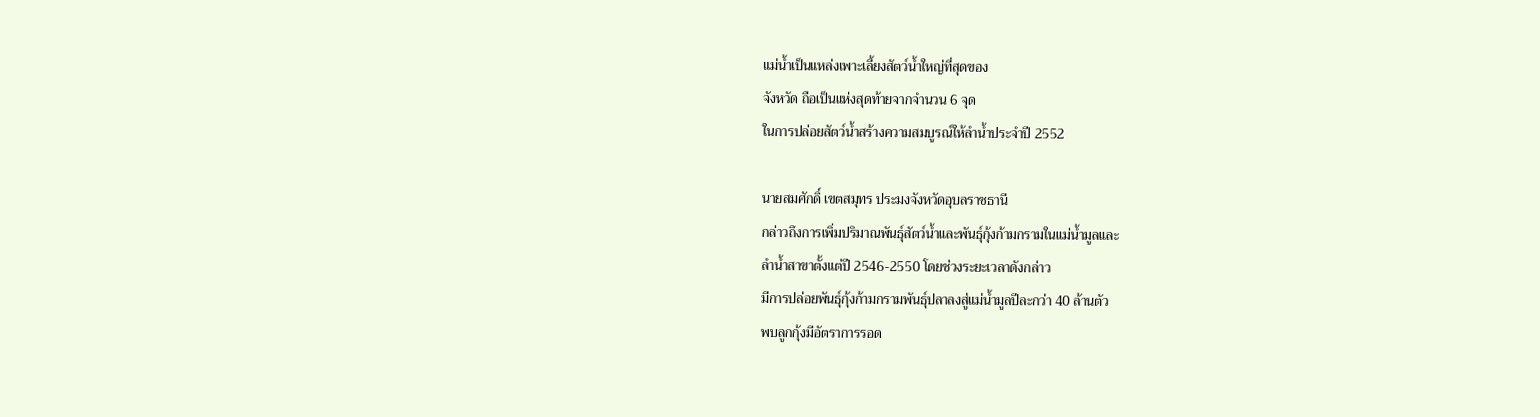แม่น้ำเป็นแหล่งเพาะเลี้ยงสัตว์น้ำใหญ่ที่สุดของ
จังหวัด ถือเป็นแห่งสุดท้ายจากจำนวน 6 จุด
ในการปล่อยสัตว์น้ำสร้างความสมบูรณ์ให้ลำน้ำประจำปี 2552

นายสมศักดิ์ เขตสมุทร ประมงจังหวัดอุบลราชธานี
กล่าวถึงการเพิ่มปริมาณพันธุ์สัตว์น้ำและพันธุ์กุ้งก้ามกรามในแม่น้ำมูลและ
ลำน้ำสาขาตั้งแต่ปี 2546-2550 โดยช่วงระยะเวลาดังกล่าว
มีการปล่อยพันธุ์กุ้งก้ามกรามพันธุ์ปลาลงสู่แม่น้ำมูลปีละกว่า 40 ล้านตัว
พบลูกกุ้งมีอัตราการรอด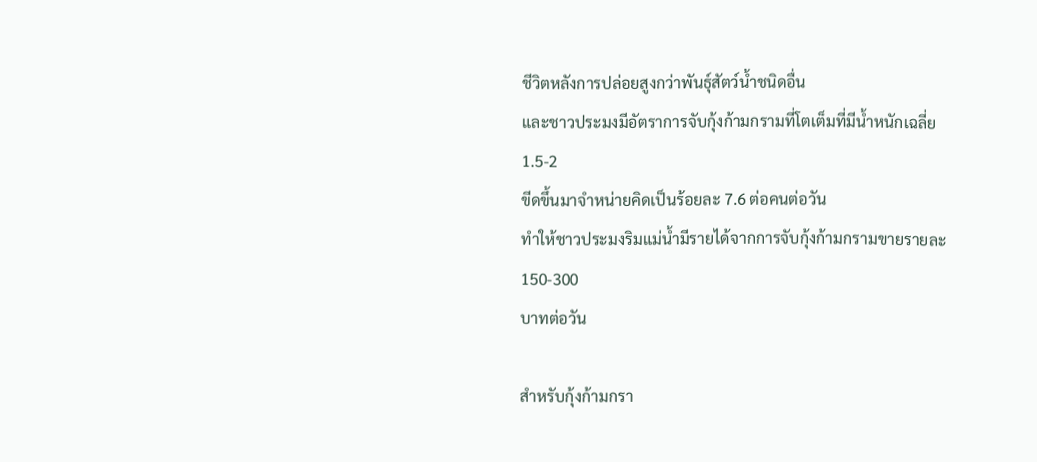ชีวิตหลังการปล่อยสูงกว่าพันธุ์สัตว์น้ำชนิดอื่น
และชาวประมงมีอัตราการจับกุ้งก้ามกรามที่โตเต็มที่มีน้ำหนักเฉลี่ย 1.5-2
ขีดขึ้นมาจำหน่ายคิดเป็นร้อยละ 7.6 ต่อคนต่อวัน
ทำให้ชาวประมงริมแม่น้ำมีรายได้จากการจับกุ้งก้ามกรามขายรายละ 150-300
บาทต่อวัน

สำหรับกุ้งก้ามกรา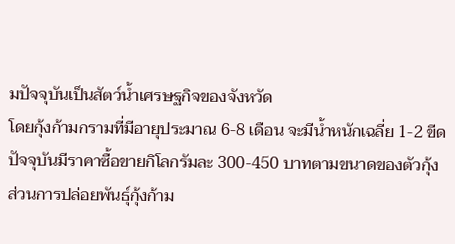มปัจจุบันเป็นสัตว์น้ำเศรษฐกิจของจังหวัด
โดยกุ้งก้ามกรามที่มีอายุประมาณ 6-8 เดือน จะมีน้ำหนักเฉลี่ย 1-2 ขีด
ปัจจุบันมีราคาซื้อขายกิโลกรัมละ 300-450 บาทตามขนาดของตัวกุ้ง
ส่วนการปล่อยพันธุ์กุ้งก้าม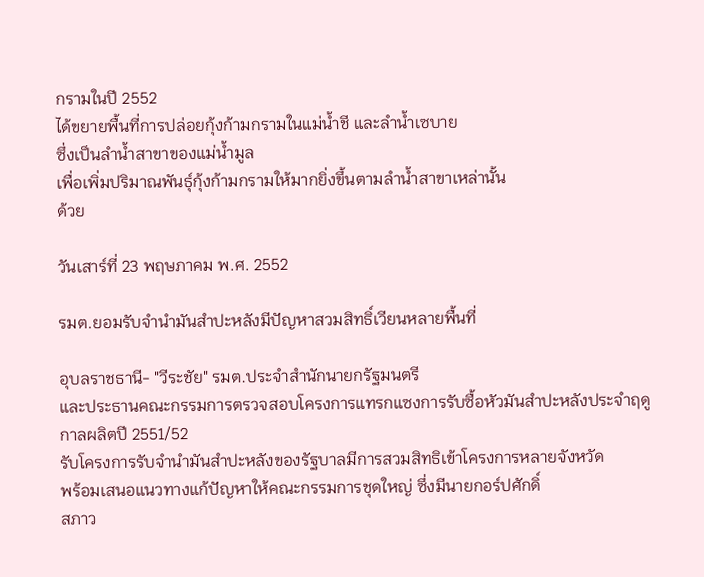กรามในปี 2552
ได้ขยายพื้นที่การปล่อยกุ้งก้ามกรามในแม่น้ำชี และลำน้ำเซบาย
ซึ่งเป็นลำน้ำสาขาของแม่น้ำมูล
เพื่อเพิ่มปริมาณพันธุ์กุ้งก้ามกรามให้มากยิ่งขึ้นตามลำน้ำสาขาเหล่านั้น
ด้วย

วันเสาร์ที่ 23 พฤษภาคม พ.ศ. 2552

รมต.ยอมรับจำนำมันสำปะหลังมีปัญหาสวมสิทธิ์เวียนหลายพื้นที่

อุบลราชธานี- "วีระชัย" รมต.ประจำสำนักนายกรัฐมนตรี
และประธานคณะกรรมการตรวจสอบโครงการแทรกแซงการรับซื้อหัวมันสำปะหลังประจำฤดู
กาลผลิตปี 2551/52
รับโครงการรับจำนำมันสำปะหลังของรัฐบาลมีการสวมสิทธิเข้าโครงการหลายจังหวัด
พร้อมเสนอแนวทางแก้ปัญหาให้คณะกรรมการชุดใหญ่ ซึ่งมีนายกอร์ปศักดิ์
สภาว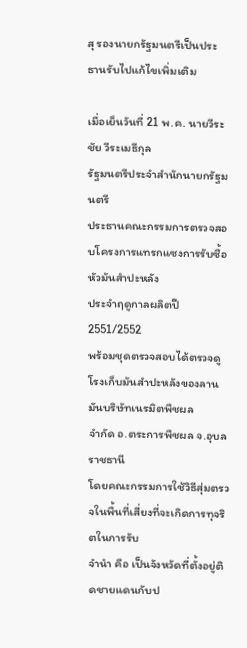สุ รองนายกรัฐมนตรีเป็นประธานรับไปแก้ไขเพิ่มเติม

เมื่อเย็นวันที่ 21 พ.ค. นายวีระชัย วีระเมธีกุล
รัฐมนตรีประจำสำนักนายกรัฐมนตรี
ประธานคณะกรรมการตรวจสอบโครงการแทรกแซงการรับซื้อหัวมันสำปะหลัง
ประจำฤดูกาลผลิตปี 2551/2552
พร้อมชุดตรวจสอบได้ตรวจดูโรงเก็บมันสำปะหลังของลานมันบริษัทเนรมิตพืชผล
จำกัด อ.ตระการพืชผล จ.อุบลราชธานี
โดยคณะกรรมการใช้วิธีสุ่มตรวจในพื้นที่เสี่ยงที่จะเกิดการทุจริตในการรับ
จำนำ คือ เป็นจังหวัดที่ตั้งอยู่ติดชายแดนกับป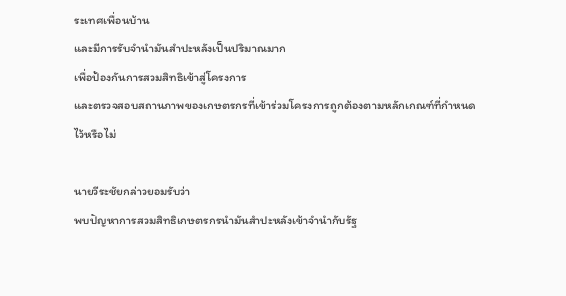ระเทศเพื่อนบ้าน
และมีการรับจำนำมันสำปะหลังเป็นปริมาณมาก
เพื่อป้องกันการสวมสิทธิเข้าสู่โครงการ
และตรวจสอบสถานภาพของเกษตรกรที่เข้าร่วมโครงการถูกต้องตามหลักเกณฑ์ที่กำหนด
ไว้หรือไม่

นายวีระชัยกล่าวยอมรับว่า
พบปัญหาการสวมสิทธิเกษตรกรนำมันสำปะหลังเข้าจำนำกับรัฐ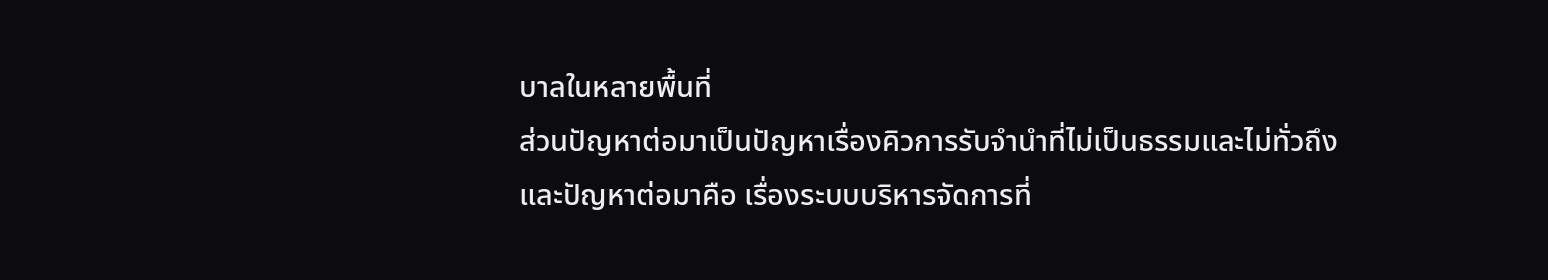บาลในหลายพื้นที่
ส่วนปัญหาต่อมาเป็นปัญหาเรื่องคิวการรับจำนำที่ไม่เป็นธรรมและไม่ทั่วถึง
และปัญหาต่อมาคือ เรื่องระบบบริหารจัดการที่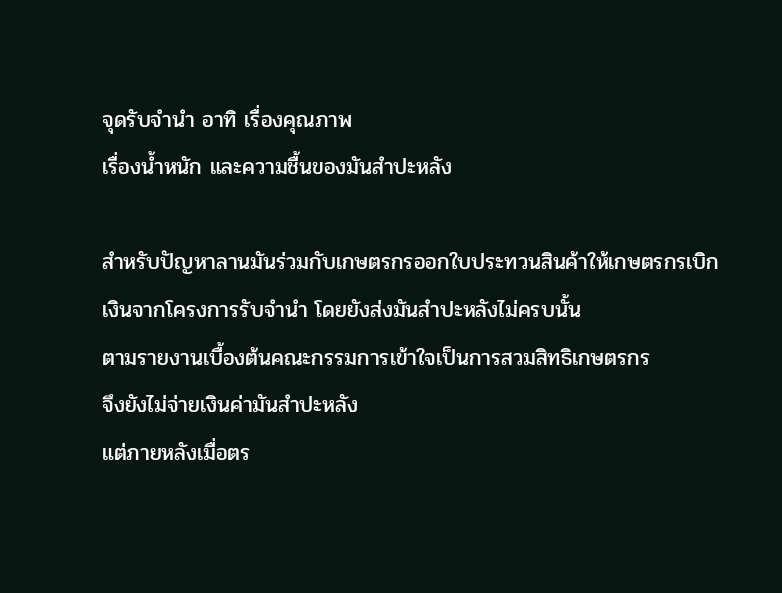จุดรับจำนำ อาทิ เรื่องคุณภาพ
เรื่องน้ำหนัก และความชื้นของมันสำปะหลัง

สำหรับปัญหาลานมันร่วมกับเกษตรกรออกใบประทวนสินค้าให้เกษตรกรเบิก
เงินจากโครงการรับจำนำ โดยยังส่งมันสำปะหลังไม่ครบนั้น
ตามรายงานเบื้องต้นคณะกรรมการเข้าใจเป็นการสวมสิทธิเกษตรกร
จึงยังไม่จ่ายเงินค่ามันสำปะหลัง
แต่ภายหลังเมื่อตร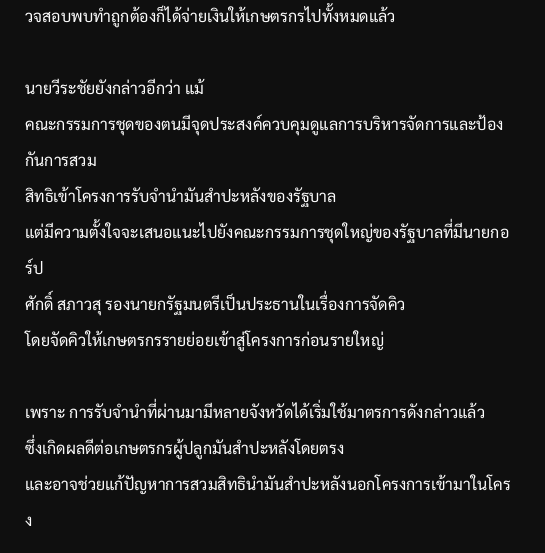วจสอบพบทำถูกต้องก็ได้จ่ายเงินให้เกษตรกรไปทั้งหมดแล้ว

นายวีระชัยยังกล่าวอีกว่า แม้
คณะกรรมการชุดของตนมีจุดประสงค์ควบคุมดูแลการบริหารจัดการและป้องกันการสวม
สิทธิเข้าโครงการรับจำนำมันสำปะหลังของรัฐบาล
แต่มีความตั้งใจจะเสนอแนะไปยังคณะกรรมการชุดใหญ่ของรัฐบาลที่มีนายกอร์ป
ศักดิ์ สภาวสุ รองนายกรัฐมนตรีเป็นประธานในเรื่องการจัดคิว
โดยจัดคิวให้เกษตรกรรายย่อยเข้าสู่โครงการก่อนรายใหญ่

เพราะ การรับจำนำที่ผ่านมามีหลายจังหวัดได้เริ่มใช้มาตรการดังกล่าวแล้ว
ซึ่งเกิดผลดีต่อเกษตรกรผู้ปลูกมันสำปะหลังโดยตรง
และอาจช่วยแก้ปัญหาการสวมสิทธินำมันสำปะหลังนอกโครงการเข้ามาในโครง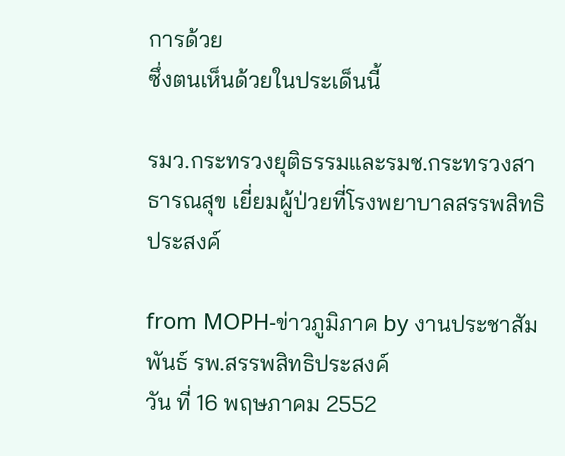การด้วย
ซึ่งตนเห็นด้วยในประเด็นนี้

รมว.กระทรวงยุติธรรมและรมช.กระทรวงสาธารณสุข เยี่ยมผู้ป่วยที่โรงพยาบาลสรรพสิทธิประสงค์

from MOPH-ข่าวภูมิภาค by งานประชาสัมพันธ์ รพ.สรรพสิทธิประสงค์
วัน ที่ 16 พฤษภาคม 2552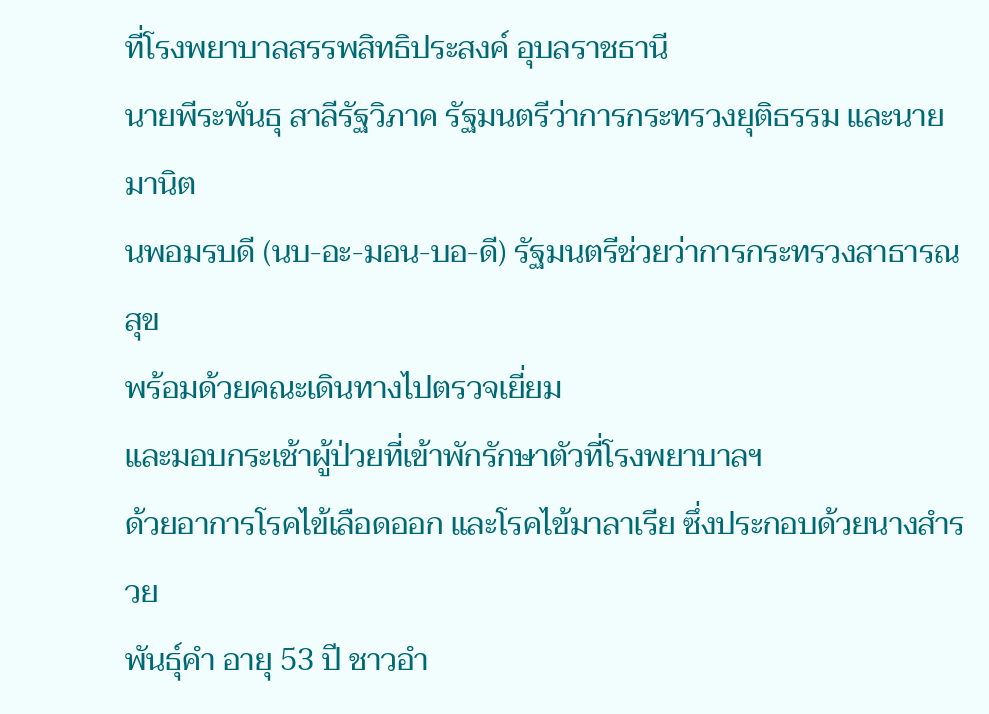ที่โรงพยาบาลสรรพสิทธิประสงค์ อุบลราชธานี
นายพีระพันธุ สาลีรัฐวิภาค รัฐมนตรีว่าการกระทรวงยุติธรรม และนายมานิต
นพอมรบดี (นบ-อะ-มอน-บอ-ดี) รัฐมนตรีช่วยว่าการกระทรวงสาธารณสุข
พร้อมด้วยคณะเดินทางไปตรวจเยี่ยม
และมอบกระเช้าผู้ป่วยที่เข้าพักรักษาตัวที่โรงพยาบาลฯ
ด้วยอาการโรคไข้เลือดออก และโรคไข้มาลาเรีย ซึ่งประกอบด้วยนางสำรวย
พันธุ์คำ อายุ 53 ปี ชาวอำ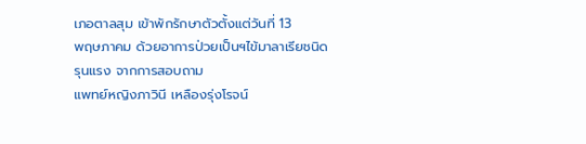เภอตาลสุม เข้าพักรักษาตัวตั้งแต่วันที่ 13
พฤษภาคม ด้วยอาการป่วยเป็นฯไข้มาลาเรียชนิดรุนแรง จากการสอบถาม
แพทย์หญิงภาวินี เหลืองรุ่งโรจน์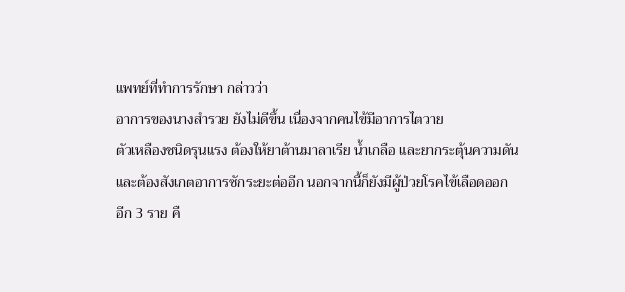แพทย์ที่ทำการรักษา กล่าวว่า
อาการของนางสำรวย ยังไม่ดีขึ้น เนื่องจากคนไข้มีอาการไตวาย
ตัวเหลืองชนิดรุนแรง ต้องให้ยาต้านมาลาเรีย น้ำเกลือ และยากระตุ้นความดัน
และต้องสังเกตอาการซักระยะต่ออีก นอกจากนี้ก็ยังมีผู้ป่วยโรคไข้เลือดออก
อีก 3 ราย คื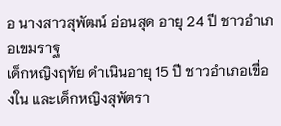อ นางสาวสุพัฒน์ อ่อนสุด อายุ 24 ปี ชาวอำเภอเขมราฐ
เด็กหญิงฤทัย ดำเนินอายุ 15 ปี ชาวอำเภอเขื่องใน และเด็กหญิงสุพัตรา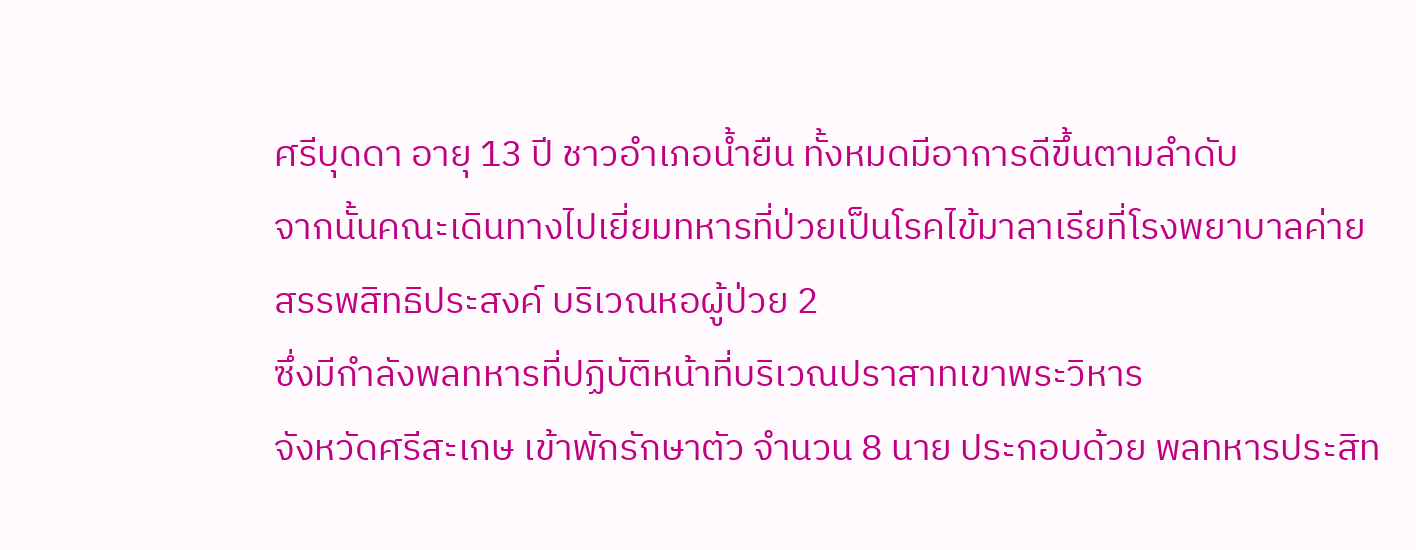ศรีบุดดา อายุ 13 ปี ชาวอำเภอน้ำยืน ทั้งหมดมีอาการดีขึ้นตามลำดับ
จากนั้นคณะเดินทางไปเยี่ยมทหารที่ป่วยเป็นโรคไข้มาลาเรียที่โรงพยาบาลค่าย
สรรพสิทธิประสงค์ บริเวณหอผู้ป่วย 2
ซึ่งมีกำลังพลทหารที่ปฏิบัติหน้าที่บริเวณปราสาทเขาพระวิหาร
จังหวัดศรีสะเกษ เข้าพักรักษาตัว จำนวน 8 นาย ประกอบด้วย พลทหารประสิท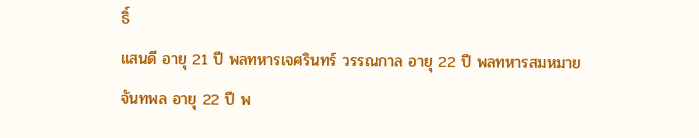ธิ์
แสนดี อายุ 21 ปี พลทหารเจศรินทร์ วรรณกาล อายุ 22 ปี พลทหารสมหมาย
จันทพล อายุ 22 ปี พ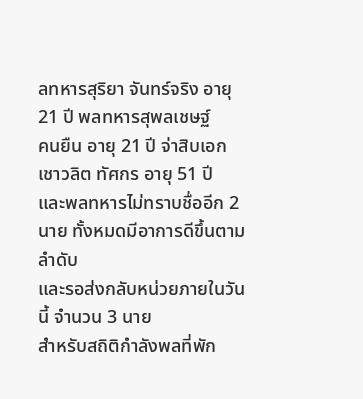ลทหารสุริยา จันทร์จริง อายุ 21 ปี พลทหารสุพลเชษฐ์
คนยืน อายุ 21 ปี จ่าสิบเอก เชาวลิต ทัศกร อายุ 51 ปี
และพลทหารไม่ทราบชื่ออีก 2 นาย ทั้งหมดมีอาการดีขึ้นตามลำดับ
และรอส่งกลับหน่วยภายในวันนี้ จำนวน 3 นาย
สำหรับสถิติกำลังพลที่พัก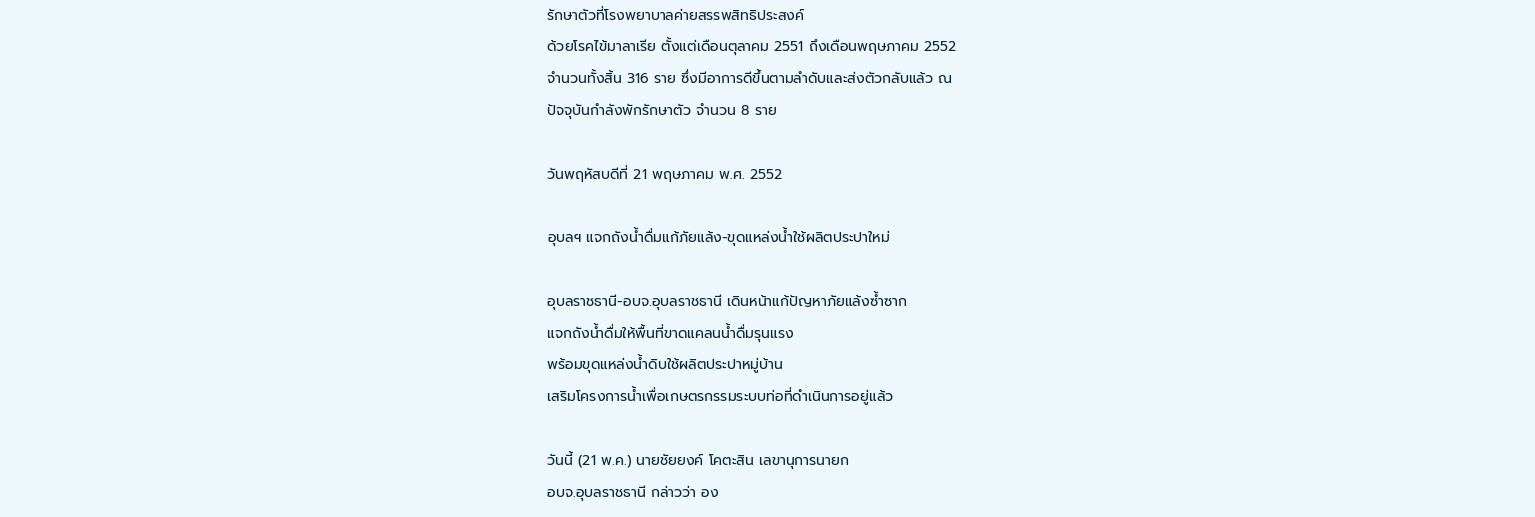รักษาตัวที่โรงพยาบาลค่ายสรรพสิทธิประสงค์
ด้วยโรคไข้มาลาเรีย ตั้งแต่เดือนตุลาคม 2551 ถึงเดือนพฤษภาคม 2552
จำนวนทั้งสิ้น 316 ราย ซึ่งมีอาการดีขึ้นตามลำดับและส่งตัวกลับแล้ว ณ
ปัจจุบันกำลังพักรักษาตัว จำนวน 8 ราย

วันพฤหัสบดีที่ 21 พฤษภาคม พ.ศ. 2552

อุบลฯ แจกถังน้ำดื่มแก้ภัยแล้ง-ขุดแหล่งน้ำใช้ผลิตประปาใหม่

อุบลราชธานี-อบจ.อุบลราชธานี เดินหน้าแก้ปัญหาภัยแล้งซ้ำซาก
แจกถังน้ำดื่มให้พื้นที่ขาดแคลนน้ำดื่มรุนแรง
พร้อมขุดแหล่งน้ำดิบใช้ผลิตประปาหมู่บ้าน
เสริมโครงการน้ำเพื่อเกษตรกรรมระบบท่อที่ดำเนินการอยู่แล้ว

วันนี้ (21 พ.ค.) นายชัยยงค์ โคตะสิน เลขานุการนายก
อบจ.อุบลราชธานี กล่าวว่า อง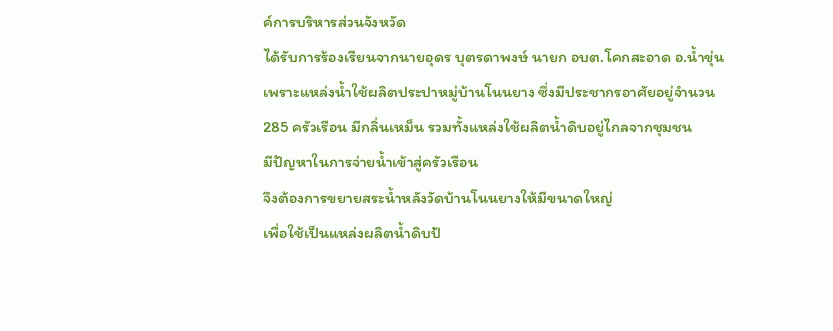ค์การบริหารส่วนจังหวัด
ได้รับการร้องเรียนจากนายอุดร บุตรดาพงษ์ นายก อบต.โคกสะอาด อ.น้ำขุ่น
เพราะแหล่งน้ำใช้ผลิตประปาหมู่บ้านโนนยาง ซึ่งมีประชากรอาศัยอยู่จำนวน
285 ครัวเรือน มีกลิ่นเหม็น รวมทั้งแหล่งใช้ผลิตน้ำดิบอยู่ไกลจากชุมชน
มีปัญหาในการจ่ายน้ำเข้าสู่ครัวเรือน
จึงต้องการขยายสระน้ำหลังวัดบ้านโนนยางให้มีขนาดใหญ่
เพื่อใช้เป็นแหล่งผลิตน้ำดิบป้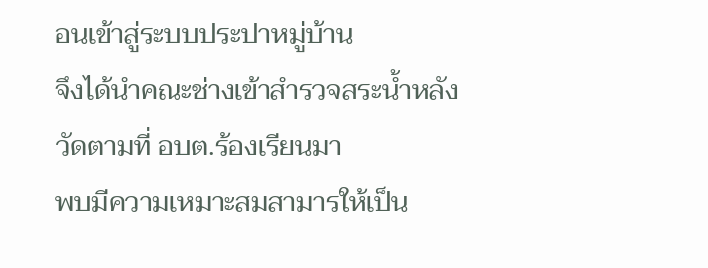อนเข้าสู่ระบบประปาหมู่บ้าน
จึงได้นำคณะช่างเข้าสำรวจสระน้ำหลังวัดตามที่ อบต.ร้องเรียนมา
พบมีความเหมาะสมสามารให้เป็น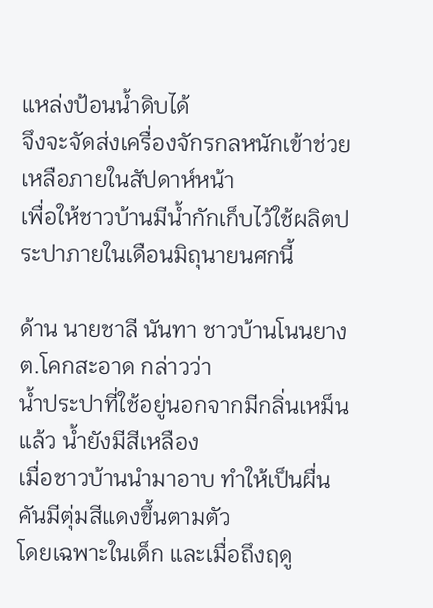แหล่งป้อนน้ำดิบได้
จึงจะจัดส่งเครื่องจักรกลหนักเข้าช่วยเหลือภายในสัปดาห์หน้า
เพื่อให้ชาวบ้านมีน้ำกักเก็บไว้ใช้ผลิตประปาภายในเดือนมิถุนายนศกนี้

ด้าน นายชาลี นันทา ชาวบ้านโนนยาง ต.โคกสะอาด กล่าวว่า
น้ำประปาที่ใช้อยู่นอกจากมีกลิ่นเหม็นแล้ว น้ำยังมีสีเหลือง
เมื่อชาวบ้านนำมาอาบ ทำให้เป็นผื่นคันมีตุ่มสีแดงขึ้นตามตัว
โดยเฉพาะในเด็ก และเมื่อถึงฤดู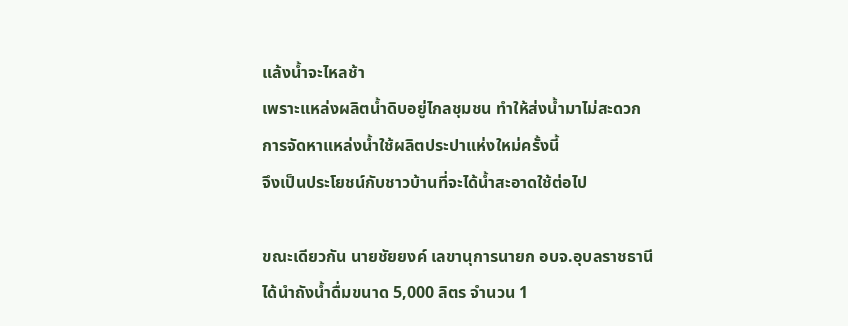แล้งน้ำจะไหลช้า
เพราะแหล่งผลิตน้ำดิบอยู่ไกลชุมชน ทำให้ส่งน้ำมาไม่สะดวก
การจัดหาแหล่งน้ำใช้ผลิตประปาแห่งใหม่ครั้งนี้
จึงเป็นประโยชน์กับชาวบ้านที่จะได้น้ำสะอาดใช้ต่อไป

ขณะเดียวกัน นายชัยยงค์ เลขานุการนายก อบจ.อุบลราชธานี
ได้นำถังน้ำดื่มขนาด 5,000 ลิตร จำนวน 1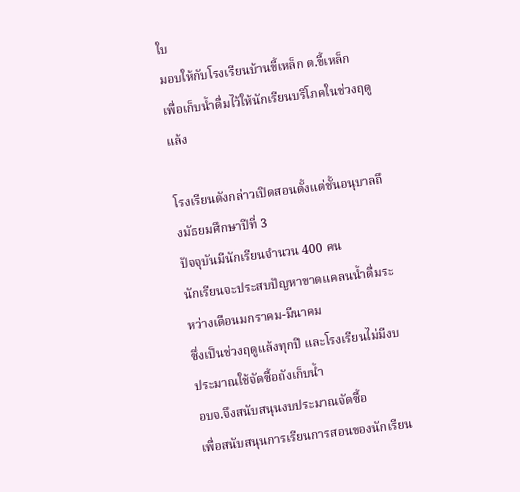ใบ
มอบให้กับโรงเรียนบ้านขี้เหล็ก ต.ขี้เหล็ก
เพื่อเก็บน้ำดื่มไว้ให้นักเรียนบริโภคในช่วงฤดูแล้ง

โรงเรียนดังกล่าวเปิดสอนตั้งแต่ชั้นอนุบาลถึงมัธยมศึกษาปีที่ 3
ปัจจุบันมีนักเรียนจำนวน 400 คน
นักเรียนจะประสบปัญหาขาดแคลนน้ำดื่มระหว่างเดือนมกราคม-มีนาคม
ซึ่งเป็นช่วงฤดูแล้งทุกปี และโรงเรียนไม่มีงบประมาณใช้จัดซื้อถังเก็บน้ำ
อบจ.จึงสนับสนุนงบประมาณจัดซื้อ
เพื่อสนับสนุนการเรียนการสอนของนักเรียน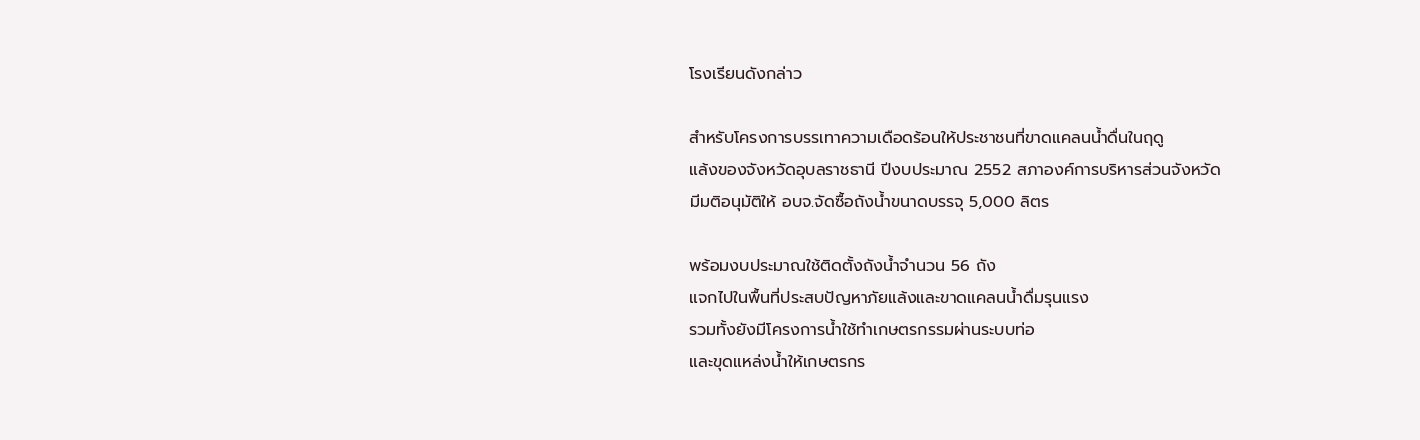โรงเรียนดังกล่าว

สำหรับโครงการบรรเทาความเดือดร้อนให้ประชาชนที่ขาดแคลนน้ำดื่นในฤดู
แล้งของจังหวัดอุบลราชธานี ปีงบประมาณ 2552 สภาองค์การบริหารส่วนจังหวัด
มีมติอนุมัติให้ อบจ.จัดซื้อถังน้ำขนาดบรรจุ 5,000 ลิตร

พร้อมงบประมาณใช้ติดตั้งถังน้ำจำนวน 56 ถัง
แจกไปในพื้นที่ประสบปัญหาภัยแล้งและขาดแคลนน้ำดื่มรุนแรง
รวมทั้งยังมีโครงการน้ำใช้ทำเกษตรกรรมผ่านระบบท่อ
และขุดแหล่งน้ำให้เกษตรกร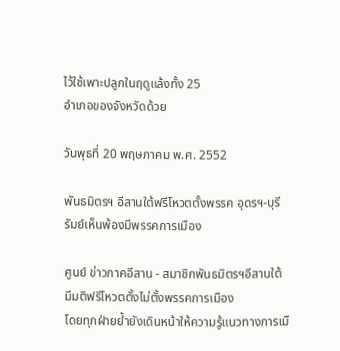ไว้ใช้เพาะปลูกในฤดูแล้งทั้ง 25
อำเภอของจังหวัดด้วย

วันพุธที่ 20 พฤษภาคม พ.ศ. 2552

พันธมิตรฯ อีสานใต้ฟรีโหวตตั้งพรรค อุดรฯ-บุรีรัมย์เห็นพ้องมีพรรคการเมือง

ศูนย์ ข่าวภาคอีสาน - สมาชิกพันธมิตรฯอีสานใต้
มีมติฟรีโหวตตั้งไม่ตั้งพรรคการเมือง
โดยทุกฝ่ายย้ำยังเดินหน้าให้ความรู้แนวทางการเมื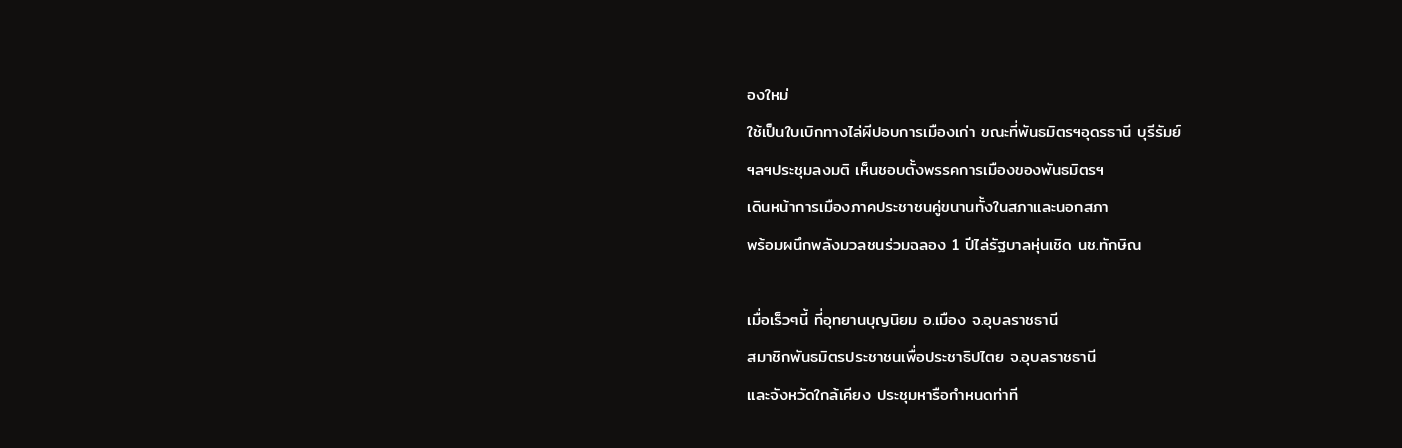องใหม่
ใช้เป็นใบเบิกทางไล่ผีปอบการเมืองเก่า ขณะที่พันธมิตรฯอุดรธานี บุรีรัมย์
ฯลฯประชุมลงมติ เห็นชอบตั้งพรรคการเมืองของพันธมิตรฯ
เดินหน้าการเมืองภาคประชาชนคู่ขนานทั้งในสภาและนอกสภา
พร้อมผนึกพลังมวลชนร่วมฉลอง 1 ปีไล่รัฐบาลหุ่นเชิด นช.ทักษิณ

เมื่อเร็วๆนี้ ที่อุทยานบุญนิยม อ.เมือง จ.อุบลราชธานี
สมาชิกพันธมิตรประชาชนเพื่อประชาธิปไตย จ.อุบลราชธานี
และจังหวัดใกล้เคียง ประชุมหารือกำหนดท่าที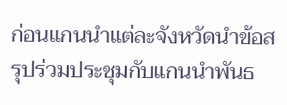ก่อนแกนนำแต่ละจังหวัดนำข้อสรุปร่วมประชุมกับแกนนำพันธ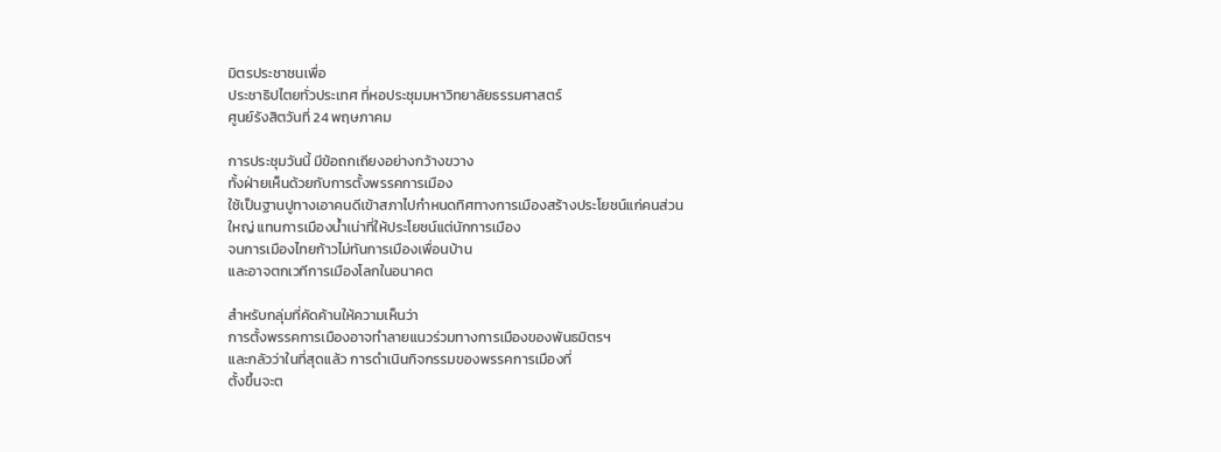มิตรประชาชนเพื่อ
ประชาธิปไตยทั่วประเทศ ที่หอประชุมมหาวิทยาลัยธรรมศาสตร์
ศูนย์รังสิตวันที่ 24 พฤษภาคม

การประชุมวันนี้ มีข้อถกเถียงอย่างกว้างขวาง
ทั้งฝ่ายเห็นด้วยกับการตั้งพรรคการเมือง
ใช้เป็นฐานปูทางเอาคนดีเข้าสภาไปกำหนดทิศทางการเมืองสร้างประโยชน์แก่คนส่วน
ใหญ่ แทนการเมืองน้ำเน่าที่ให้ประโยชน์แต่นักการเมือง
จนการเมืองไทยก้าวไม่ทันการเมืองเพื่อนบ้าน
และอาจตกเวทีการเมืองโลกในอนาคต

สำหรับกลุ่มที่คัดค้านให้ความเห็นว่า
การตั้งพรรคการเมืองอาจทำลายแนวร่วมทางการเมืองของพันธมิตรฯ
และกลัวว่าในที่สุดแล้ว การดำเนินกิจกรรมของพรรคการเมืองที่
ตั้งขึ้นจะต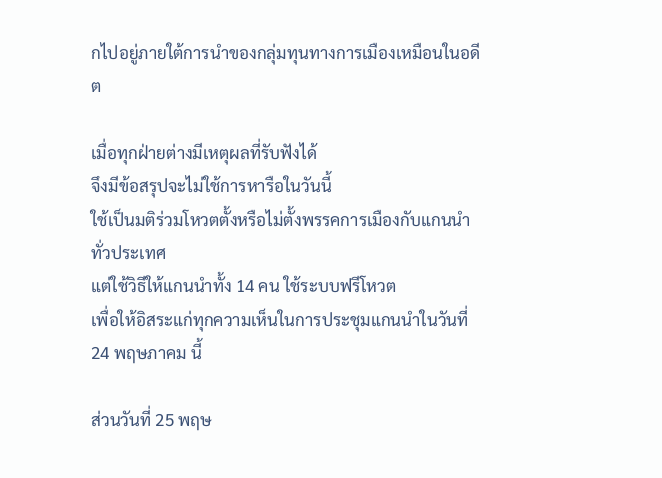กไปอยู่ภายใต้การนำของกลุ่มทุนทางการเมืองเหมือนในอดีต

เมื่อทุกฝ่ายต่างมีเหตุผลที่รับฟังได้
จึงมีข้อสรุปจะไม่ใช้การหารือในวันนี้
ใช้เป็นมติร่วมโหวตตั้งหรือไม่ตั้งพรรคการเมืองกับแกนนำทั่วประเทศ
แต่ใช้วิธีให้แกนนำทั้ง 14 คน ใช้ระบบฟรีโหวต
เพื่อให้อิสระแก่ทุกความเห็นในการประชุมแกนนำในวันที่ 24 พฤษภาคม นี้

ส่วนวันที่ 25 พฤษ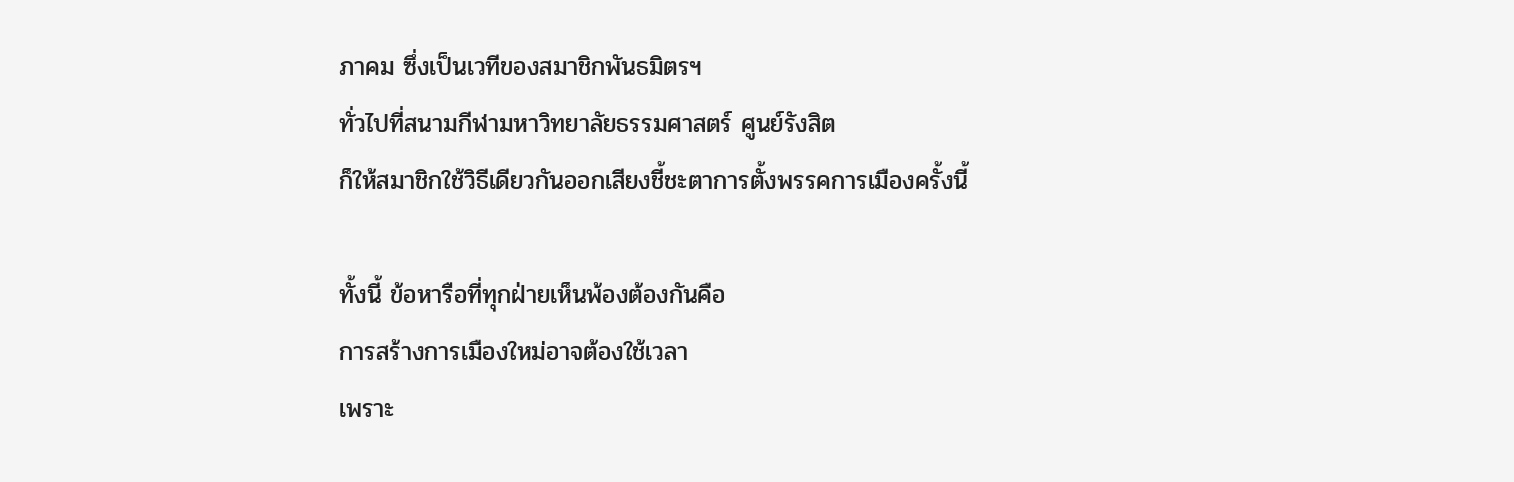ภาคม ซึ่งเป็นเวทีของสมาชิกพันธมิตรฯ
ทั่วไปที่สนามกีฬามหาวิทยาลัยธรรมศาสตร์ ศูนย์รังสิต
ก็ให้สมาชิกใช้วิธีเดียวกันออกเสียงชี้ชะตาการตั้งพรรคการเมืองครั้งนี้

ทั้งนี้ ข้อหารือที่ทุกฝ่ายเห็นพ้องต้องกันคือ
การสร้างการเมืองใหม่อาจต้องใช้เวลา
เพราะ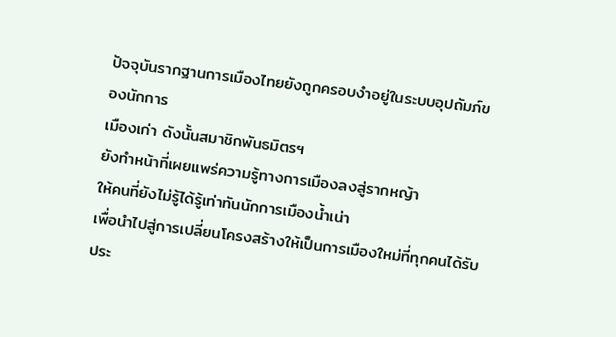ปัจจุบันรากฐานการเมืองไทยยังถูกครอบงำอยู่ในระบบอุปถัมภ์ของนักการ
เมืองเก่า ดังนั้นสมาชิกพันธมิตรฯ
ยังทำหน้าที่เผยแพร่ความรู้ทางการเมืองลงสู่รากหญ้า
ให้คนที่ยังไม่รู้ได้รู้เท่าทันนักการเมืองน้ำเน่า
เพื่อนำไปสู่การเปลี่ยนโครงสร้างให้เป็นการเมืองใหม่ที่ทุกคนได้รับประ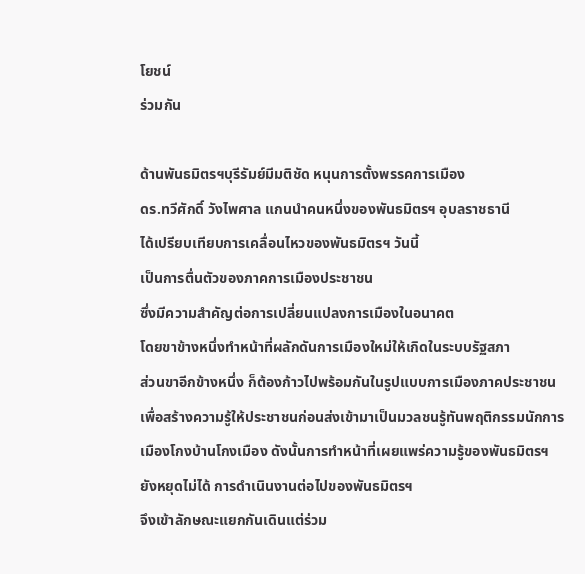โยชน์
ร่วมกัน

ด้านพันธมิตรฯบุรีรัมย์มีมติชัด หนุนการตั้งพรรคการเมือง
ดร.ทวีศักดิ์ วังไพศาล แกนนำคนหนึ่งของพันธมิตรฯ อุบลราชธานี
ได้เปรียบเทียบการเคลื่อนไหวของพันธมิตรฯ วันนี้
เป็นการตื่นตัวของภาคการเมืองประชาชน
ซึ่งมีความสำคัญต่อการเปลี่ยนแปลงการเมืองในอนาคต
โดยขาข้างหนึ่งทำหน้าที่ผลักดันการเมืองใหม่ให้เกิดในระบบรัฐสภา
ส่วนขาอีกข้างหนึ่ง ก็ต้องก้าวไปพร้อมกันในรูปแบบการเมืองภาคประชาชน
เพื่อสร้างความรู้ให้ประชาชนก่อนส่งเข้ามาเป็นมวลชนรู้ทันพฤติกรรมนักการ
เมืองโกงบ้านโกงเมือง ดังนั้นการทำหน้าที่เผยแพร่ความรู้ของพันธมิตรฯ
ยังหยุดไม่ได้ การดำเนินงานต่อไปของพันธมิตรฯ
จึงเข้าลักษณะแยกกันเดินแต่ร่วม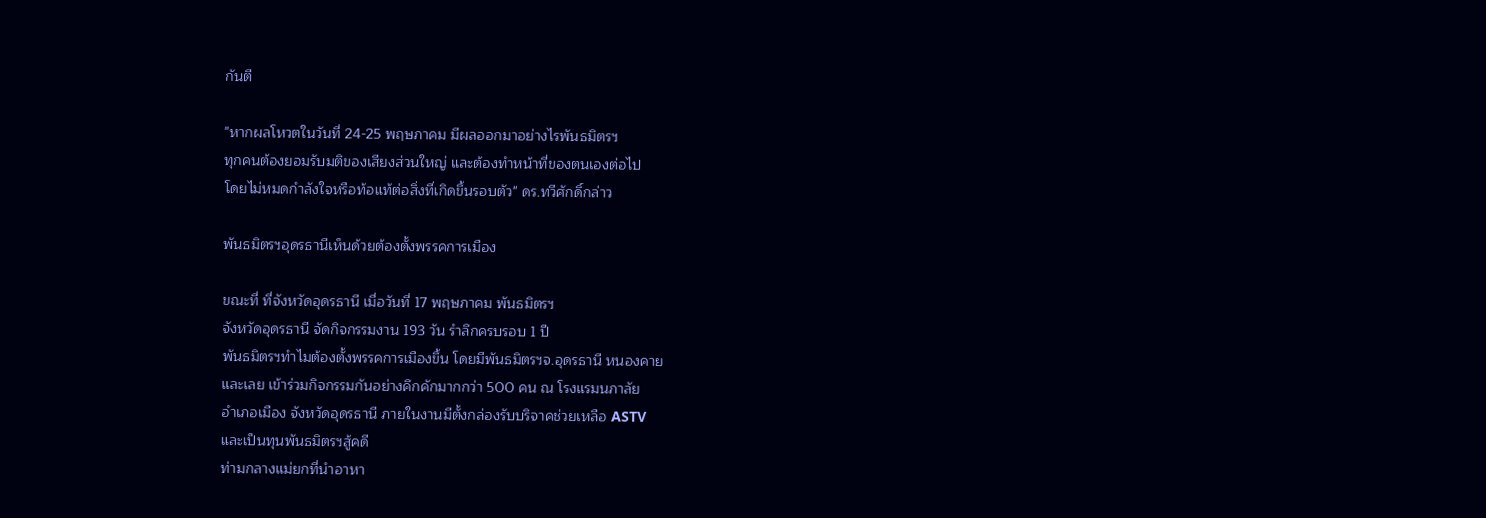กันตี

"หากผลโหวตในวันที่ 24-25 พฤษภาคม มีผลออกมาอย่างไรพันธมิตรฯ
ทุกคนต้องยอมรับมติของเสียงส่วนใหญ่ และต้องทำหน้าที่ของตนเองต่อไป
โดยไม่หมดกำลังใจหรือท้อแท้ต่อสิ่งที่เกิดขึ้นรอบตัว" ดร.ทวีศักดิ์กล่าว

พันธมิตรฯอุดรธานีเห็นด้วยต้องตั้งพรรคการเมือง

ขณะที่ ที่จังหวัดอุดรธานี เมื่อวันที่ 17 พฤษภาคม พันธมิตรฯ
จังหวัดอุดรธานี จัดกิจกรรมงาน 193 วัน รำลึกครบรอบ 1 ปี
พันธมิตรฯทำไมต้องตั้งพรรคการเมืองขึ้น โดยมีพันธมิตรฯจ.อุดรธานี หนองคาย
และเลย เข้าร่วมกิจกรรมกันอย่างคึกคักมากกว่า 500 คน ณ โรงแรมนภาลัย
อำเภอเมือง จังหวัดอุดรธานี ภายในงานมีตั้งกล่องรับบริจาคช่วยเหลือ ASTV
และเป็นทุนพันธมิตรฯสู้คดี
ท่ามกลางแม่ยกที่นำอาหา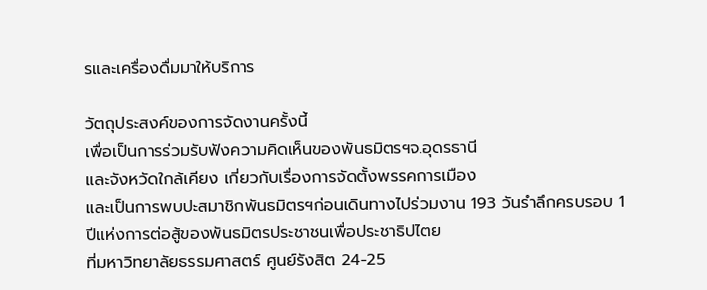รและเครื่องดื่มมาให้บริการ

วัตถุประสงค์ของการจัดงานครั้งนี้
เพื่อเป็นการร่วมรับฟังความคิดเห็นของพันธมิตรฯจ.อุดรธานี
และจังหวัดใกล้เคียง เกี่ยวกับเรื่องการจัดตั้งพรรคการเมือง
และเป็นการพบปะสมาชิกพันธมิตรฯก่อนเดินทางไปร่วมงาน 193 วันรำลึกครบรอบ 1
ปีแห่งการต่อสู้ของพันธมิตรประชาชนเพื่อประชาธิปไตย
ที่มหาวิทยาลัยธรรมศาสตร์ ศูนย์รังสิต 24-25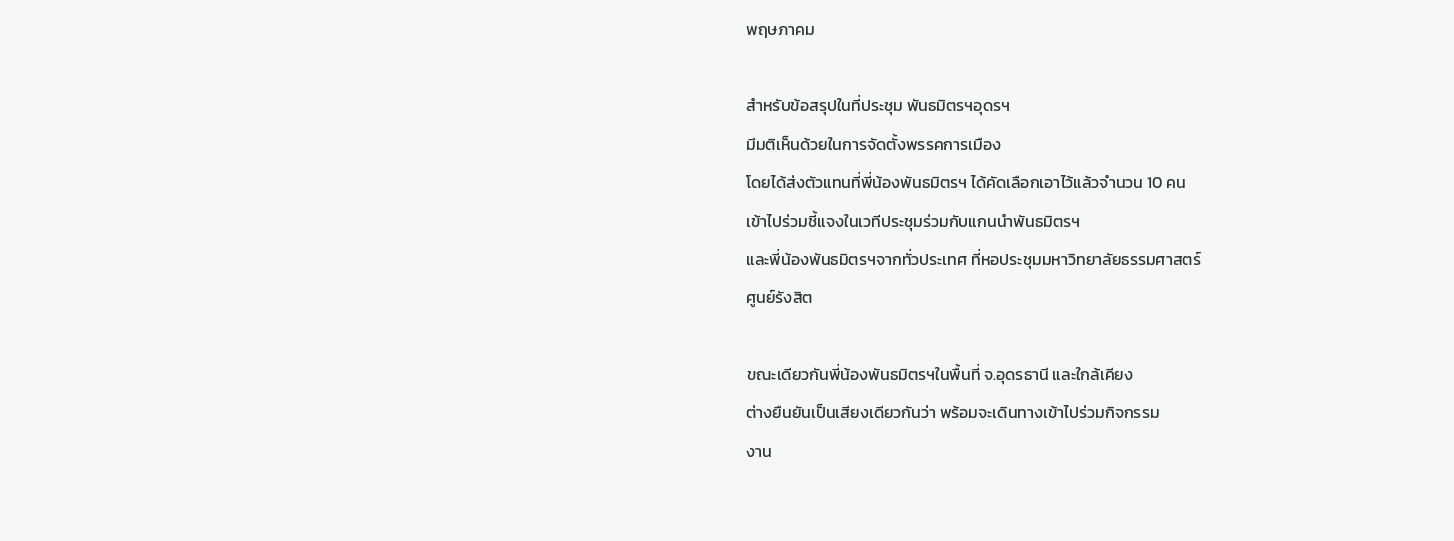พฤษภาคม

สำหรับข้อสรุปในที่ประชุม พันธมิตรฯอุดรฯ
มีมติเห็นด้วยในการจัดตั้งพรรคการเมือง
โดยได้ส่งตัวแทนที่พี่น้องพันธมิตรฯ ได้คัดเลือกเอาไว้แล้วจำนวน 10 คน
เข้าไปร่วมชี้แจงในเวทีประชุมร่วมกับแกนนำพันธมิตรฯ
และพี่น้องพันธมิตรฯจากทั่วประเทศ ที่หอประชุมมหาวิทยาลัยธรรมศาสตร์
ศูนย์รังสิต

ขณะเดียวกันพี่น้องพันธมิตรฯในพื้นที่ จ.อุดรธานี และใกล้เคียง
ต่างยืนยันเป็นเสียงเดียวกันว่า พร้อมจะเดินทางเข้าไปร่วมกิจกรรม
งาน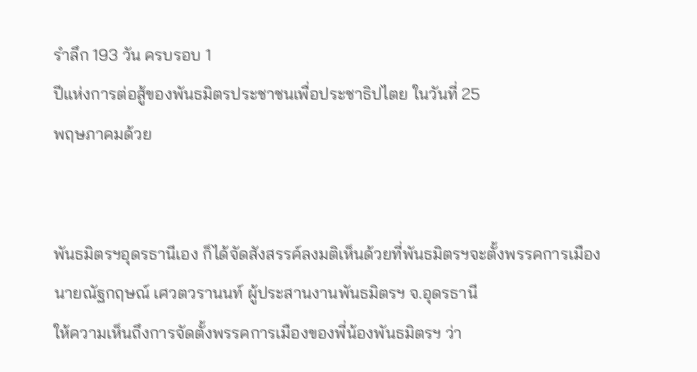รำลึก 193 วัน ครบรอบ 1
ปีแห่งการต่อสู้ของพันธมิตรประชาชนเพื่อประชาธิปไตย ในวันที่ 25
พฤษภาคมด้วย


พันธมิตรฯอุดรธานีเอง ก็ได้จัดสังสรรค์ลงมติเห็นด้วยที่พันธมิตรฯจะตั้งพรรคการเมือง
นายณัฐกฤษณ์ เศวตวรานนท์ ผู้ประสานงานพันธมิตรฯ จ.อุดรธานี
ให้ความเห็นถึงการจัดตั้งพรรคการเมืองของพี่น้องพันธมิตรฯ ว่า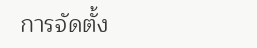การจัดตั้ง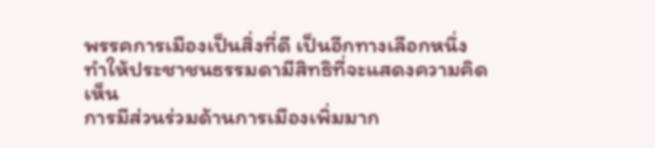พรรคการเมืองเป็นสิ่งที่ดี เป็นอีกทางเลือกหนึ่ง
ทำให้ประชาชนธรรมดามีสิทธิที่จะแสดงความคิดเห็น
การมีส่วนร่วมด้านการเมืองเพิ่มมาก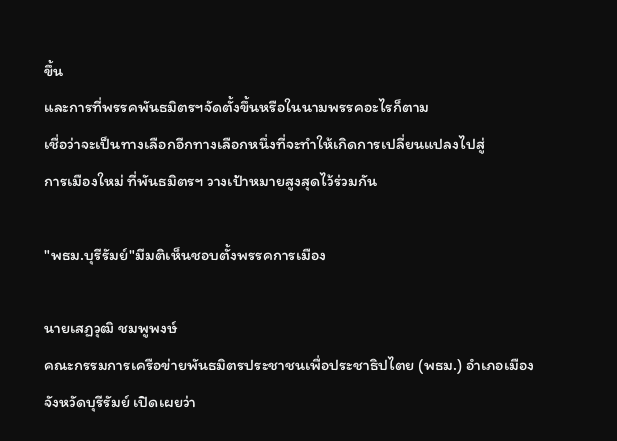ขึ้น
และการที่พรรคพันธมิตรฯจัดตั้งขึ้นหรือในนามพรรคอะไรก็ตาม
เชื่อว่าจะเป็นทางเลือกอีกทางเลือกหนึ่งที่จะทำให้เกิดการเปลี่ยนแปลงไปสู่
การเมืองใหม่ ที่พันธมิตรฯ วางเป้าหมายสูงสุดไว้ร่วมกัน

"พธม.บุรีรัมย์"มีมติเห็นชอบตั้งพรรคการเมือง

นายเสฏวุฒิ ชมพูพงษ์
คณะกรรมการเครือข่ายพันธมิตรประชาชนเพื่อประชาธิปไตย (พธม.) อำเภอเมือง
จังหวัดบุรีรัมย์ เปิดเผยว่า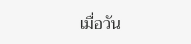เมื่อวัน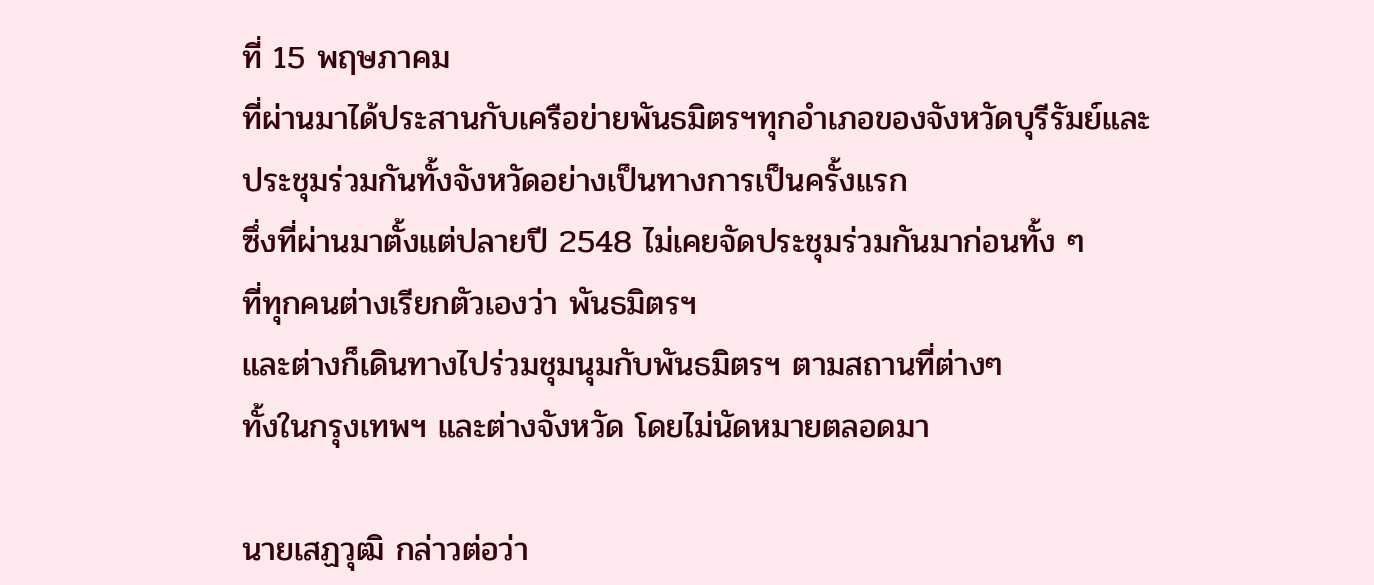ที่ 15 พฤษภาคม
ที่ผ่านมาได้ประสานกับเครือข่ายพันธมิตรฯทุกอำเภอของจังหวัดบุรีรัมย์และ
ประชุมร่วมกันทั้งจังหวัดอย่างเป็นทางการเป็นครั้งแรก
ซึ่งที่ผ่านมาตั้งแต่ปลายปี 2548 ไม่เคยจัดประชุมร่วมกันมาก่อนทั้ง ๆ
ที่ทุกคนต่างเรียกตัวเองว่า พันธมิตรฯ
และต่างก็เดินทางไปร่วมชุมนุมกับพันธมิตรฯ ตามสถานที่ต่างๆ
ทั้งในกรุงเทพฯ และต่างจังหวัด โดยไม่นัดหมายตลอดมา

นายเสฏวุฒิ กล่าวต่อว่า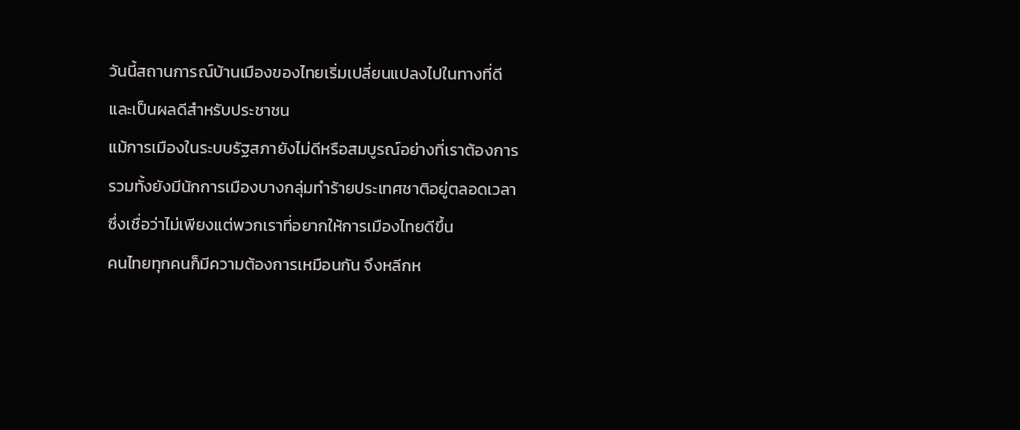วันนี้สถานการณ์บ้านเมืองของไทยเริ่มเปลี่ยนแปลงไปในทางที่ดี
และเป็นผลดีสำหรับประชาชน
แม้การเมืองในระบบรัฐสภายังไม่ดีหรือสมบูรณ์อย่างที่เราต้องการ
รวมทั้งยังมีนักการเมืองบางกลุ่มทำร้ายประเทศชาติอยู่ตลอดเวลา
ซึ่งเชื่อว่าไม่เพียงแต่พวกเราที่อยากให้การเมืองไทยดีขึ้น
คนไทยทุกคนก็มีความต้องการเหมือนกัน จึงหลีกห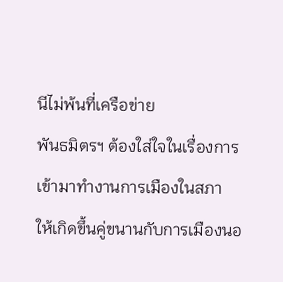นีไม่พ้นที่เครือข่าย
พันธมิตรฯ ต้องใส่ใจในเรื่องการเข้ามาทำงานการเมืองในสภา
ให้เกิดขึ้นคู่ขนานกับการเมืองนอ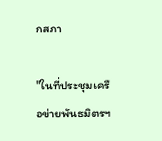กสภา

"ในที่ประชุมเครือข่ายพันธมิตรฯ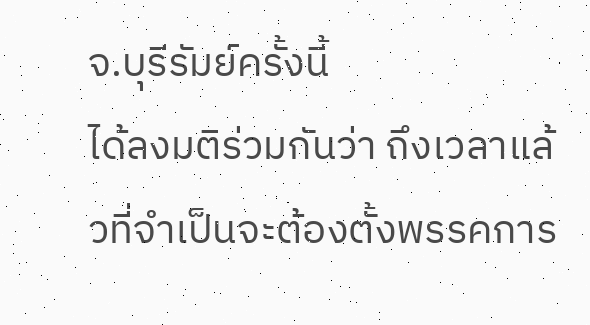จ.บุรีรัมย์ครั้งนี้
ได้ลงมติร่วมกันว่า ถึงเวลาแล้วที่จำเป็นจะต้องตั้งพรรคการ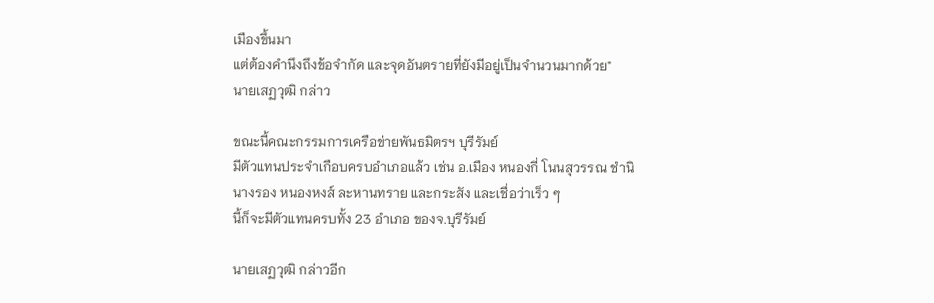เมืองขึ้นมา
แต่ต้องคำนึงถึงข้อจำกัด และจุดอันตรายที่ยังมีอยู่เป็นจำนวนมากด้วย"
นายเสฏวุฒิ กล่าว

ขณะนี้คณะกรรมการเครือข่ายพันธมิตรฯ บุรีรัมย์
มีตัวแทนประจำเกือบครบอำเภอแล้ว เช่น อ.เมือง หนองกี่ โนนสุวรรณ ชำนิ
นางรอง หนองหงส์ ละหานทราย และกระสัง และเชื่อว่าเร็ว ๆ
นี้ก็จะมีตัวแทนครบทั้ง 23 อำเภอ ของจ.บุรีรัมย์

นายเสฏวุฒิ กล่าวอีก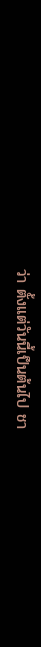ว่า ตั้งแต่วันนี้เป็นต้นไป ชา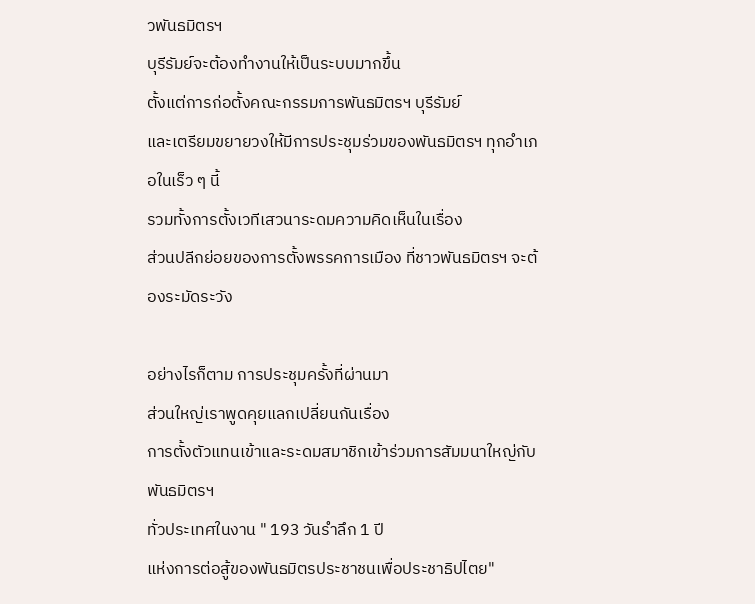วพันธมิตรฯ
บุรีรัมย์จะต้องทำงานให้เป็นระบบมากขึ้น
ตั้งแต่การก่อตั้งคณะกรรมการพันธมิตรฯ บุรีรัมย์
และเตรียมขยายวงให้มีการประชุมร่วมของพันธมิตรฯ ทุกอำเภอในเร็ว ๆ นี้
รวมทั้งการตั้งเวทีเสวนาระดมความคิดเห็นในเรื่อง
ส่วนปลีกย่อยของการตั้งพรรคการเมือง ที่ชาวพันธมิตรฯ จะต้องระมัดระวัง

อย่างไรก็ตาม การประชุมครั้งที่ผ่านมา
ส่วนใหญ่เราพูดคุยแลกเปลี่ยนกันเรื่อง
การตั้งตัวแทนเข้าและระดมสมาชิกเข้าร่วมการสัมมนาใหญ่กับพันธมิตรฯ
ทั่วประเทศในงาน " 193 วันรำลึก 1 ปี
แห่งการต่อสู้ของพันธมิตรประชาชนเพื่อประชาธิปไตย"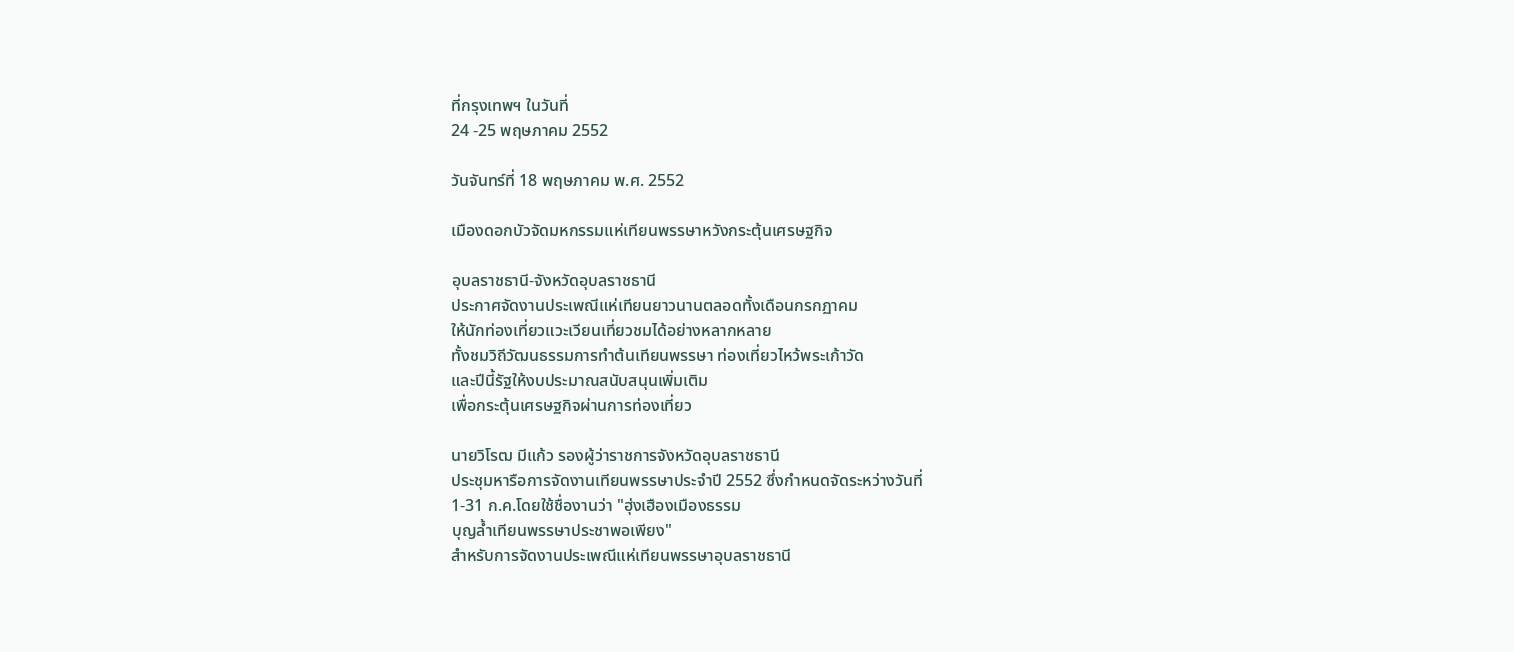ที่กรุงเทพฯ ในวันที่
24 -25 พฤษภาคม 2552

วันจันทร์ที่ 18 พฤษภาคม พ.ศ. 2552

เมืองดอกบัวจัดมหกรรมแห่เทียนพรรษาหวังกระตุ้นเศรษฐกิจ

อุบลราชธานี-จังหวัดอุบลราชธานี
ประกาศจัดงานประเพณีแห่เทียนยาวนานตลอดทั้งเดือนกรกฏาคม
ให้นักท่องเที่ยวแวะเวียนเที่ยวชมได้อย่างหลากหลาย
ทั้งชมวิถีวัฒนธรรมการทำต้นเทียนพรรษา ท่องเที่ยวไหว้พระเก้าวัด
และปีนี้รัฐให้งบประมาณสนับสนุนเพิ่มเติม
เพื่อกระตุ้นเศรษฐกิจผ่านการท่องเที่ยว

นายวิโรฒ มีแก้ว รองผู้ว่าราชการจังหวัดอุบลราชธานี
ประชุมหารือการจัดงานเทียนพรรษาประจำปี 2552 ซึ่งกำหนดจัดระหว่างวันที่
1-31 ก.ค.โดยใช้ชื่องานว่า "ฮุ่งเฮืองเมืองธรรม
บุญล้ำเทียนพรรษาประชาพอเพียง"
สำหรับการจัดงานประเพณีแห่เทียนพรรษาอุบลราชธานี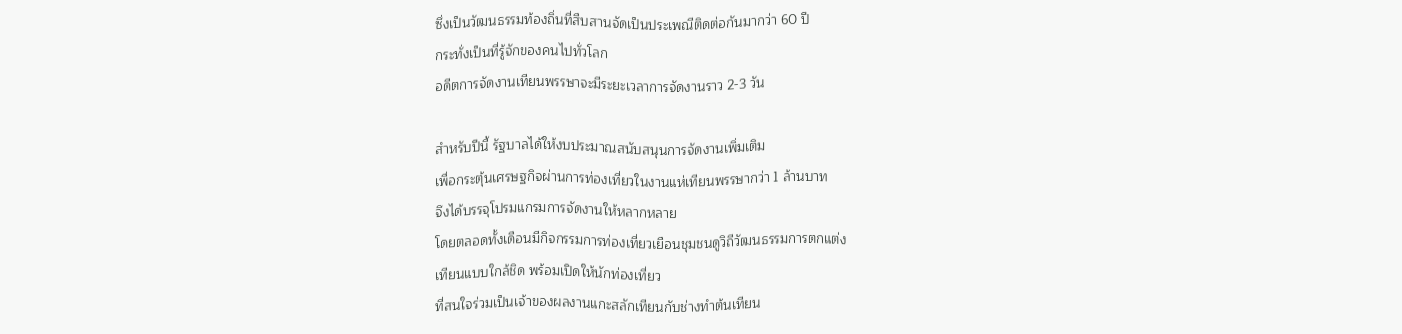ซึ่งเป็นวัฒนธรรมท้องถิ่นที่สืบสานจัดเป็นประเพณีติดต่อกันมากว่า 60 ปี
กระทั่งเป็นที่รู้จักของคนไปทั่วโลก
อดีตการจัดงานเทียนพรรษาจะมีระยะเวลาการจัดงานราว 2-3 วัน

สำหรับปีนี้ รัฐบาลได้ให้งบประมาณสนับสนุนการจัดงานเพิ่มเติม
เพื่อกระตุ้นเศรษฐกิจผ่านการท่องเที่ยวในงานแห่เทียนพรรษากว่า 1 ล้านบาท
จึงได้บรรจุโปรมแกรมการจัดงานให้หลากหลาย
โดยตลอดทั้งเดือนมีกิจกรรมการท่องเที่ยวเยือนชุมชนดูวิถีวัฒนธรรมการตกแต่ง
เทียนแบบใกล้ชิด พร้อมเปิดให้นักท่องเที่ยว
ที่สนใจร่วมเป็นเจ้าของผลงานแกะสลักเทียนกับช่างทำต้นเทียน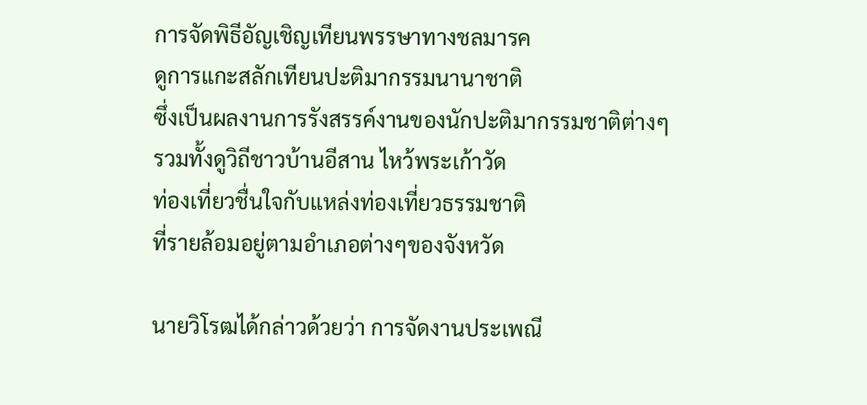การจัดพิธีอัญเชิญเทียนพรรษาทางชลมารค
ดูการแกะสลักเทียนปะติมากรรมนานาชาติ
ซึ่งเป็นผลงานการรังสรรค์งานของนักปะติมากรรมชาติต่างๆ
รวมทั้งดูวิถีชาวบ้านอีสาน ไหว้พระเก้าวัด
ท่องเที่ยวชื่นใจกับแหล่งท่องเที่ยวธรรมชาติ
ที่รายล้อมอยู่ตามอำเภอต่างๆของจังหวัด

นายวิโรฒได้กล่าวด้วยว่า การจัดงานประเพณี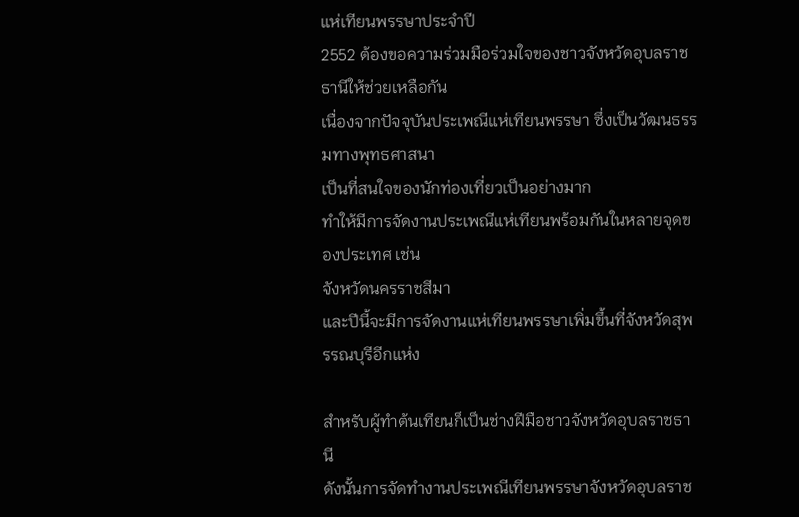แห่เทียนพรรษาประจำปี
2552 ต้องขอความร่วมมือร่วมใจของชาวจังหวัดอุบลราชธานีให้ช่วยเหลือกัน
เนื่องจากปัจจุบันประเพณีแห่เทียนพรรษา ซึ่งเป็นวัฒนธรรมทางพุทธศาสนา
เป็นที่สนใจของนักท่องเที่ยวเป็นอย่างมาก
ทำให้มีการจัดงานประเพณีแห่เทียนพร้อมกันในหลายจุดของประเทศ เช่น
จังหวัดนครราชสีมา
และปีนี้จะมีการจัดงานแห่เทียนพรรษาเพิ่มขึ้นที่จังหวัดสุพรรณบุรีอีกแห่ง

สำหรับผู้ทำต้นเทียนก็เป็นช่างฝีมือชาวจังหวัดอุบลราชธานี
ดังนั้นการจัดทำงานประเพณีเทียนพรรษาจังหวัดอุบลราช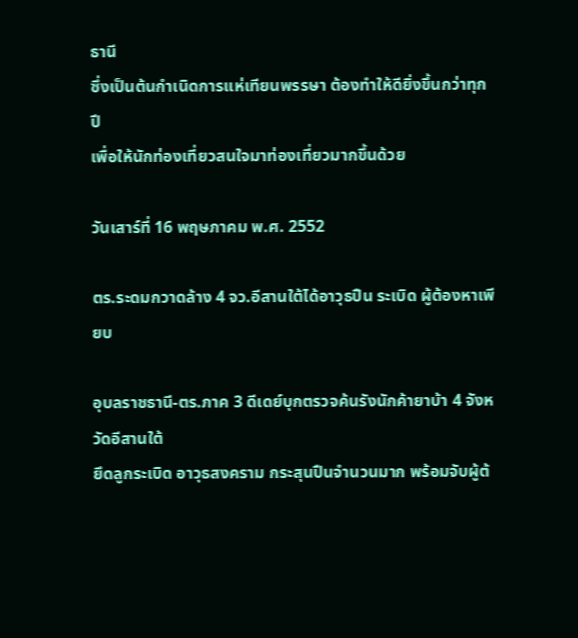ธานี
ซึ่งเป็นต้นกำเนิดการแห่เทียนพรรษา ต้องทำให้ดียิ่งขึ้นกว่าทุกปี
เพื่อให้นักท่องเที่ยวสนใจมาท่องเที่ยวมากขึ้นด้วย

วันเสาร์ที่ 16 พฤษภาคม พ.ศ. 2552

ตร.ระดมกวาดล้าง 4 จว.อีสานใต้ได้อาวุธปืน ระเบิด ผู้ต้องหาเพียบ

อุบลราชธานี-ตร.ภาค 3 ดีเดย์บุกตรวจค้นรังนักค้ายาบ้า 4 จังหวัดอีสานใต้
ยึดลูกระเบิด อาวุธสงคราม กระสุนปืนจำนวนมาก พร้อมจับผู้ต้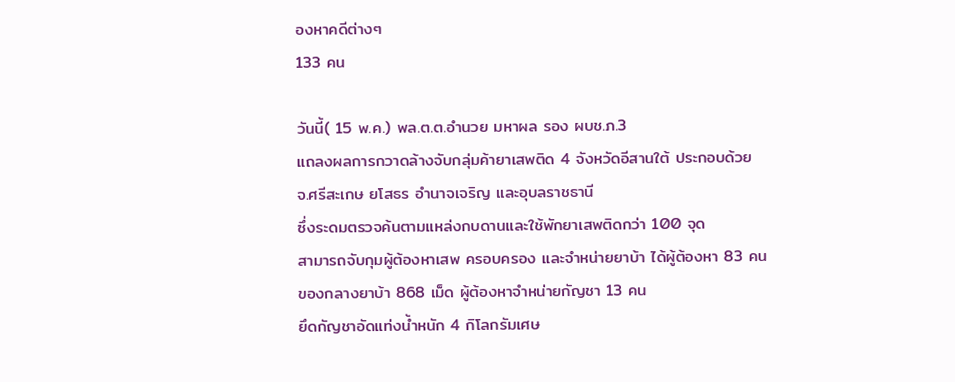องหาคดีต่างๆ
133 คน

วันนี้( 15 พ.ค.) พล.ต.ต.อำนวย มหาผล รอง ผบช.ภ.3
แถลงผลการกวาดล้างจับกลุ่มค้ายาเสพติด 4 จังหวัดอีสานใต้ ประกอบด้วย
จ.ศรีสะเกษ ยโสธร อำนาจเจริญ และอุบลราชธานี
ซึ่งระดมตรวจค้นตามแหล่งกบดานและใช้พักยาเสพติดกว่า 100 จุด
สามารถจับกุมผู้ต้องหาเสพ ครอบครอง และจำหน่ายยาบ้า ได้ผู้ต้องหา 83 คน
ของกลางยาบ้า 868 เม็ด ผู้ต้องหาจำหน่ายกัญชา 13 คน
ยึดกัญชาอัดแท่งน้ำหนัก 4 กิโลกรัมเศษ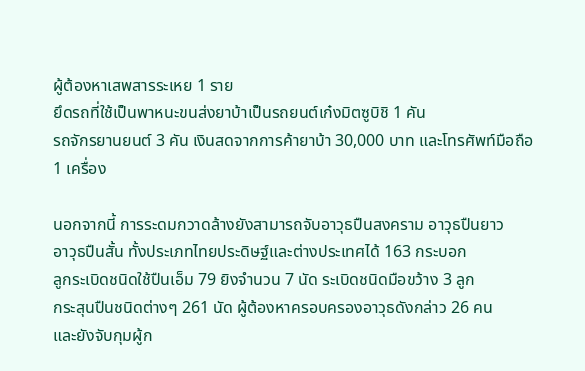ผู้ต้องหาเสพสารระเหย 1 ราย
ยึดรถที่ใช้เป็นพาหนะขนส่งยาบ้าเป็นรถยนต์เก๋งมิตซูบิชิ 1 คัน
รถจักรยานยนต์ 3 คัน เงินสดจากการค้ายาบ้า 30,000 บาท และโทรศัพท์มือถือ
1 เครื่อง

นอกจากนี้ การระดมกวาดล้างยังสามารถจับอาวุธปืนสงคราม อาวุธปืนยาว
อาวุธปืนสั้น ทั้งประเภทไทยประดิษฐ์และต่างประเทศได้ 163 กระบอก
ลูกระเบิดชนิดใช้ปืนเอ็ม 79 ยิงจำนวน 7 นัด ระเบิดชนิดมือขว้าง 3 ลูก
กระสุนปืนชนิดต่างๆ 261 นัด ผู้ต้องหาครอบครองอาวุธดังกล่าว 26 คน
และยังจับกุมผู้ก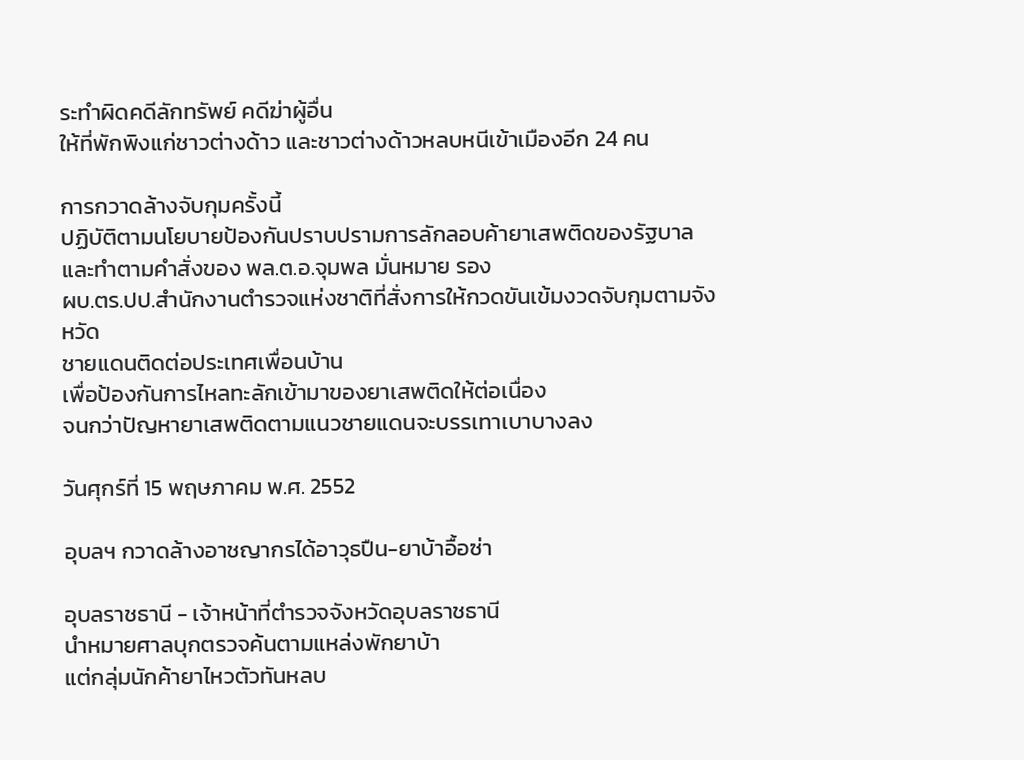ระทำผิดคดีลักทรัพย์ คดีฆ่าผู้อื่น
ให้ที่พักพิงแก่ชาวต่างด้าว และชาวต่างด้าวหลบหนีเข้าเมืองอีก 24 คน

การกวาดล้างจับกุมครั้งนี้
ปฏิบัติตามนโยบายป้องกันปราบปรามการลักลอบค้ายาเสพติดของรัฐบาล
และทำตามคำสั่งของ พล.ต.อ.จุมพล มั่นหมาย รอง
ผบ.ตร.ปป.สำนักงานตำรวจแห่งชาติที่สั่งการให้กวดขันเข้มงวดจับกุมตามจังหวัด
ชายแดนติดต่อประเทศเพื่อนบ้าน
เพื่อป้องกันการไหลทะลักเข้ามาของยาเสพติดให้ต่อเนื่อง
จนกว่าปัญหายาเสพติดตามแนวชายแดนจะบรรเทาเบาบางลง

วันศุกร์ที่ 15 พฤษภาคม พ.ศ. 2552

อุบลฯ กวาดล้างอาชญากรได้อาวุธปืน-ยาบ้าอื้อซ่า

อุบลราชธานี - เจ้าหน้าที่ตำรวจจังหวัดอุบลราชธานี
นำหมายศาลบุกตรวจค้นตามแหล่งพักยาบ้า
แต่กลุ่มนักค้ายาไหวตัวทันหลบ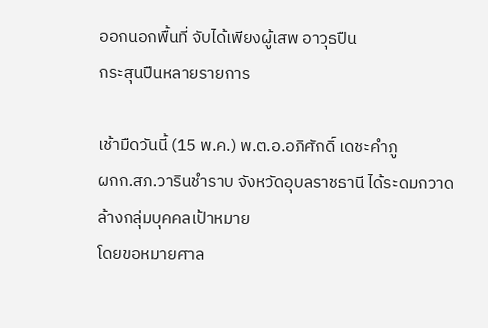ออกนอกพื้นที่ จับได้เพียงผู้เสพ อาวุธปืน
กระสุนปืนหลายรายการ

เช้ามืดวันนี้ (15 พ.ค.) พ.ต.อ.อภิศักดิ์ เดชะคำภู
ผกก.สภ.วารินชำราบ จังหวัดอุบลราชธานี ได้ระดมกวาดล้างกลุ่มบุคคลเป้าหมาย
โดยขอหมายศาล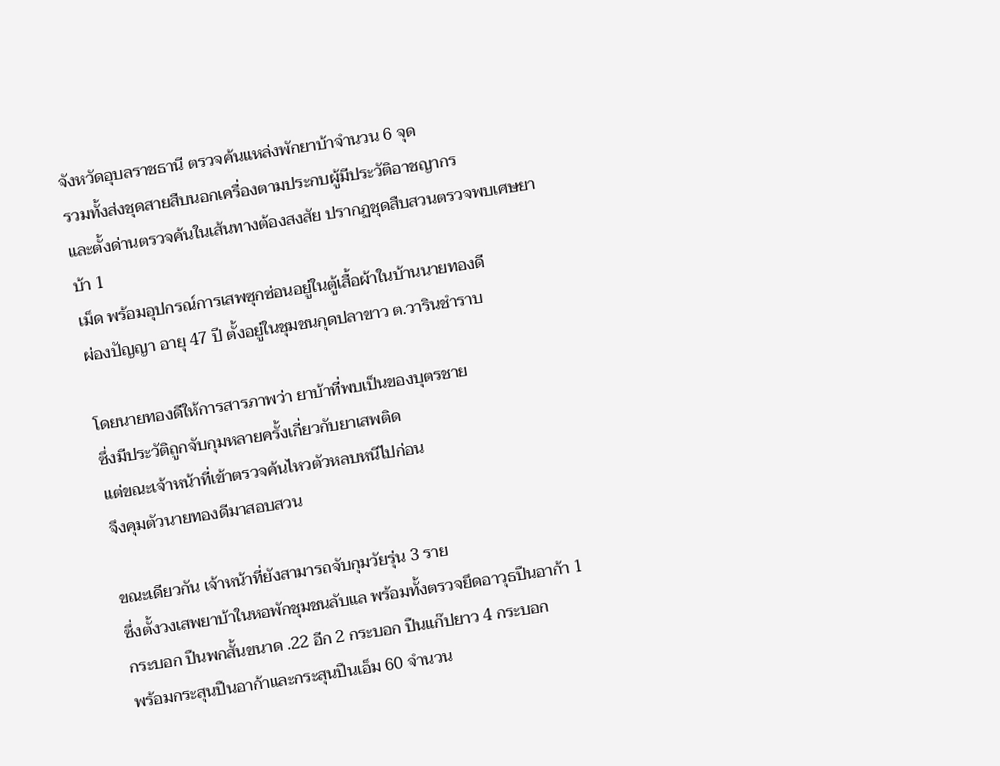จังหวัดอุบลราชธานี ตรวจค้นแหล่งพักยาบ้าจำนวน 6 จุด
รวมทั้งส่งชุดสายสืบนอกเครื่องตามประกบผู้มีประวัติอาชญากร
และตั้งด่านตรวจค้นในเส้นทางต้องสงสัย ปรากฏชุดสืบสวนตรวจพบเศษยาบ้า 1
เม็ด พร้อมอุปกรณ์การเสพซุกซ่อนอยู่ในตู้เสื้อผ้าในบ้านนายทองดี
ผ่องปัญญา อายุ 47 ปี ตั้งอยู่ในชุมชนกุดปลาขาว ต.วารินชำราบ

โดยนายทองดีให้การสารภาพว่า ยาบ้าที่พบเป็นของบุตรชาย
ซึ่งมีประวัติถูกจับกุมหลายครั้งเกี่ยวกับยาเสพติด
แต่ขณะเจ้าหน้าที่เข้าตรวจค้นไหวตัวหลบหนีไปก่อน
จึงคุมตัวนายทองดีมาสอบสวน

ขณะเดียวกัน เจ้าหน้าที่ยังสามารถจับกุมวัยรุ่น 3 ราย
ซึ่งตั้งวงเสพยาบ้าในหอพักชุมชนลับแล พร้อมทั้งตรวจยึดอาวุธปืนอาก้า 1
กระบอก ปืนพกสั้นขนาด .22 อีก 2 กระบอก ปืนแก๊ปยาว 4 กระบอก
พร้อมกระสุนปืนอาก้าและกระสุนปืนเอ็ม 60 จำนวน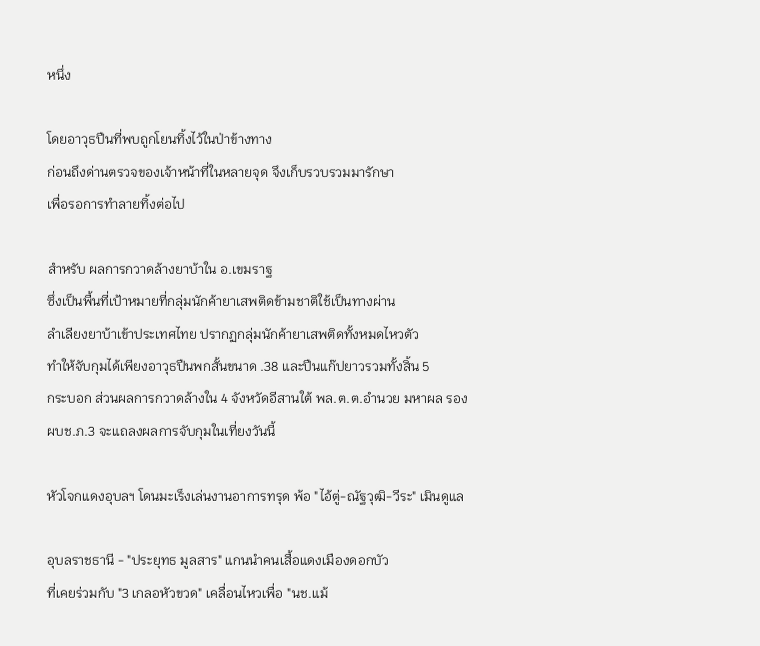หนึ่ง

โดยอาวุธปืนที่พบถูกโยนทิ้งไว้ในป่าข้างทาง
ก่อนถึงด่านตรวจของเจ้าหน้าที่ในหลายจุด จึงเก็บรวบรวมมารักษา
เพื่อรอการทำลายทิ้งต่อไป

สำหรับ ผลการกวาดล้างยาบ้าใน อ.เขมราฐ
ซึ่งเป็นพื้นที่เป้าหมายที่กลุ่มนักค้ายาเสพติดข้ามชาติใช้เป็นทางผ่าน
ลำเลียงยาบ้าเข้าประเทศไทย ปรากฏกลุ่มนักค้ายาเสพติดทั้งหมดไหวตัว
ทำให้จับกุมได้เพียงอาวุธปืนพกสั้นขนาด .38 และปืนแก๊ปยาวรวมทั้งสิ้น 5
กระบอก ส่วนผลการกวาดล้างใน 4 จังหวัดอีสานใต้ พล.ต.ต.อำนวย มหาผล รอง
ผบช.ภ.3 จะแถลงผลการจับกุมในเที่ยงวันนี้

หัวโจกแดงอุบลฯ โดนมะเร็งเล่นงานอาการทรุด พ้อ "ไอ้ตู่-ณัฐวุฒิ-วีระ" เมินดูแล

อุบลราชธานี - "ประยุทธ มูลสาร" แกนนำคนเสื้อแดงเมืองดอกบัว
ที่เคยร่วมกับ "3 เกลอหัวขวด" เคลื่อนไหวเพื่อ "นช.แม้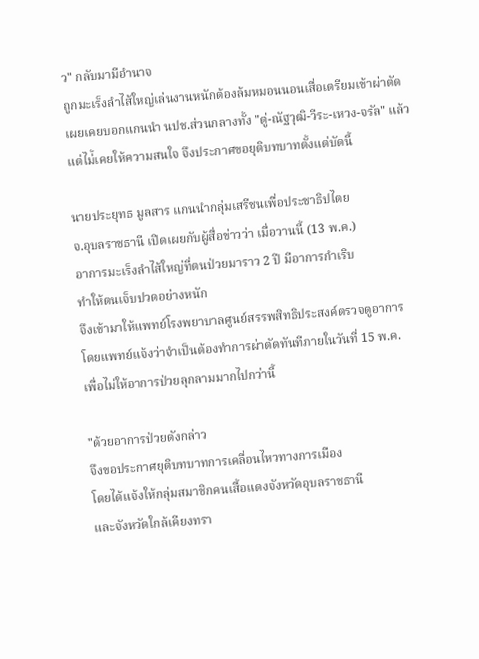ว" กลับมามีอำนาจ
ถูกมะเร็งลำไส้ใหญ่เล่นงานหนักต้องล้มหมอนนอนเสื่อเตรียมเข้าผ่าตัด
เผยเคยบอกแกนนำ นปช.ส่วนกลางทั้ง "ตู่-ณัฐวุฒิ-วีระ-เหวง-จรัล" แล้ว
แต่ไม่้เคยให้ความสนใจ จึงประกาศขอยุติบทบาทตั้งแต่บัดนี้

นายประยุทธ มูลสาร แกนนำกลุ่มเสรีชนเพื่อประชาธิปไตย
จ.อุบลราชธานี เปิดเผยกับผู้สื่อข่าวว่า เมื่อวานนี้ (13 พ.ค.)
อาการมะเร็งลำไส้ใหญ่ที่ตนป่วยมาราว 2 ปี มีอาการกำเริบ
ทำให้ตนเจ็บปวดอย่างหนัก
จึงเข้ามาให้แพทย์โรงพยาบาลศูนย์สรรพสิทธิประสงค์ตรวจดูอาการ
โดยแพทย์แจ้งว่าจำเป็นต้องทำการผ่าตัดทันทีภายในวันที่ 15 พ.ค.
เพื่อไม่ให้อาการป่วยลุกลามมากไปกว่านี้

"ด้วยอาการป่วยดังกล่าว
จึงขอประกาศยุติบทบาทการเคลื่อนไหวทางการเมือง
โดยได้แจ้งให้กลุ่มสมาชิกคนเสื้อแดงจังหวัดอุบลราชธานี
และจังหวัดใกล้เคียงทรา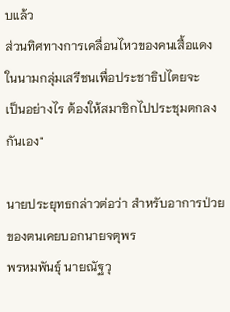บแล้ว
ส่วนทิศทางการเคลื่อนไหวของคนเสื้อแดงในนามกลุ่มเสรีชนเพื่อประชาธิปไตยจะ
เป็นอย่างไร ต้องให้สมาชิกไปประชุมตกลงกันเอง"

นายประยุทธกล่าวต่อว่า สำหรับอาการป่วยของตนเคยบอกนายจตุพร
พรหมพันธุ์ นายณัฐวุ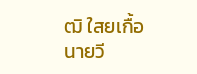ฒิ ใสยเกื้อ นายวี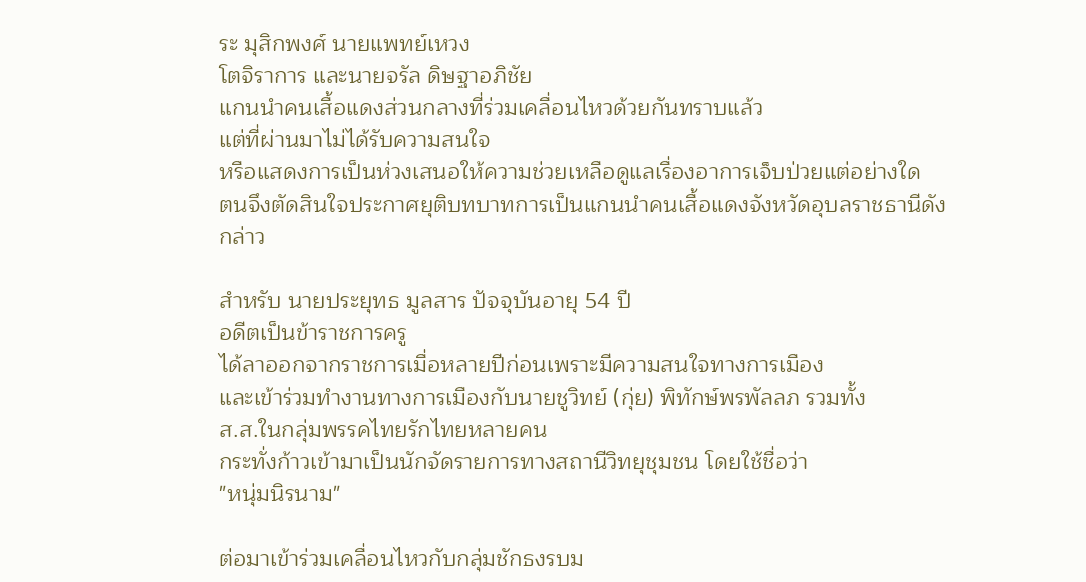ระ มุสิกพงศ์ นายแพทย์เหวง
โตจิราการ และนายจรัล ดิษฐาอภิชัย
แกนนำคนเสื้อแดงส่วนกลางที่ร่วมเคลื่อนไหวด้วยกันทราบแล้ว
แต่ที่ผ่านมาไม่ได้รับความสนใจ
หรือแสดงการเป็นห่วงเสนอให้ความช่วยเหลือดูแลเรื่องอาการเจ็บป่วยแต่อย่างใด
ตนจึงตัดสินใจประกาศยุติบทบาทการเป็นแกนนำคนเสื้อแดงจังหวัดอุบลราชธานีดัง
กล่าว

สำหรับ นายประยุทธ มูลสาร ปัจจุบันอายุ 54 ปี
อดีตเป็นข้าราชการครู
ได้ลาออกจากราชการเมื่อหลายปีก่อนเพราะมีความสนใจทางการเมือง
และเข้าร่วมทำงานทางการเมืองกับนายชูวิทย์ (กุ่ย) พิทักษ์พรพัลลภ รวมทั้ง
ส.ส.ในกลุ่มพรรคไทยรักไทยหลายคน
กระทั่งก้าวเข้ามาเป็นนักจัดรายการทางสถานีวิทยุชุมชน โดยใช้ชื่อว่า
"หนุ่มนิรนาม"

ต่อมาเข้าร่วมเคลื่อนไหวกับกลุ่มชักธงรบม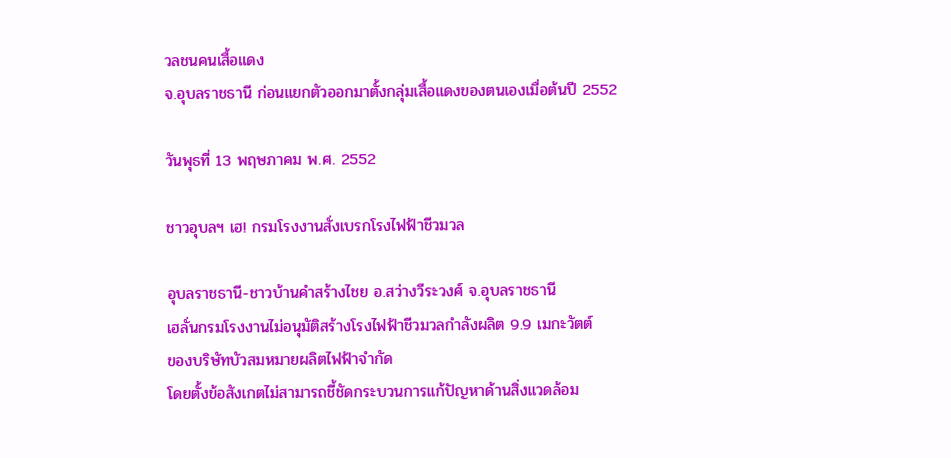วลชนคนเสื้อแดง
จ.อุบลราชธานี ก่อนแยกตัวออกมาตั้งกลุ่มเสื้อแดงของตนเองเมื่อต้นปี 2552

วันพุธที่ 13 พฤษภาคม พ.ศ. 2552

ชาวอุบลฯ เฮ! กรมโรงงานสั่งเบรกโรงไฟฟ้าชีวมวล

อุบลราชธานี-ชาวบ้านคำสร้างไชย อ.สว่างวีระวงศ์ จ.อุบลราชธานี
เฮลั่นกรมโรงงานไม่อนุมัติสร้างโรงไฟฟ้าชีวมวลกำลังผลิต 9.9 เมกะวัตต์
ของบริษัทบัวสมหมายผลิตไฟฟ้าจำกัด
โดยตั้งข้อสังเกตไม่สามารถชี้ชัดกระบวนการแก้ปัญหาด้านสิ่งแวดล้อม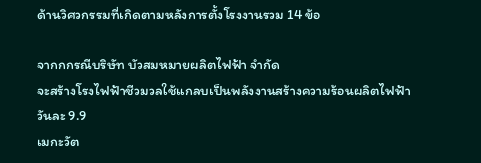ด้านวิศวกรรมที่เกิดตามหลังการตั้งโรงงานรวม 14 ข้อ

จากกกรณีบริษัท บัวสมหมายผลิตไฟฟ้า จำกัด
จะสร้างโรงไฟฟ้าชีวมวลใช้แกลบเป็นพลังงานสร้างความร้อนผลิตไฟฟ้าวันละ 9.9
เมกะวัต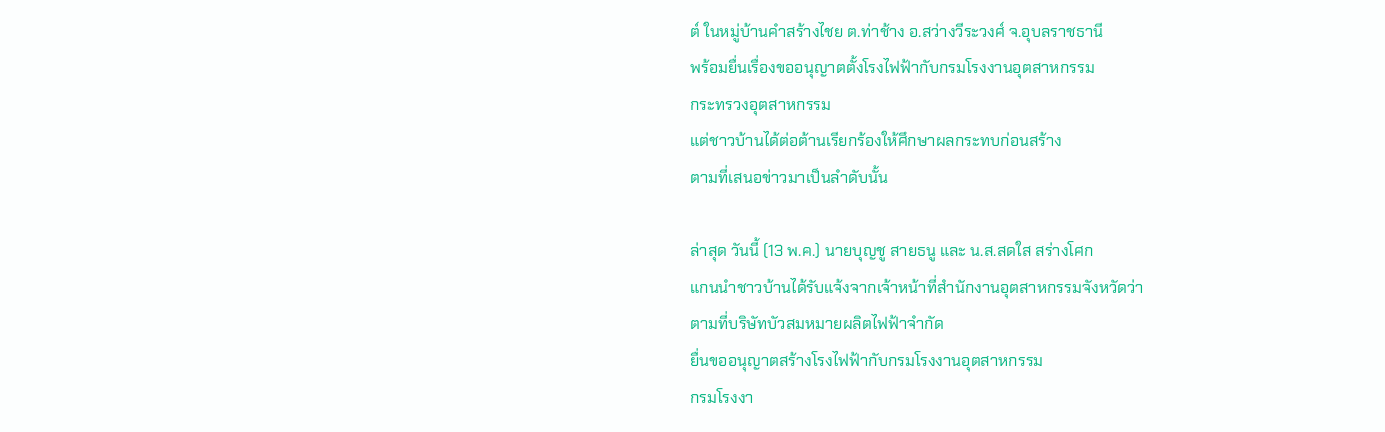ต์ ในหมู่บ้านคำสร้างไชย ต.ท่าช้าง อ.สว่างวีระวงศ์ จ.อุบลราชธานี
พร้อมยื่นเรื่องขออนุญาตตั้งโรงไฟฟ้ากับกรมโรงงานอุตสาหกรรม
กระทรวงอุตสาหกรรม
แต่ชาวบ้านได้ต่อต้านเรียกร้องให้ศึกษาผลกระทบก่อนสร้าง
ตามที่เสนอข่าวมาเป็นลำดับนั้น

ล่าสุด วันนี้ (13 พ.ค.) นายบุญชู สายธนู และ น.ส.สดใส สร่างโศก
แกนนำชาวบ้านได้รับแจ้งจากเจ้าหน้าที่สำนักงานอุตสาหกรรมจังหวัดว่า
ตามที่บริษัทบัวสมหมายผลิตไฟฟ้าจำกัด
ยื่นขออนุญาตสร้างโรงไฟฟ้ากับกรมโรงงานอุตสาหกรรม
กรมโรงงา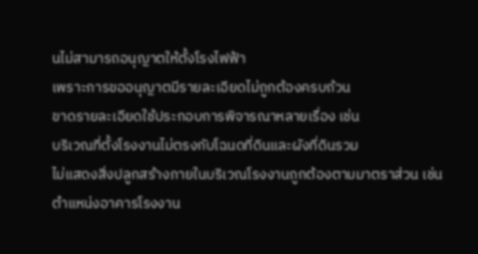นไม่สามารถอนุญาตให้ตั้งโรงไฟฟ้า
เพราะการขออนุญาตมีรายละเอียดไม่ถูกต้องครบถ้วน
ขาดรายละเอียดใช้ประกอบการพิจารณาหลายเรื่อง เช่น
บริเวณที่ตั้งโรงงานไม่ตรงกับโฉนดที่ดินและผังที่ดินรวม
ไม่แสดงสิ่งปลูกสร้างภายในบริเวณโรงงานถูกต้องตามมาตราส่วน เช่น
ตำแหน่งอาคารโรงงาน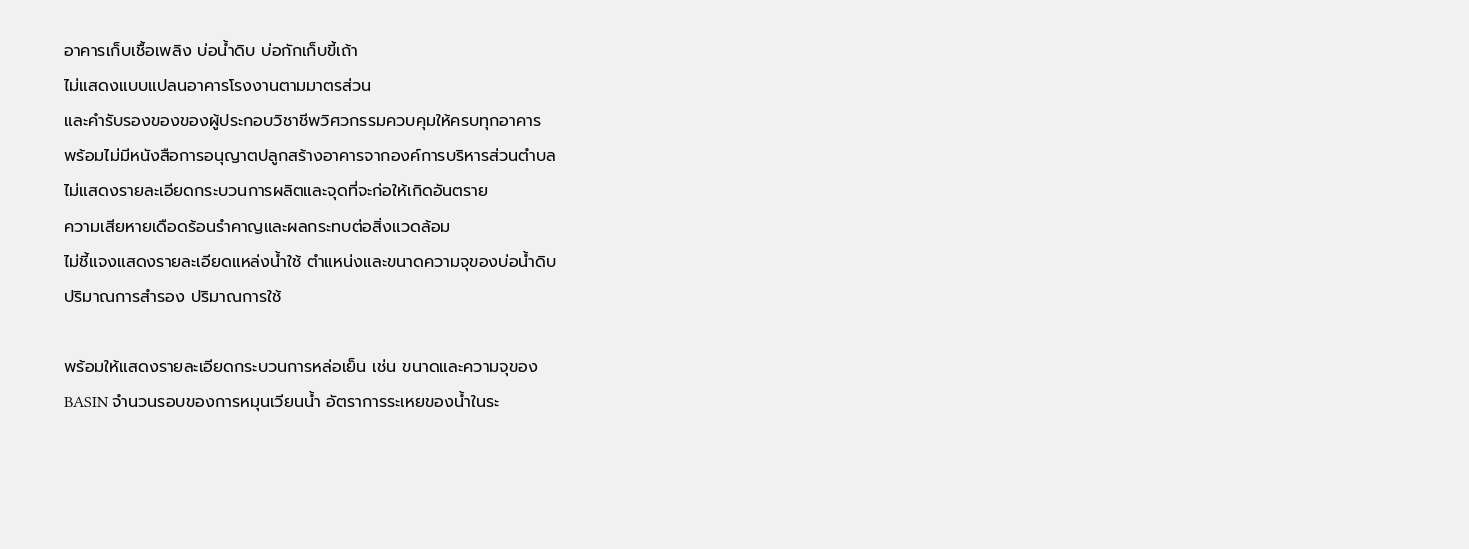อาคารเก็บเชื้อเพลิง บ่อน้ำดิบ บ่อกักเก็บขี้เถ้า
ไม่แสดงแบบแปลนอาคารโรงงานตามมาตรส่วน
และคำรับรองของของผู้ประกอบวิชาชีพวิศวกรรมควบคุมให้ครบทุกอาคาร
พร้อมไม่มีหนังสือการอนุญาตปลูกสร้างอาคารจากองค์การบริหารส่วนตำบล
ไม่แสดงรายละเอียดกระบวนการผลิตและจุดที่จะก่อให้เกิดอันตราย
ความเสียหายเดือดร้อนรำคาญและผลกระทบต่อสิ่งแวดล้อม
ไม่ชี้แจงแสดงรายละเอียดแหล่งน้ำใช้ ตำแหน่งและขนาดความจุของบ่อน้ำดิบ
ปริมาณการสำรอง ปริมาณการใช้

พร้อมให้แสดงรายละเอียดกระบวนการหล่อเย็น เช่น ขนาดและความจุของ
BASIN จำนวนรอบของการหมุนเวียนน้ำ อัตราการระเหยของน้ำในระ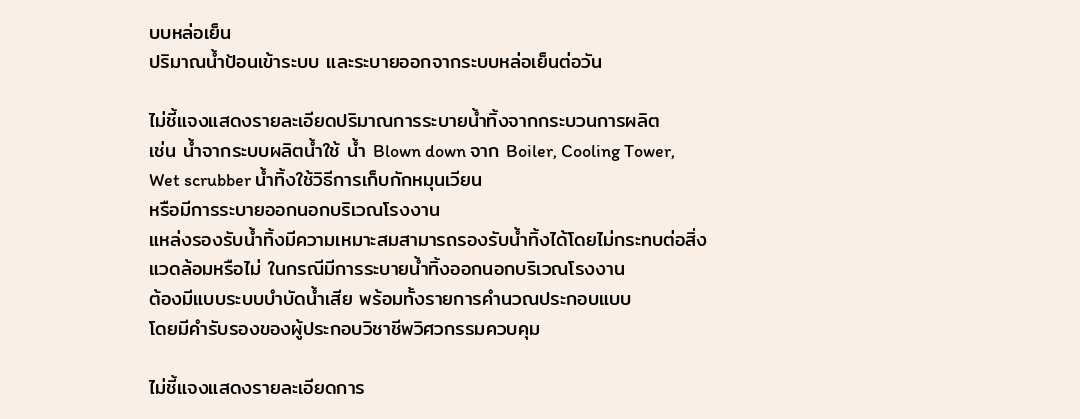บบหล่อเย็น
ปริมาณน้ำป้อนเข้าระบบ และระบายออกจากระบบหล่อเย็นต่อวัน

ไม่ชี้แจงแสดงรายละเอียดปริมาณการระบายน้ำทิ้งจากกระบวนการผลิต
เช่น น้ำจากระบบผลิตน้ำใช้ น้ำ Blown down จาก Boiler, Cooling Tower,
Wet scrubber น้ำทิ้งใช้วิธีการเก็บกักหมุนเวียน
หรือมีการระบายออกนอกบริเวณโรงงาน
แหล่งรองรับน้ำทิ้งมีความเหมาะสมสามารถรองรับน้ำทิ้งได้โดยไม่กระทบต่อสิ่ง
แวดล้อมหรือไม่ ในกรณีมีการระบายน้ำทิ้งออกนอกบริเวณโรงงาน
ต้องมีแบบระบบบำบัดน้ำเสีย พร้อมทั้งรายการคำนวณประกอบแบบ
โดยมีคำรับรองของผู้ประกอบวิชาชีพวิศวกรรมควบคุม

ไม่ชี้แจงแสดงรายละเอียดการ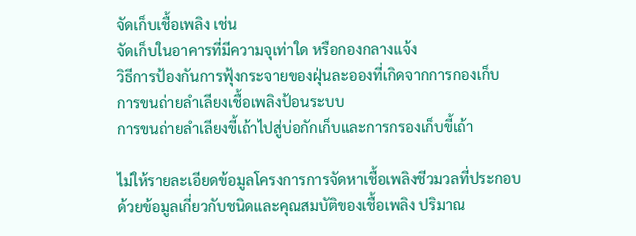จัดเก็บเชื้อเพลิง เช่น
จัดเก็บในอาคารที่มีความจุเท่าใด หรือกองกลางแจ้ง
วิธีการป้องกันการฟุ้งกระจายของฝุ่นละอองที่เกิดจากการกองเก็บ
การขนถ่ายลำเลียงเชื้อเพลิงป้อนระบบ
การขนถ่ายลำเลียงขี้เถ้าไปสู่บ่อกักเก็บและการกรองเก็บขี้เถ้า

ไม่ให้รายละเอียดข้อมูลโครงการการจัดหาเชื้อเพลิงชีวมวลที่ประกอบ
ด้วยข้อมูลเกี่ยวกับชนิดและคุณสมบัติของเชื้อเพลิง ปริมาณ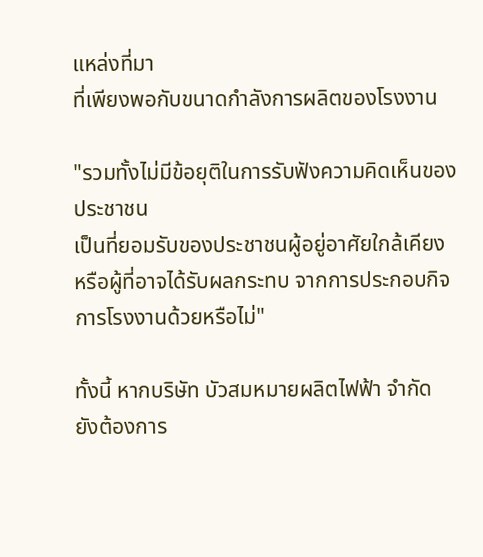แหล่งที่มา
ที่เพียงพอกับขนาดกำลังการผลิตของโรงงาน

"รวมทั้งไม่มีข้อยุติในการรับฟังความคิดเห็นของประชาชน
เป็นที่ยอมรับของประชาชนผู้อยู่อาศัยใกล้เคียง
หรือผู้ที่อาจได้รับผลกระทบ จากการประกอบกิจการโรงงานด้วยหรือไม่"

ทั้งนี้ หากบริษัท บัวสมหมายผลิตไฟฟ้า จำกัด
ยังต้องการ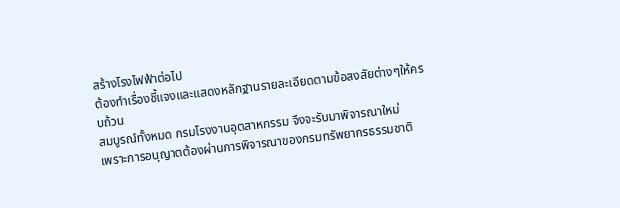สร้างโรงไฟฟ้าต่อไป
ต้องทำเรื่องชี้แจงและแสดงหลักฐานรายละเอียดตามข้อสงสัยต่างๆให้ครบถ้วน
สมบูรณ์ทั้งหมด กรมโรงงานอุตสาหกรรม จึงจะรับมาพิจารณาใหม่
เพราะการอนุญาตต้องผ่านการพิจารณาของกรมทรัพยากรธรรมชาติ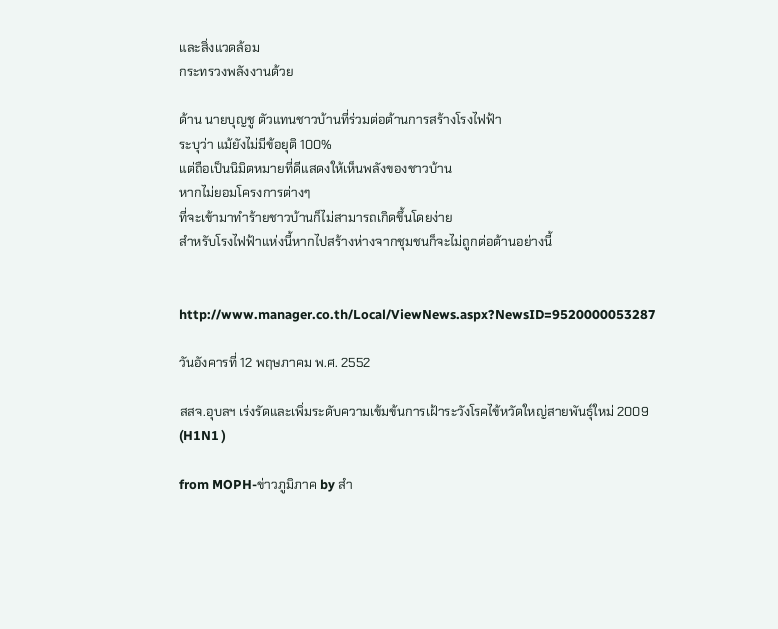และสิ่งแวดล้อม
กระทรวงพลังงานด้วย

ด้าน นายบุญชู ตัวแทนชาวบ้านที่ร่วมต่อต้านการสร้างโรงไฟฟ้า
ระบุว่า แม้ยังไม่มีข้อยุติ 100%
แต่ถือเป็นนิมิตหมายที่ดีแสดงให้เห็นพลังของชาวบ้าน
หากไม่ยอมโครงการต่างๆ
ที่จะเข้ามาทำร้ายชาวบ้านก็ไม่สามารถเกิดขึ้นโดยง่าย
สำหรับโรงไฟฟ้าแห่งนี้หากไปสร้างห่างจากชุมชนก็จะไม่ถูกต่อต้านอย่างนี้


http://www.manager.co.th/Local/ViewNews.aspx?NewsID=9520000053287

วันอังคารที่ 12 พฤษภาคม พ.ศ. 2552

สสจ.อุบลฯ เร่งรัดและเพิ่มระดับความเข้มข้นการเฝ้าระวังโรคไข้หวัดใหญ่สายพันธุ์ใหม่ 2009 (H1N1 )

from MOPH-ข่าวภูมิภาค by สำ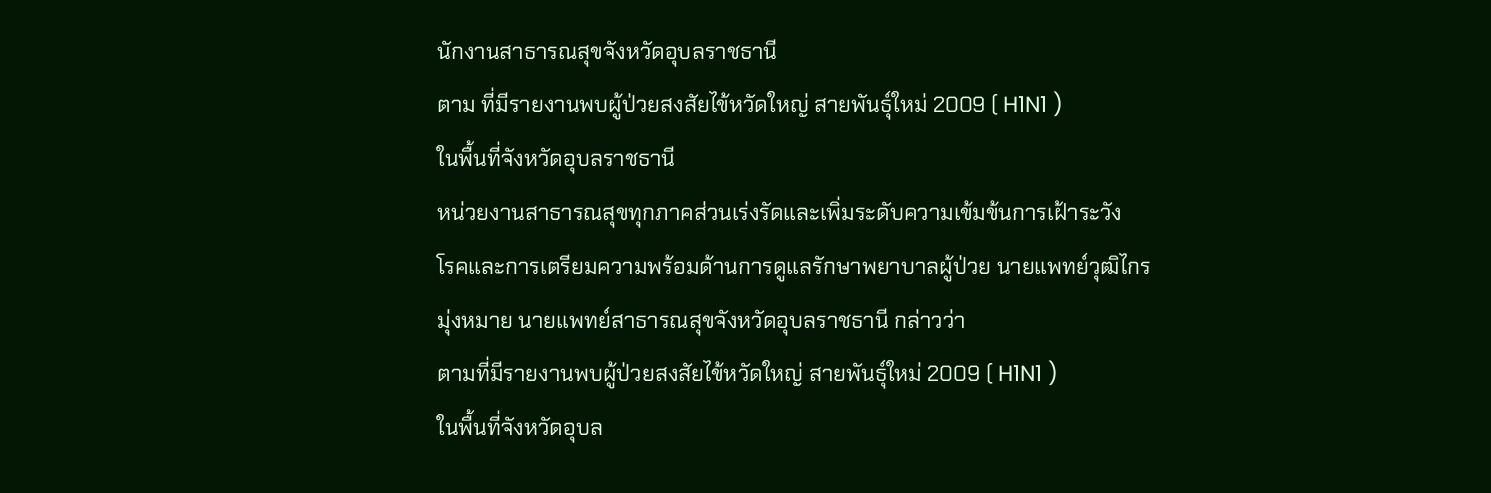นักงานสาธารณสุขจังหวัดอุบลราชธานี
ตาม ที่มีรายงานพบผู้ป่วยสงสัยไข้หวัดใหญ่ สายพันธุ์ใหม่ 2009 ( H1N1 )
ในพื้นที่จังหวัดอุบลราชธานี
หน่วยงานสาธารณสุขทุกภาคส่วนเร่งรัดและเพิ่มระดับความเข้มข้นการเฝ้าระวัง
โรคและการเตรียมความพร้อมด้านการดูแลรักษาพยาบาลผู้ป่วย นายแพทย์วุฒิไกร
มุ่งหมาย นายแพทย์สาธารณสุขจังหวัดอุบลราชธานี กล่าวว่า
ตามที่มีรายงานพบผู้ป่วยสงสัยไข้หวัดใหญ่ สายพันธุ์ใหม่ 2009 ( H1N1 )
ในพื้นที่จังหวัดอุบล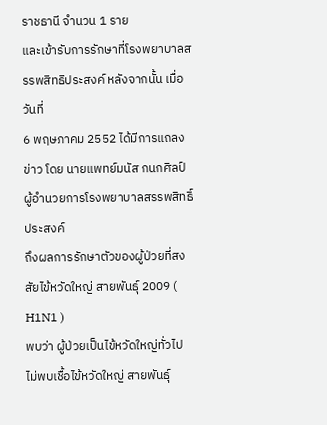ราชธานี จำนวน 1 ราย
และเข้ารับการรักษาที่โรงพยาบาลสรรพสิทธิประสงค์ หลังจากนั้น เมื่อวันที่
6 พฤษภาคม 2552 ได้มีการแถลงข่าว โดย นายแพทย์มนัส กนกศิลป์
ผู้อำนวยการโรงพยาบาลสรรพสิทธิ์ประสงค์
ถึงผลการรักษาตัวของผู้ป่วยที่สงสัยไข้หวัดใหญ่ สายพันธุ์ 2009 ( H1N1 )
พบว่า ผู้ป่วยเป็นไข้หวัดใหญ่ทั่วไป ไม่พบเชื้อไข้หวัดใหญ่ สายพันธุ์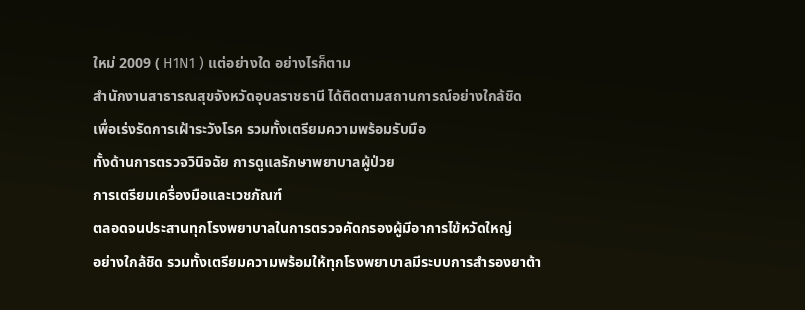ใหม่ 2009 ( H1N1 ) แต่อย่างใด อย่างไรก็ตาม
สำนักงานสาธารณสุขจังหวัดอุบลราชธานี ได้ติดตามสถานการณ์อย่างใกล้ชิด
เพื่อเร่งรัดการเฝ้าระวังโรค รวมทั้งเตรียมความพร้อมรับมือ
ทั้งด้านการตรวจวินิจฉัย การดูแลรักษาพยาบาลผู้ป่วย
การเตรียมเครื่องมือและเวชภัณฑ์
ตลอดจนประสานทุกโรงพยาบาลในการตรวจคัดกรองผู้มีอาการไข้หวัดใหญ่
อย่างใกล้ชิด รวมทั้งเตรียมความพร้อมให้ทุกโรงพยาบาลมีระบบการสำรองยาต้า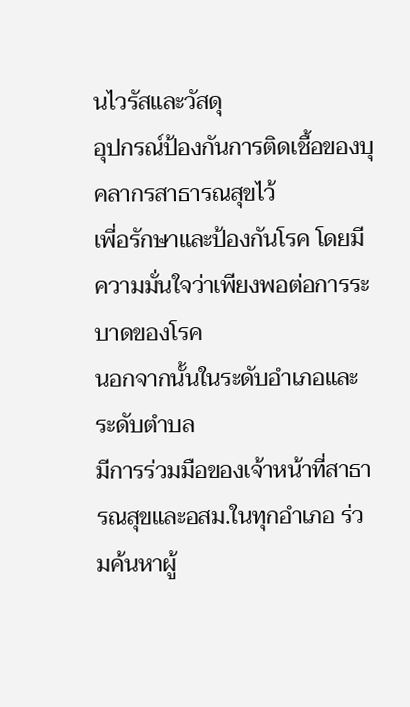นไวรัสและวัสดุ
อุปกรณ์ป้องกันการติดเชื้อของบุคลากรสาธารณสุขไว้
เพี่อรักษาและป้องกันโรค โดยมีความมั่นใจว่าเพียงพอต่อการระบาดของโรค
นอกจากนั้นในระดับอำเภอและระดับตำบล
มีการร่วมมือของเจ้าหน้าที่สาธารณสุขและอสม.ในทุกอำเภอ ร่วมค้นหาผู้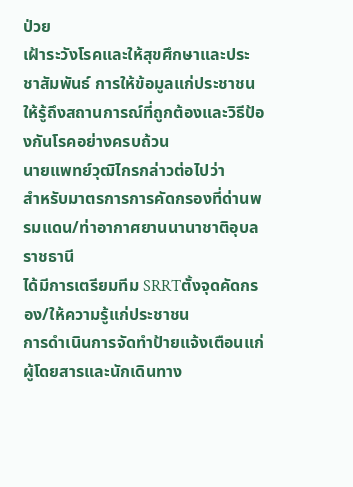ป่วย
เฝ้าระวังโรคและให้สุขศึกษาและประชาสัมพันธ์ การให้ข้อมูลแก่ประชาชน
ให้รู้ถึงสถานการณ์ที่ถูกต้องและวิธีป้องกันโรคอย่างครบถ้วน
นายแพทย์วุฒิไกรกล่าวต่อไปว่า
สำหรับมาตรการการคัดกรองที่ด่านพรมแดน/ท่าอากาศยานนานาชาติอุบลราชธานี
ได้มีการเตรียมทีม SRRTตั้งจุดคัดกรอง/ให้ความรู้แก่ประชาชน
การดำเนินการจัดทำป้ายแจ้งเตือนแก่ผู้โดยสารและนักเดินทาง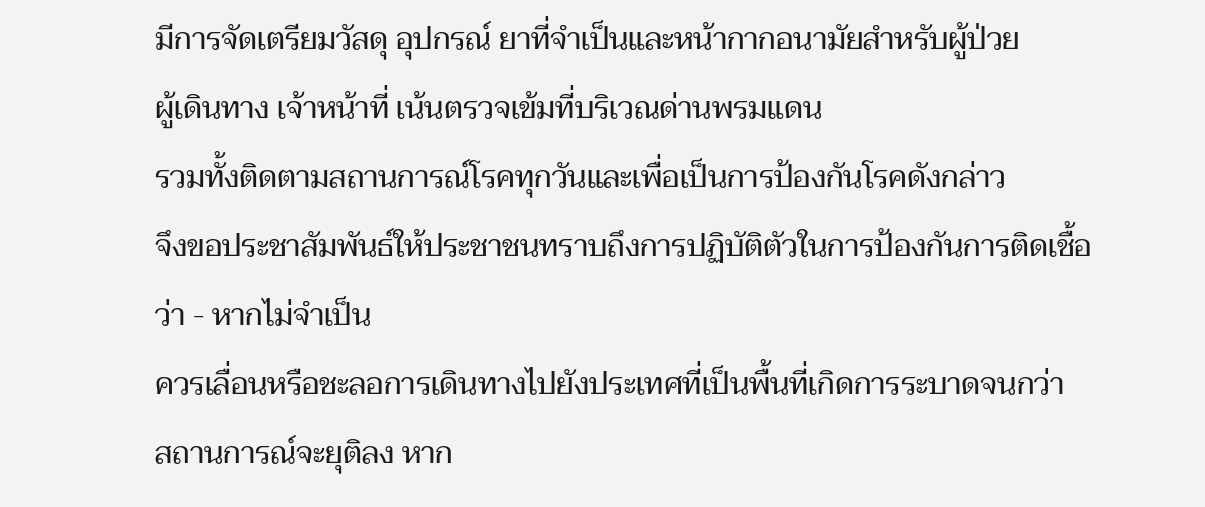มีการจัดเตรียมวัสดุ อุปกรณ์ ยาที่จำเป็นและหน้ากากอนามัยสำหรับผู้ป่วย
ผู้เดินทาง เจ้าหน้าที่ เน้นตรวจเข้มที่บริเวณด่านพรมแดน
รวมทั้งติดตามสถานการณ์โรคทุกวันและเพื่อเป็นการป้องกันโรคดังกล่าว
จึงขอประชาสัมพันธ์ให้ประชาชนทราบถึงการปฏิบัติตัวในการป้องกันการติดเชื้อ
ว่า - หากไม่จำเป็น
ควรเลื่อนหรือชะลอการเดินทางไปยังประเทศที่เป็นพื้นที่เกิดการระบาดจนกว่า
สถานการณ์จะยุติลง หาก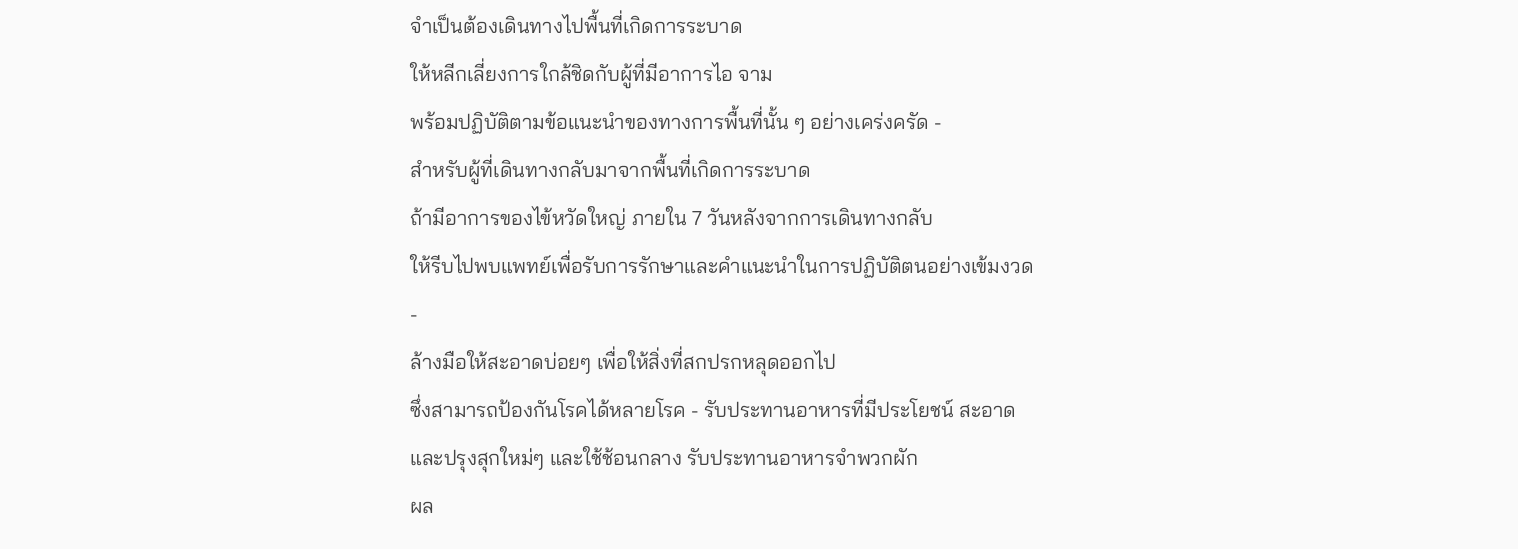จำเป็นต้องเดินทางไปพื้นที่เกิดการระบาด
ให้หลีกเลี่ยงการใกล้ชิดกับผู้ที่มีอาการไอ จาม
พร้อมปฏิบัติตามข้อแนะนำของทางการพื้นที่นั้น ๆ อย่างเคร่งครัด -
สำหรับผู้ที่เดินทางกลับมาจากพื้นที่เกิดการระบาด
ถ้ามีอาการของไข้หวัดใหญ่ ภายใน 7 วันหลังจากการเดินทางกลับ
ให้รีบไปพบแพทย์เพื่อรับการรักษาและคำแนะนำในการปฏิบัติตนอย่างเข้มงวด -
ล้างมือให้สะอาดบ่อยๆ เพื่อให้สิ่งที่สกปรกหลุดออกไป
ซึ่งสามารถป้องกันโรคได้หลายโรค - รับประทานอาหารที่มีประโยชน์ สะอาด
และปรุงสุกใหม่ๆ และใช้ช้อนกลาง รับประทานอาหารจำพวกผัก
ผล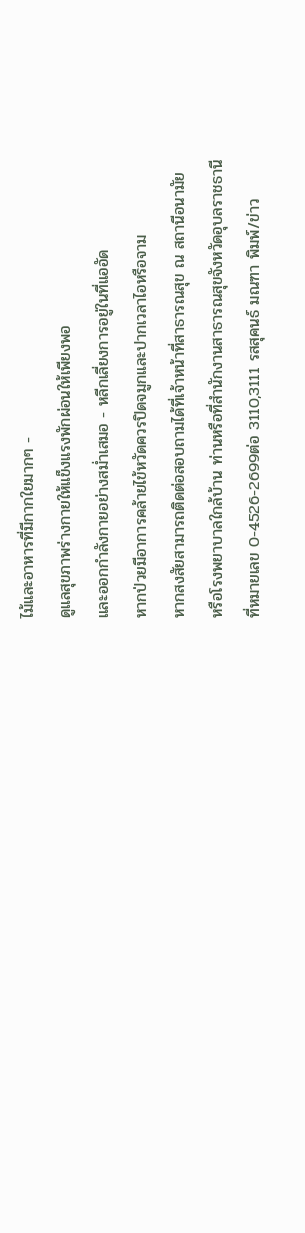ไม้และอาหารที่มีกากใยมากๆ -
ดูแลสุขภาพร่างกายให้แข็งแรงพักผ่อนให้เพียงพอ
และออกกำลังกายอย่างสม่ำเสมอ - หลีกเลี่ยงการอยู่ในที่แออัด
หากป่วยมีอาการคล้ายไข้หวัดควรปิดจมูกและปากเวลาไอหรือจาม
หากสงสัยสามารถติดต่อสอบถามได้ที่เจ้าหน้าที่สาธารณสุข ณ สถานีอนามัย
หรือโรงพยาบาลใกล้บ้าน ท่านหรือที่สำนักงานสาธารณสุขจังหวัดอุบลราชธานี
ที่หมายเลข 0-4526-2699ต่อ 3110,3111 รสสุคนธ์ มณฑา พิมพ์/ข่าว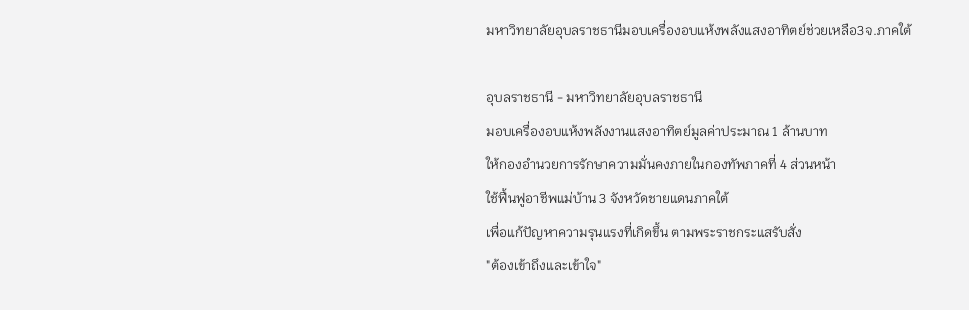มหาวิทยาลัยอุบลราชธานีมอบเครื่องอบแห้งพลังแสงอาทิตย์ช่วยเหลือ3จ.ภาคใต้

อุบลราชธานี - มหาวิทยาลัยอุบลราชธานี
มอบเครื่องอบแห้งพลังงานแสงอาทิตย์มูลค่าประมาณ 1 ล้านบาท
ให้กองอำนวยการรักษาความมั่นคงภายในกองทัพภาคที่ 4 ส่วนหน้า
ใช้ฟื้นฟูอาชีพแม่บ้าน 3 จังหวัดชายแดนภาคใต้
เพื่อแก้ปัญหาความรุนแรงที่เกิดขึ้น ตามพระราชกระแสรับสั่ง
"ต้องเข้าถึงและเข้าใจ"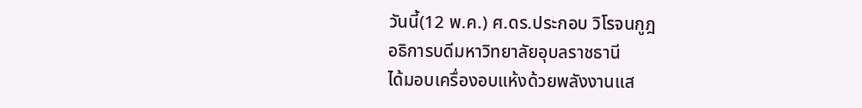วันนี้(12 พ.ค.) ศ.ดร.ประกอบ วิโรจนกูฎ
อธิการบดีมหาวิทยาลัยอุบลราชธานี
ได้มอบเครื่องอบแห้งด้วยพลังงานแส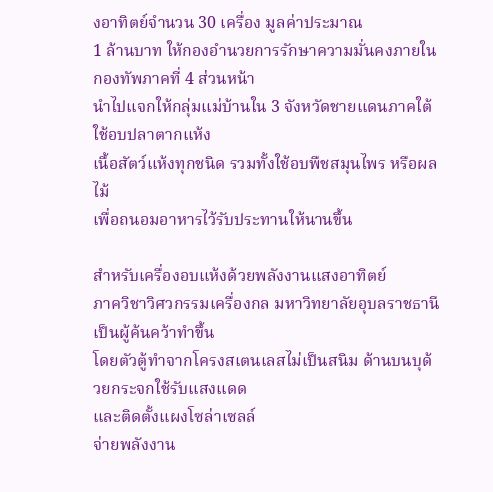งอาทิตย์จำนวน 30 เครื่อง มูลค่าประมาณ
1 ล้านบาท ให้กองอำนวยการรักษาความมั่นคงภายในกองทัพภาคที่ 4 ส่วนหน้า
นำไปแจกให้กลุ่มแม่บ้านใน 3 จังหวัดชายแดนภาคใต้ ใช้อบปลาตากแห้ง
เนื้อสัตว์แห้งทุกชนิด รวมทั้งใช้อบพืชสมุนไพร หรือผลไม้
เพื่อถนอมอาหารไว้รับประทานให้นานขึ้น

สำหรับเครื่องอบแห้งด้วยพลังงานแสงอาทิตย์
ภาควิชาวิศวกรรมเครื่องกล มหาวิทยาลัยอุบลราชธานี เป็นผู้ค้นคว้าทำขึ้น
โดยตัวตู้ทำจากโครงสเตนเลสไม่เป็นสนิม ด้านบนบุด้วยกระจกใช้รับแสงแดด
และติดตั้งแผงโซล่าเซลล์
จ่ายพลังงาน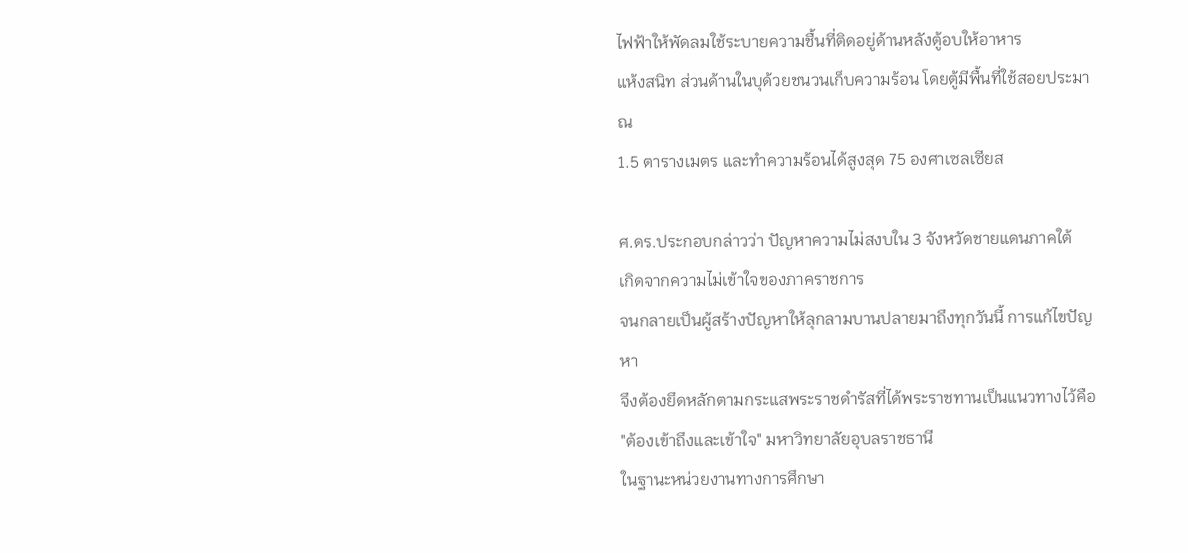ไฟฟ้าให้พัดลมใช้ระบายความชื้นที่ติดอยู่ด้านหลังตู้อบให้อาหาร
แห้งสนิท ส่วนด้านในบุด้วยชนวนเก็บความร้อน โดยตู้มีพื้นที่ใช้สอยประมาณ
1.5 ตารางเมตร และทำความร้อนได้สูงสุด 75 องศาเซลเซียส

ศ.ดร.ประกอบกล่าวว่า ปัญหาความไม่สงบใน 3 จังหวัดชายแดนภาคใต้
เกิดจากความไม่เข้าใจของภาคราชการ
จนกลายเป็นผู้สร้างปัญหาให้ลุกลามบานปลายมาถึงทุกวันนี้ การแก้ไขปัญหา
จึงต้องยึดหลักตามกระแสพระราชดำรัสที่ได้พระราชทานเป็นแนวทางไว้คือ
"ต้องเข้าถึงและเข้าใจ" มหาวิทยาลัยอุบลราชธานี
ในฐานะหน่วยงานทางการศึกษา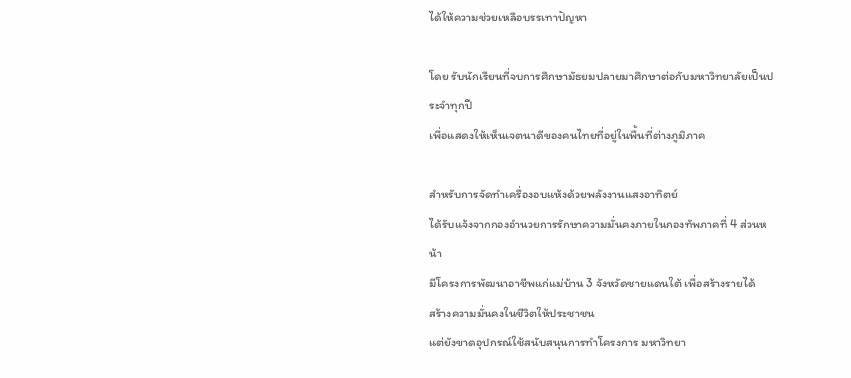ได้ให้ความช่วยเหลือบรรเทาปัญหา

โดย รับนักเรียนที่จบการศึกษามัธยมปลายมาศึกษาต่อกับมหาวิทยาลัยเป็นประจำทุกปี
เพื่อแสดงให้เห็นเจตนาดีของคนไทยที่อยู่ในพื้นที่ต่างภูมิภาค

สำหรับการจัดทำเครื่องอบแห้งด้วยพลังงานแสงอาทิตย์
ได้รับแจ้งจากกองอำนวยการรักษาความมั่นคงภายในกองทัพภาคที่ 4 ส่วนหน้า
มีโครงการพัฒนาอาชีพแก่แม่บ้าน 3 จังหวัดชายแดนใต้ เพื่อสร้างรายได้
สร้างความมั่นคงในชีวิตให้ประชาชน
แต่ยังขาดอุปกรณ์ใช้สนับสนุนการทำโครงการ มหาวิทยา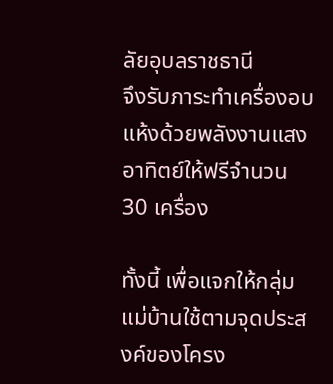ลัยอุบลราชธานี
จึงรับภาระทำเครื่องอบแห้งด้วยพลังงานแสงอาทิตย์ให้ฟรีจำนวน 30 เครื่อง

ทั้งนี้ เพื่อแจกให้กลุ่มแม่บ้านใช้ตามจุดประสงค์ของโครง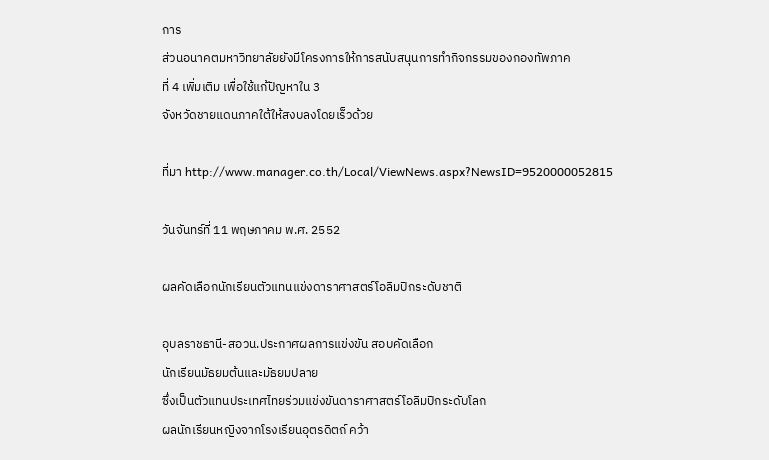การ
ส่วนอนาคตมหาวิทยาลัยยังมีโครงการให้การสนับสนุนการทำกิจกรรมของกองทัพภาค
ที่ 4 เพิ่มเติม เพื่อใช้แก้ปัญหาใน 3
จังหวัดชายแดนภาคใต้ให้สงบลงโดยเร็วด้วย

ที่มา http://www.manager.co.th/Local/ViewNews.aspx?NewsID=9520000052815

วันจันทร์ที่ 11 พฤษภาคม พ.ศ. 2552

ผลคัดเลือกนักเรียนตัวแทนแข่งดาราศาสตร์โอลิมปิกระดับชาติ

อุบลราชธานี-สอวน.ประกาศผลการแข่งขัน สอบคัดเลือก
นักเรียนมัธยมต้นและมัธยมปลาย
ซึ่งเป็นตัวแทนประเทศไทยร่วมแข่งขันดาราศาสตร์โอลิมปิกระดับโลก
ผลนักเรียนหญิงจากโรงเรียนอุตรดิตถ์ คว้า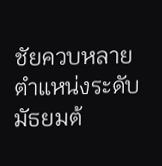ชัยควบหลายตำแหน่งระดับมัธยมต้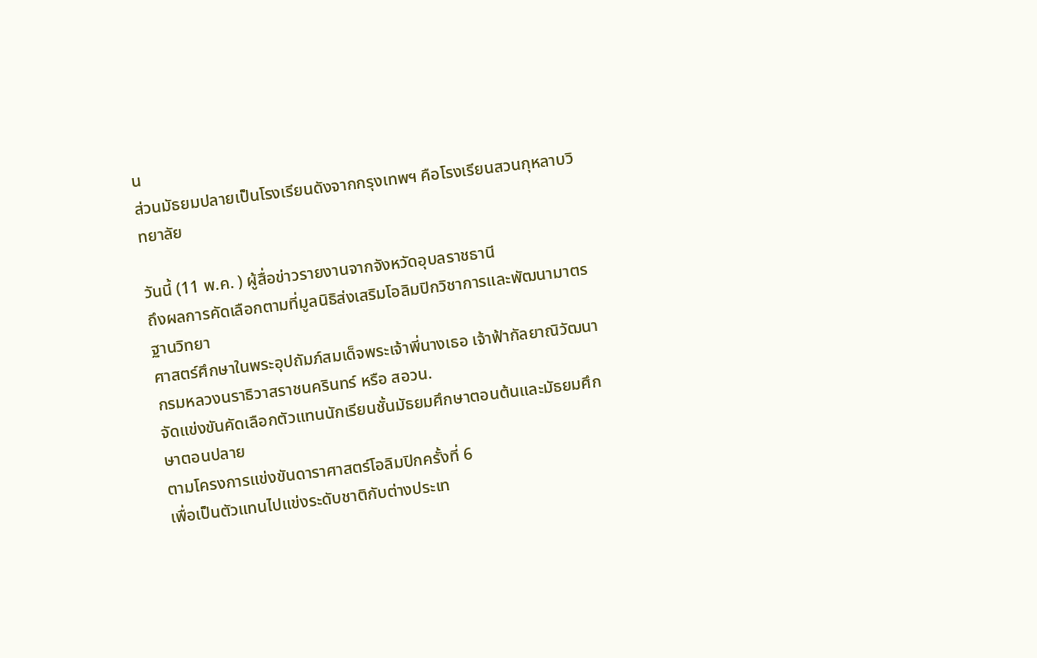น
ส่วนมัธยมปลายเป็นโรงเรียนดังจากกรุงเทพฯ คือโรงเรียนสวนกุหลาบวิทยาลัย

วันนี้ (11 พ.ค. ) ผู้สื่อข่าวรายงานจากจังหวัดอุบลราชธานี
ถึงผลการคัดเลือกตามที่มูลนิธิส่งเสริมโอลิมปิกวิชาการและพัฒนามาตรฐานวิทยา
ศาสตร์ศึกษาในพระอุปถัมภ์สมเด็จพระเจ้าพี่นางเธอ เจ้าฟ้ากัลยาณิวัฒนา
กรมหลวงนราธิวาสราชนครินทร์ หรือ สอวน.
จัดแข่งขันคัดเลือกตัวแทนนักเรียนชั้นมัธยมศึกษาตอนต้นและมัธยมศึกษาตอนปลาย
ตามโครงการแข่งขันดาราศาสตร์โอลิมปิกครั้งที่ 6
เพื่อเป็นตัวแทนไปแข่งระดับชาติกับต่างประเท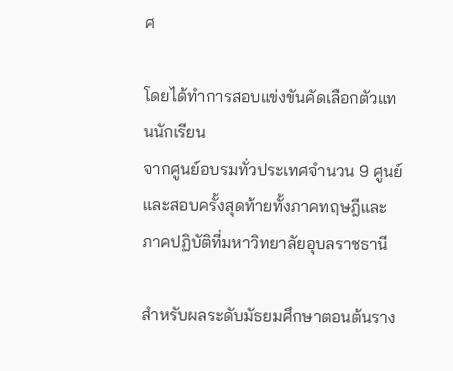ศ

โดยได้ทำการสอบแข่งขันคัดเลือกตัวแทนนักเรียน
จากศูนย์อบรมทั่วประเทศจำนวน 9 ศูนย์
และสอบครั้งสุดท้ายทั้งภาคทฤษฎีและภาคปฏิบัติที่มหาวิทยาลัยอุบลราชธานี

สำหรับผลระดับมัธยมศึกษาตอนต้นราง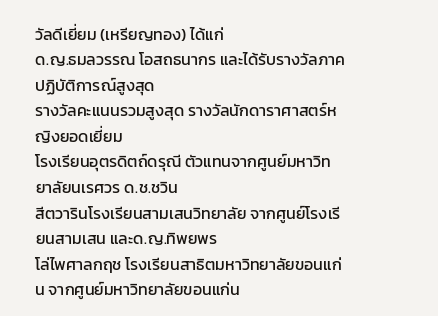วัลดีเยี่ยม (เหรียญทอง) ได้แก่
ด.ญ.ธมลวรรณ โอสถธนากร และได้รับรางวัลภาคปฏิบัติการณ์สูงสุด
รางวัลคะแนนรวมสูงสุด รางวัลนักดาราศาสตร์หญิงยอดเยี่ยม
โรงเรียนอุตรดิตถ์ดรุณี ตัวแทนจากศูนย์มหาวิทยาลัยนเรศวร ด.ช.ชวิน
สีตวารินโรงเรียนสามเสนวิทยาลัย จากศูนย์โรงเรียนสามเสน และด.ญ.ทิพยพร
โล่ไพศาลกฤช โรงเรียนสาธิตมหาวิทยาลัยขอนแก่น จากศูนย์มหาวิทยาลัยขอนแก่น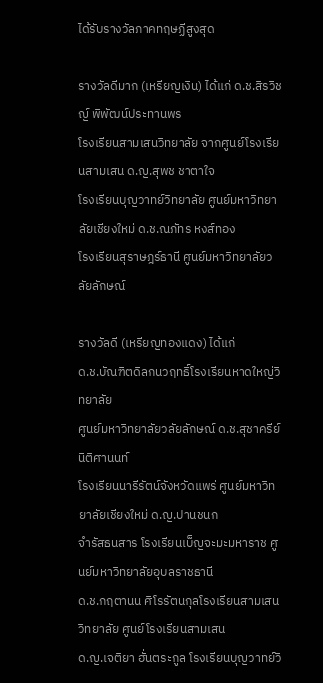ได้รับรางวัลภาคทฤษฏีสูงสุด

รางวัลดีมาก (เหรียญเงิน) ได้แก่ ด.ช.สิรวิชญ์ พิพัฒน์ประทานพร
โรงเรียนสามเสนวิทยาลัย จากศูนย์โรงเรียนสามเสน ด.ญ.สุพช ชาตาใจ
โรงเรียนบุญวาทย์วิทยาลัย ศูนย์มหาวิทยาลัยเชียงใหม่ ด.ช.ณภัทร หงส์ทอง
โรงเรียนสุราษฎร์ธานี ศูนย์มหาวิทยาลัยวลัยลักษณ์

รางวัลดี (เหรียญทองแดง) ได้แก่
ด.ช.บัณฑิตดิลกนวฤทธิ์โรงเรียนหาดใหญ่วิทยาลัย
ศูนย์มหาวิทยาลัยวลัยลักษณ์ ด.ช.สุชาครีย์ นิติศานนท์
โรงเรียนนารีรัตน์จังหวัดแพร่ ศูนย์มหาวิทยาลัยเชียงใหม่ ด.ญ.ปานชนก
จำรัสธนสาร โรงเรียนเบ็ญจะมะมหาราช ศูนย์มหาวิทยาลัยอุบลราชธานี
ด.ช.กฤตานน ศิโรรัตนกุลโรงเรียนสามเสนวิทยาลัย ศูนย์โรงเรียนสามเสน
ด.ญ.เจติยา ฮั่นตระกูล โรงเรียนบุญวาทย์วิ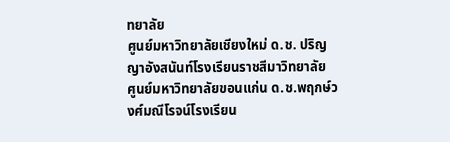ทยาลัย
ศูนย์มหาวิทยาลัยเชียงใหม่ ด.ช. ปริญญาอังสนันท์โรงเรียนราชสีมาวิทยาลัย
ศูนย์มหาวิทยาลัยขอนแก่น ด.ช.พฤกษ์วงศ์มณีโรจน์โรงเรียน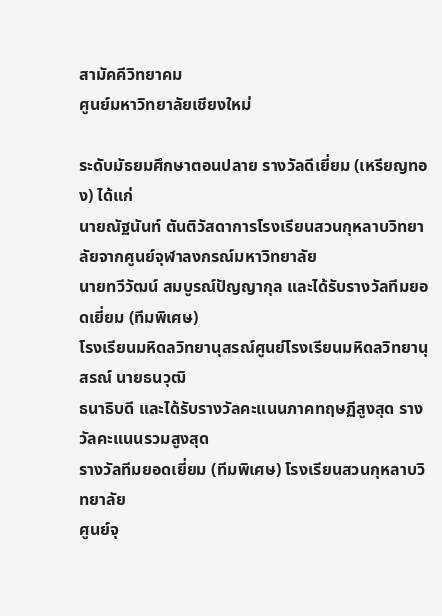สามัคคีวิทยาคม
ศูนย์มหาวิทยาลัยเชียงใหม่

ระดับมัธยมศึกษาตอนปลาย รางวัลดีเยี่ยม (เหรียญทอง) ได้แก่
นายณัฐนันท์ ตันติวัสดาการโรงเรียนสวนกุหลาบวิทยาลัยจากศูนย์จุฬาลงกรณ์มหาวิทยาลัย
นายทวีวัฒน์ สมบูรณ์ปัญญากุล และได้รับรางวัลทีมยอดเยี่ยม (ทีมพิเศษ)
โรงเรียนมหิดลวิทยานุสรณ์ศูนย์โรงเรียนมหิดลวิทยานุสรณ์ นายธนวุฒิ
ธนาธิบดี และได้รับรางวัลคะแนนภาคทฤษฏีสูงสุด รางวัลคะแนนรวมสูงสุด
รางวัลทีมยอดเยี่ยม (ทีมพิเศษ) โรงเรียนสวนกุหลาบวิทยาลัย
ศูนย์จุ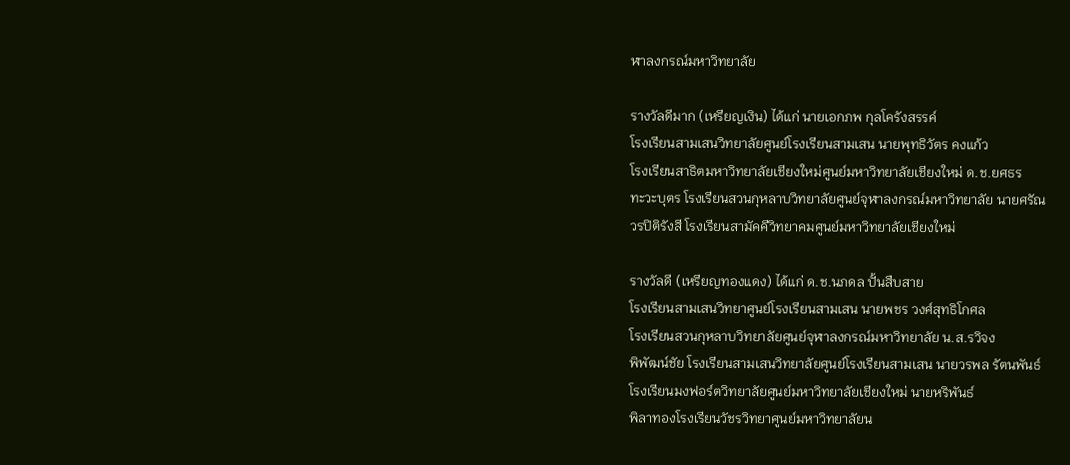ฬาลงกรณ์มหาวิทยาลัย

รางวัลดีมาก (เหรียญเงิน) ได้แก่ นายเอกภพ กุลโครังสรรค์
โรงเรียนสามเสนวิทยาลัยศูนย์โรงเรียนสามเสน นายพุทธิวัตร คงแก้ว
โรงเรียนสาธิตมหาวิทยาลัยเชียงใหม่ศูนย์มหาวิทยาลัยเชียงใหม่ ด.ช.ยศธร
ทะวะบุตร โรงเรียนสวนกุหลาบวิทยาลัยศูนย์จุฬาลงกรณ์มหาวิทยาลัย นายศรัณ
วรปิติรังสี โรงเรียนสามัคคีวิทยาคมศูนย์มหาวิทยาลัยเชียงใหม่

รางวัลดี (เหรียญทองแดง) ได้แก่ ด.ช.นภดล ปั้นสืบสาย
โรงเรียนสามเสนวิทยาศูนย์โรงเรียนสามเสน นายพชร วงศ์สุทธิโกศล
โรงเรียนสวนกุหลาบวิทยาลัยศูนย์จุฬาลงกรณ์มหาวิทยาลัย น.ส.รวิจง
พิพัฒน์ชัย โรงเรียนสามเสนวิทยาลัยศูนย์โรงเรียนสามเสน นายวรพล รัตนพันธ์
โรงเรียนมงฟอร์ตวิทยาลัยศูนย์มหาวิทยาลัยเชียงใหม่ นายหริพันธ์
พิลาทองโรงเรียนวัชรวิทยาศูนย์มหาวิทยาลัยน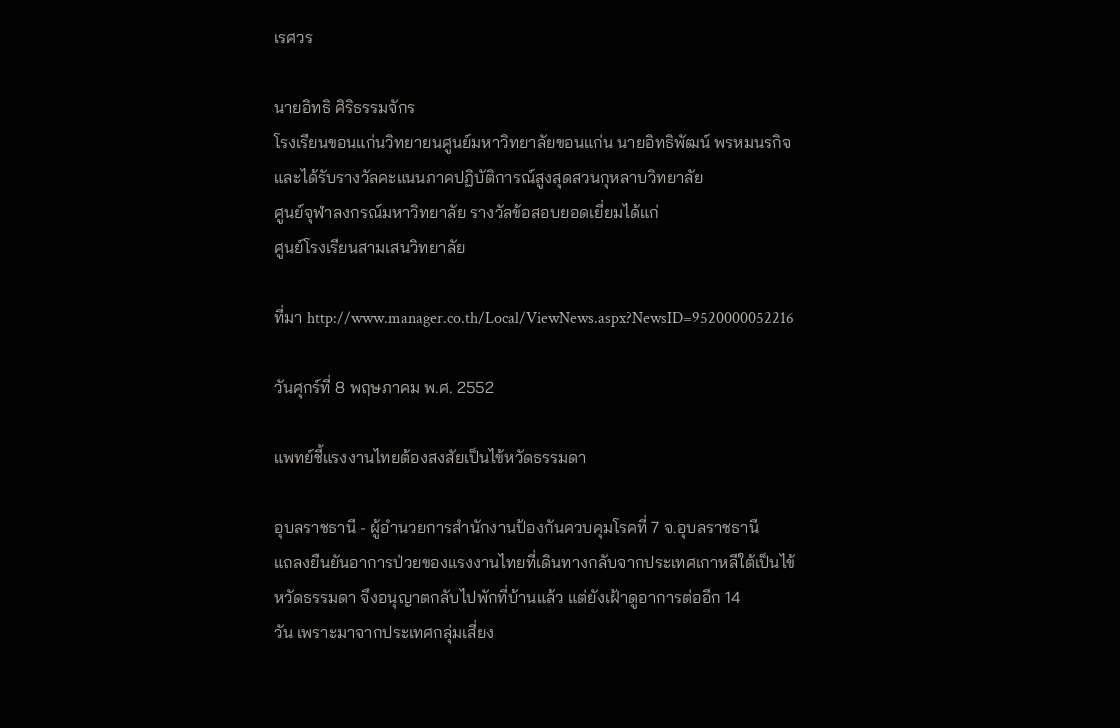เรศวร

นายอิทธิ ศิริธรรมจักร
โรงเรียนขอนแก่นวิทยายนศูนย์มหาวิทยาลัยขอนแก่น นายอิทธิพัฒน์ พรหมนรกิจ
และได้รับรางวัลคะแนนภาคปฏิบัติการณ์สูงสุดสวนกุหลาบวิทยาลัย
ศูนย์จุฬาลงกรณ์มหาวิทยาลัย รางวัลข้อสอบยอดเยี่ยมได้แก่
ศูนย์โรงเรียนสามเสนวิทยาลัย

ที่มา http://www.manager.co.th/Local/ViewNews.aspx?NewsID=9520000052216

วันศุกร์ที่ 8 พฤษภาคม พ.ศ. 2552

แพทย์ชี้แรงงานไทยต้องสงสัยเป็นไข้หวัดธรรมดา

อุบลราชธานี - ผู้อำนวยการสำนักงานป้องกันควบคุมโรคที่ 7 จ.อุบลราชธานี
แถลงยืนยันอาการป่วยของแรงงานไทยที่เดินทางกลับจากประเทศเกาหลีใต้เป็นไข้
หวัดธรรมดา จึงอนุญาตกลับไปพักที่บ้านแล้ว แต่ยังเฝ้าดูอาการต่ออีก 14
วัน เพราะมาจากประเทศกลุ่มเสี่ยง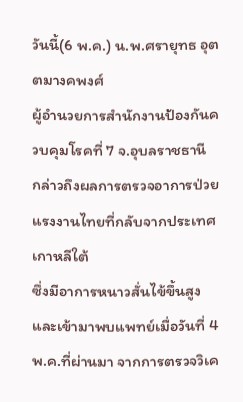วันนี้(6 พ.ค.) น.พ.ศรายุทธ อุตตมางคพงศ์
ผู้อำนวยการสำนักงานป้องกันควบคุมโรคที่ 7 จ.อุบลราชธานี
กล่าวถึงผลการตรวจอาการป่วยแรงงานไทยที่กลับจากประเทศเกาหลีใต้
ซึ่งมีอาการหนาวสั่นไข้ขึ้นสูงและเข้ามาพบแพทย์เมื่อวันที่ 4
พ.ค.ที่ผ่านมา จากการตรวจวิเค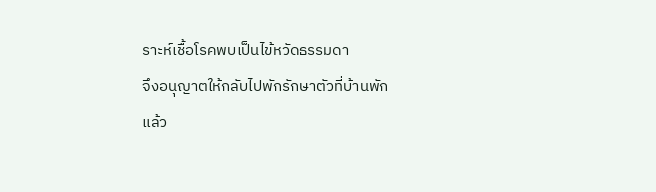ราะห์เชื้อโรคพบเป็นไข้หวัดธรรมดา
จึงอนุญาตให้กลับไปพักรักษาตัวที่บ้านพักแล้ว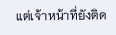แต่เจ้าหน้าที่ยังติด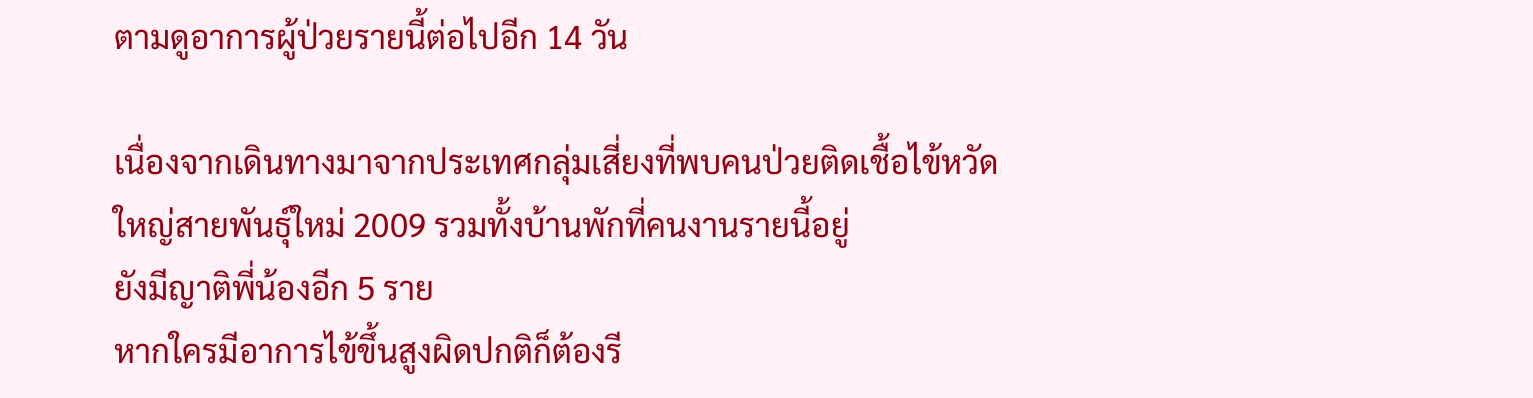ตามดูอาการผู้ป่วยรายนี้ต่อไปอีก 14 วัน

เนื่องจากเดินทางมาจากประเทศกลุ่มเสี่ยงที่พบคนป่วยติดเชื้อไข้หวัด
ใหญ่สายพันธุ์ใหม่ 2009 รวมทั้งบ้านพักที่คนงานรายนี้อยู่
ยังมีญาติพี่น้องอีก 5 ราย
หากใครมีอาการไข้ขึ้นสูงผิดปกติก็ต้องรี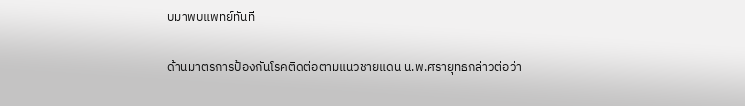บมาพบแพทย์ทันที

ด้านมาตรการป้องกันโรคติดต่อตามแนวชายแดน น.พ.ศรายุทธกล่าวต่อว่า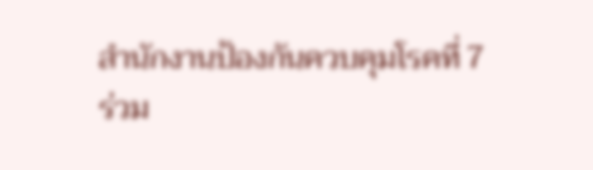สำนักงานป้องกันควบคุมโรคที่ 7
ร่วม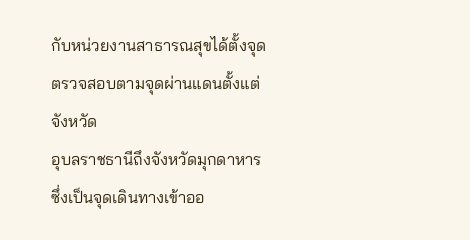กับหน่วยงานสาธารณสุขได้ตั้งจุดตรวจสอบตามจุดผ่านแดนตั้งแต่จังหวัด
อุบลราชธานีถึงจังหวัดมุกดาหาร
ซึ่งเป็นจุดเดินทางเข้าออ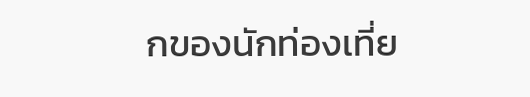กของนักท่องเที่ย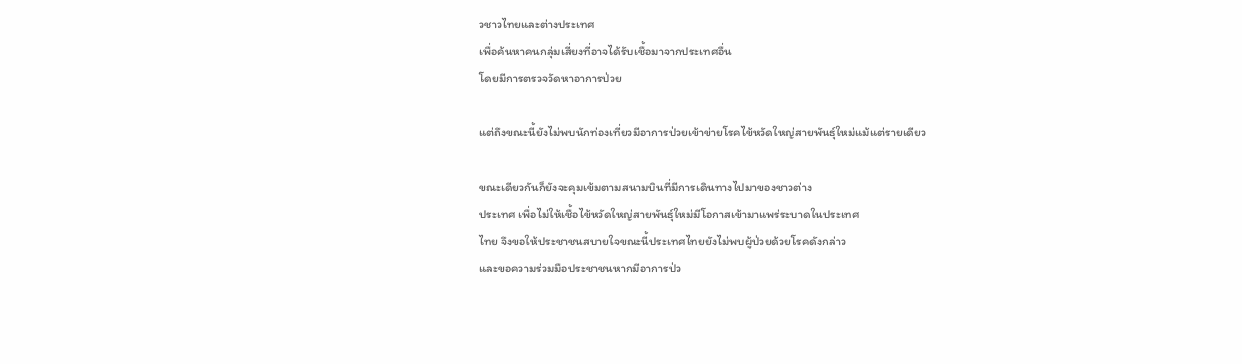วชาวไทยและต่างประเทศ
เพื่อค้นหาคนกลุ่มเสี่ยงที่อาจได้รับเชื้อมาจากประเทศอื่น
โดยมีการตรวจวัดหาอาการป่วย

แต่ถึงขณะนี้ยังไม่พบนักท่องเที่ยวมีอาการป่วยเข้าข่ายโรคไข้หวัดใหญ่สายพันธุ์ใหม่แม้แต่รายเดียว

ขณะเดียวกันก็ยังจะคุมเข้มตามสนามบินที่มีการเดินทางไปมาของชาวต่าง
ประเทศ เพื่อไม่ให้เชื้อไข้หวัดใหญ่สายพันธุ์ใหม่มีโอกาสเข้ามาแพร่ระบาดในประเทศ
ไทย จึงขอให้ประชาชนสบายใจขณะนี้ประเทศไทยยังไม่พบผู้ป่วยด้วยโรคดังกล่าว
และขอความร่วมมือประชาชนหากมีอาการป่ว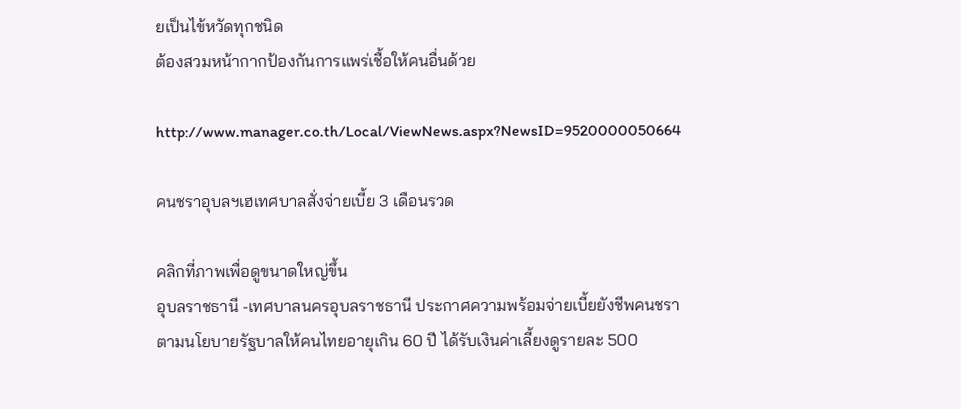ยเป็นไข้หวัดทุกชนิด
ต้องสวมหน้ากากป้องกันการแพร่เชื้อให้คนอื่นด้วย

http://www.manager.co.th/Local/ViewNews.aspx?NewsID=9520000050664

คนชราอุบลฯเฮเทศบาลสั่งจ่ายเบี้ย 3 เดือนรวด

คลิกที่ภาพเพื่อดูขนาดใหญ่ขึ้น
อุบลราชธานี -เทศบาลนครอุบลราชธานี ประกาศความพร้อมจ่ายเบี้ยยังชีพคนชรา
ตามนโยบายรัฐบาลให้คนไทยอายุเกิน 60 ปี ได้รับเงินค่าเลี้ยงดูรายละ 500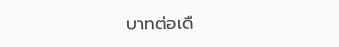บาทต่อเดื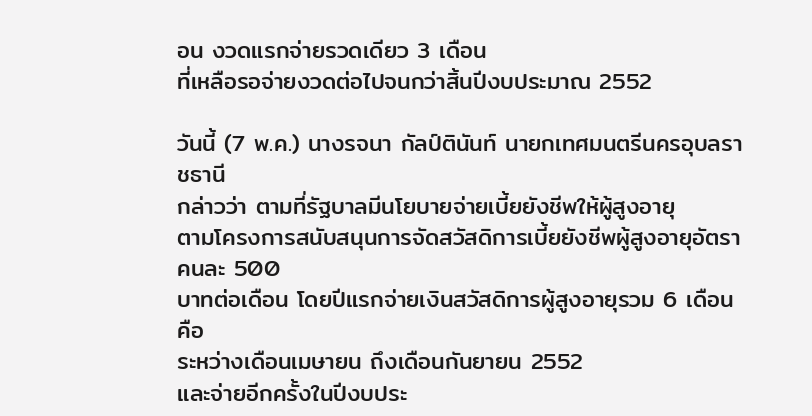อน งวดแรกจ่ายรวดเดียว 3 เดือน
ที่เหลือรอจ่ายงวดต่อไปจนกว่าสิ้นปีงบประมาณ 2552

วันนี้ (7 พ.ค.) นางรจนา กัลป์ตินันท์ นายกเทศมนตรีนครอุบลราชธานี
กล่าวว่า ตามที่รัฐบาลมีนโยบายจ่ายเบี้ยยังชีพให้ผู้สูงอายุ
ตามโครงการสนับสนุนการจัดสวัสดิการเบี้ยยังชีพผู้สูงอายุอัตราคนละ 500
บาทต่อเดือน โดยปีแรกจ่ายเงินสวัสดิการผู้สูงอายุรวม 6 เดือน คือ
ระหว่างเดือนเมษายน ถึงเดือนกันยายน 2552
และจ่ายอีกครั้งในปีงบประ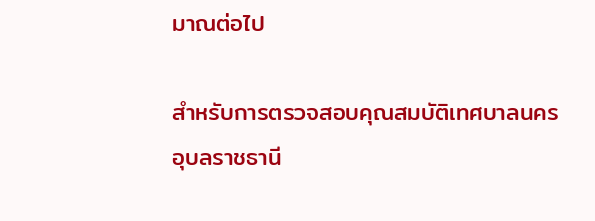มาณต่อไป

สำหรับการตรวจสอบคุณสมบัติเทศบาลนครอุบลราชธานี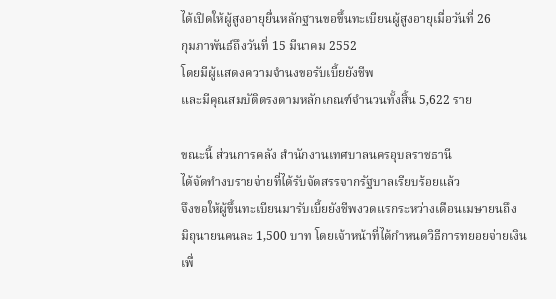ได้เปิดให้ผู้สูงอายุยื่นหลักฐานขอขึ้นทะเบียนผู้สูงอายุเมื่อวันที่ 26
กุมภาพันธ์ถึงวันที่ 15 มีนาคม 2552
โดยมีผู้แสดงความจำนงขอรับเบี้ยยังชีพ
และมีคุณสมบัติตรงตามหลักเกณฑ์จำนวนทั้งสิ้น 5,622 ราย

ขณะนี้ ส่วนการคลัง สำนักงานเทศบาลนครอุบลราชธานี
ได้จัดทำงบรายจ่ายที่ได้รับจัดสรรจากรัฐบาลเรียบร้อยแล้ว
จึงขอให้ผู้ขึ้นทะเบียนมารับเบี้ยยังชีพงวดแรกระหว่างเดือนเมษายนถึง
มิถุนายนคนละ 1,500 บาท โดยเจ้าหน้าที่ได้กำหนดวิธีการทยอยจ่ายเงิน
เพื่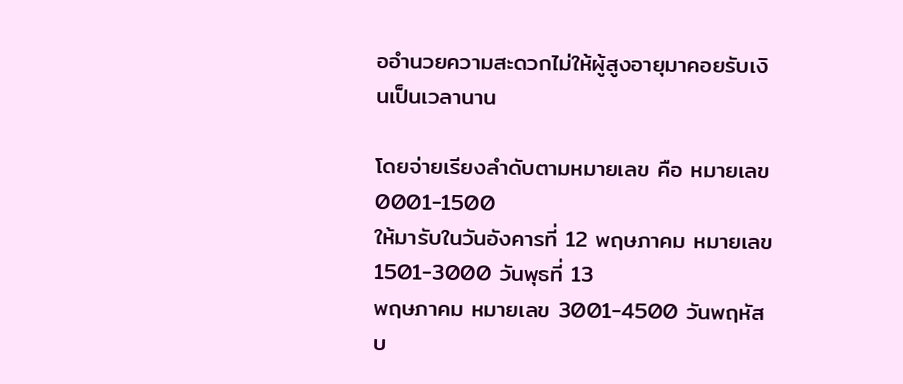ออำนวยความสะดวกไม่ให้ผู้สูงอายุมาคอยรับเงินเป็นเวลานาน

โดยจ่ายเรียงลำดับตามหมายเลข คือ หมายเลข 0001-1500
ให้มารับในวันอังคารที่ 12 พฤษภาคม หมายเลข 1501-3000 วันพุธที่ 13
พฤษภาคม หมายเลข 3001-4500 วันพฤหัสบ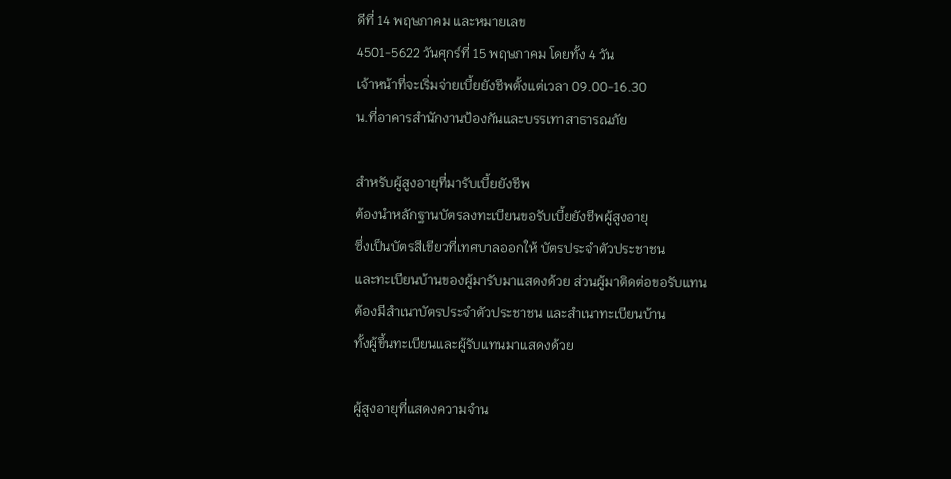ดีที่ 14 พฤษภาคม และหมายเลข
4501-5622 วันศุกร์ที่ 15 พฤษภาคม โดยทั้ง 4 วัน
เจ้าหน้าที่จะเริ่มจ่ายเบี้ยยังชีพตั้งแต่เวลา 09.00-16.30
น.ที่อาคารสำนักงานป้องกันและบรรเทาสาธารณภัย

สำหรับผู้สูงอายุที่มารับเบี้ยยังชีพ
ต้องนำหลักฐานบัตรลงทะเบียนขอรับเบี้ยยังชีพผู้สูงอายุ
ซึ่งเป็นบัตรสีเขียวที่เทศบาลออกให้ บัตรประจำตัวประชาชน
และทะเบียนบ้านของผู้มารับมาแสดงด้วย ส่วนผู้มาติดต่อขอรับแทน
ต้องมีสำเนาบัตรประจำตัวประชาชน และสำเนาทะเบียนบ้าน
ทั้งผู้ขึ้นทะเบียนและผู้รับแทนมาแสดงด้วย

ผู้สูงอายุที่แสดงความจำน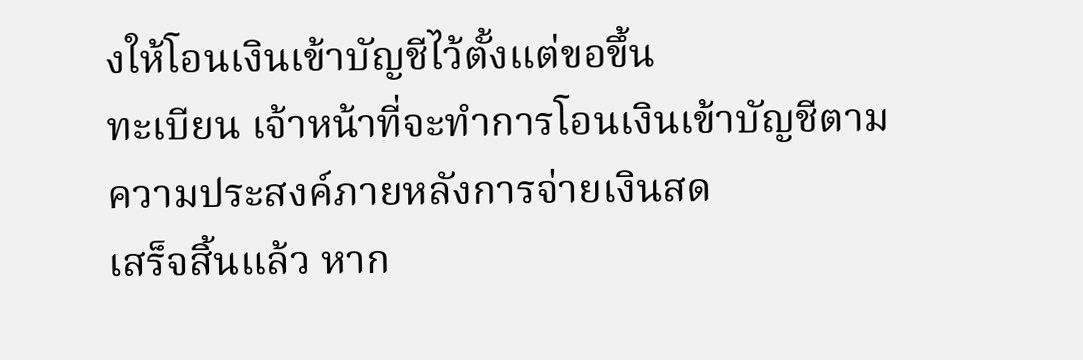งให้โอนเงินเข้าบัญชีไว้ตั้งแต่ขอขึ้น
ทะเบียน เจ้าหน้าที่จะทำการโอนเงินเข้าบัญชีตามความประสงค์ภายหลังการจ่ายเงินสด
เสร็จสิ้นแล้ว หาก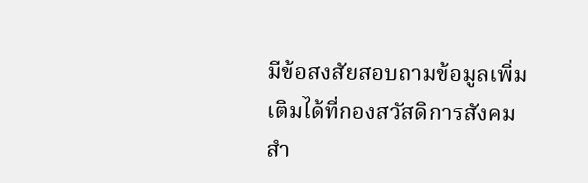มีข้อสงสัยสอบถามข้อมูลเพิ่มเติมได้ที่กองสวัสดิการสังคม
สำ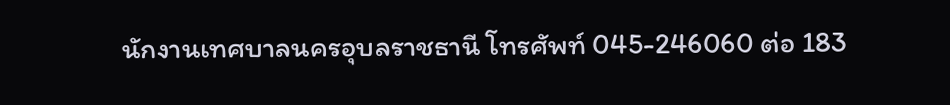นักงานเทศบาลนครอุบลราชธานี โทรศัพท์ 045-246060 ต่อ 183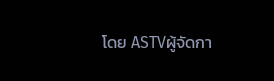โดย ASTVผู้จัดกา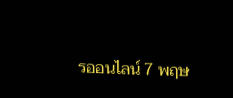รออนไลน์ 7 พฤษ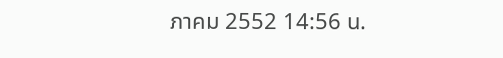ภาคม 2552 14:56 น.